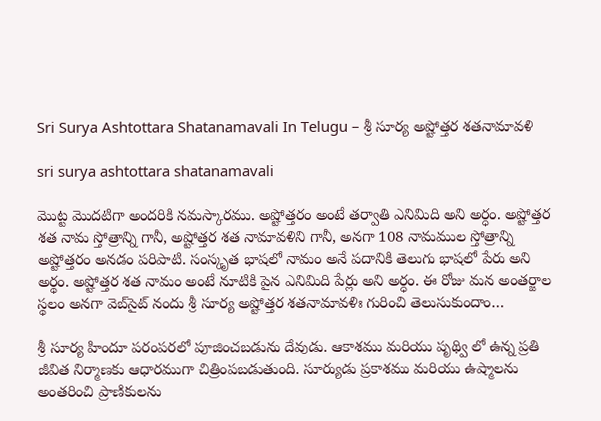Sri Surya Ashtottara Shatanamavali In Telugu – శ్రీ సూర్య అష్టోత్తర శతనామావళి

sri surya ashtottara shatanamavali

మొట్ట మొదటిగా అందరికి నమస్కారము. అష్టోత్తరం అంటే తర్వాతి ఎనిమిది అని అర్ధం. అష్టోత్తర శత నామ స్తోత్రాన్ని గానీ, అష్టోత్తర శత నామావళిని గానీ, అనగా 108 నామముల స్తోత్రాన్ని అష్టోత్తరం అనడం పరిపాటి. సంస్కృత భాషలో నామం అనే పదానికి తెలుగు భాషలో పేరు అని అర్థం. అష్టోత్తర శత నామం అంటే నూటికి పైన ఎనిమిది పేర్లు అని అర్ధం. ఈ రోజు మన అంతర్జాల స్థలం అనగా వెబ్‌సైట్ నందు శ్రీ సూర్య అష్టోత్తర శతనామావళిః గురించి తెలుసుకుందాం…

శ్రీ సూర్య హిందూ పరంపరలో పూజించబడును దేవుడు. ఆకాశము మరియు పృథ్వి లో ఉన్న ప్రతి జీవిత నిర్మాణకు ఆధారముగా చిత్రింపబడుతుంది. సూర్యుడు ప్రకాశము మరియు ఉష్మాలను అంతరించి ప్రాణికులను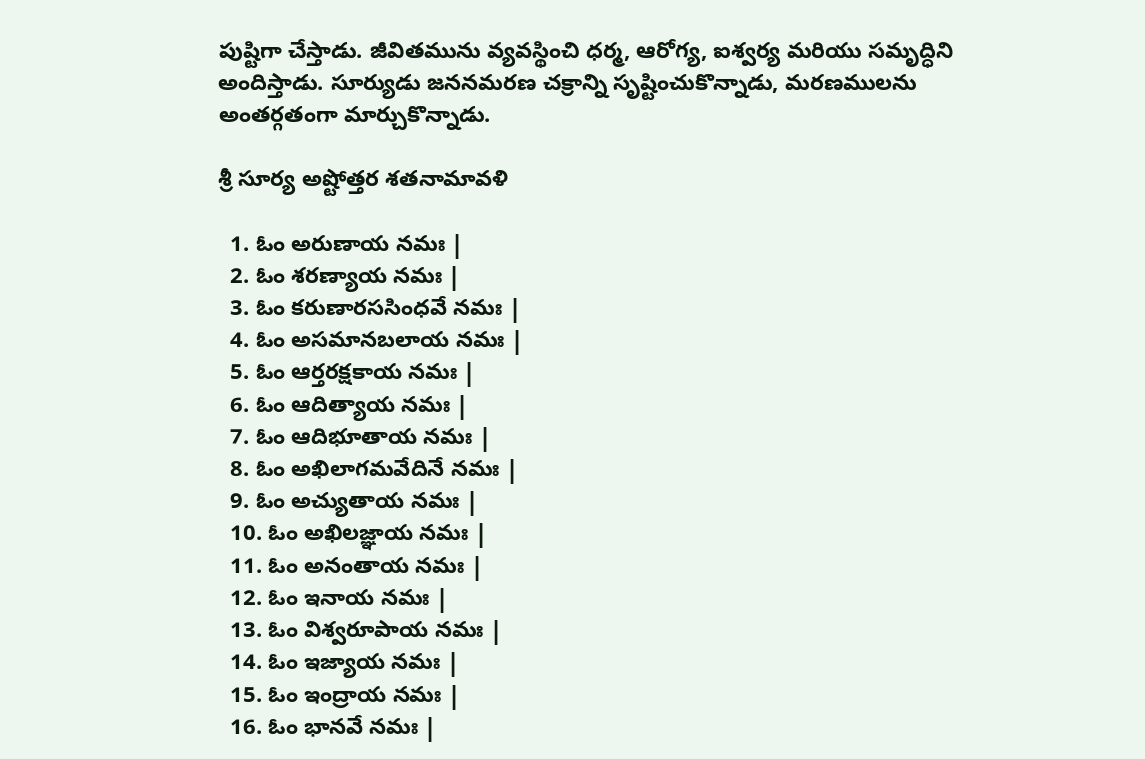పుష్టిగా చేస్తాడు. జీవితమును వ్యవస్థించి ధర్మ, ఆరోగ్య, ఐశ్వర్య మరియు సమృద్ధిని అందిస్తాడు. సూర్యుడు జననమరణ చక్రాన్ని సృష్టించుకొన్నాడు, మరణములను అంతర్గతంగా మార్చుకొన్నాడు.

శ్రీ సూర్య అష్టోత్తర శతనామావళి

  1. ఓం అరుణాయ నమః |
  2. ఓం శరణ్యాయ నమః |
  3. ఓం కరుణారససింధవే నమః |
  4. ఓం అసమానబలాయ నమః |
  5. ఓం ఆర్తరక్షకాయ నమః |
  6. ఓం ఆదిత్యాయ నమః |
  7. ఓం ఆదిభూతాయ నమః |
  8. ఓం అఖిలాగమవేదినే నమః |
  9. ఓం అచ్యుతాయ నమః |
  10. ఓం అఖిలజ్ఞాయ నమః |
  11. ఓం అనంతాయ నమః |
  12. ఓం ఇనాయ నమః |
  13. ఓం విశ్వరూపాయ నమః |
  14. ఓం ఇజ్యాయ నమః |
  15. ఓం ఇంద్రాయ నమః |
  16. ఓం భానవే నమః |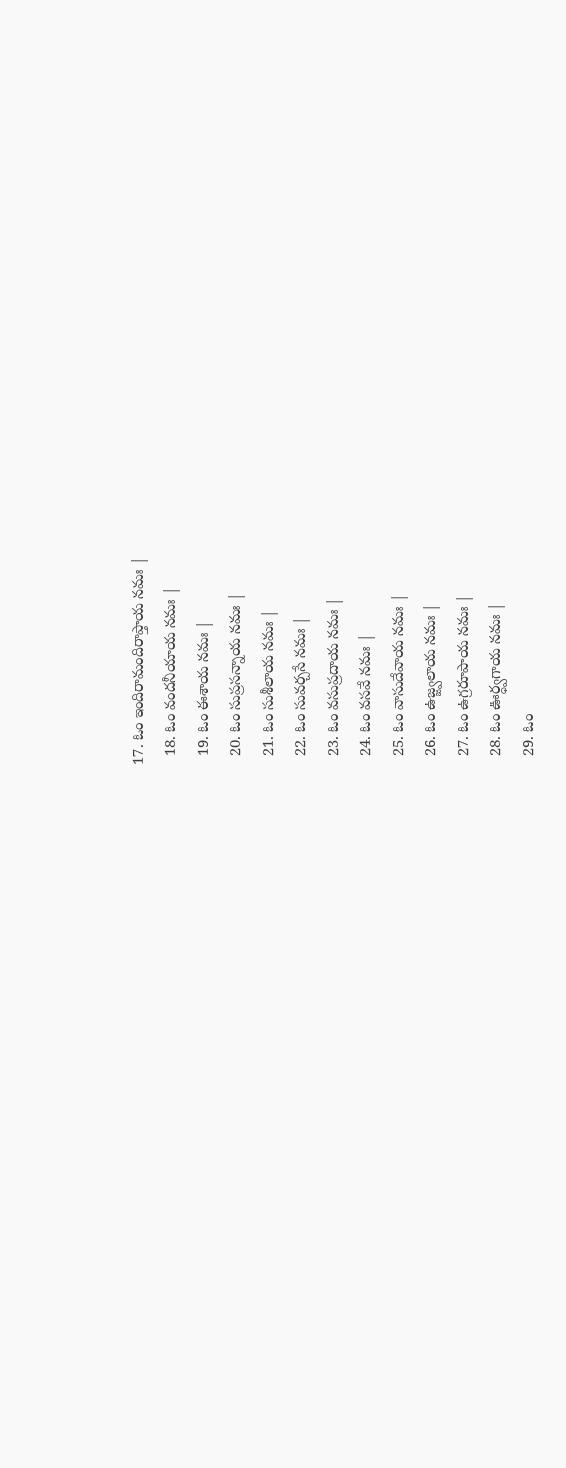17. ఓం ఇందిరామందిరాప్తాయ నమః |
  18. ఓం వందనీయాయ నమః |
  19. ఓం ఈశాయ నమః |
  20. ఓం సుప్రసన్నాయ నమః |
  21. ఓం సుశీలాయ నమః |
  22. ఓం సువర్చసే నమః |
  23. ఓం వసుప్రదాయ నమః |
  24. ఓం వసవే నమః |
  25. ఓం వాసుదేవాయ నమః |
  26. ఓం ఉజ్జ్వలాయ నమః |
  27. ఓం ఉగ్రరూపాయ నమః |
  28. ఓం ఊర్ధ్వగాయ నమః |
  29. ఓం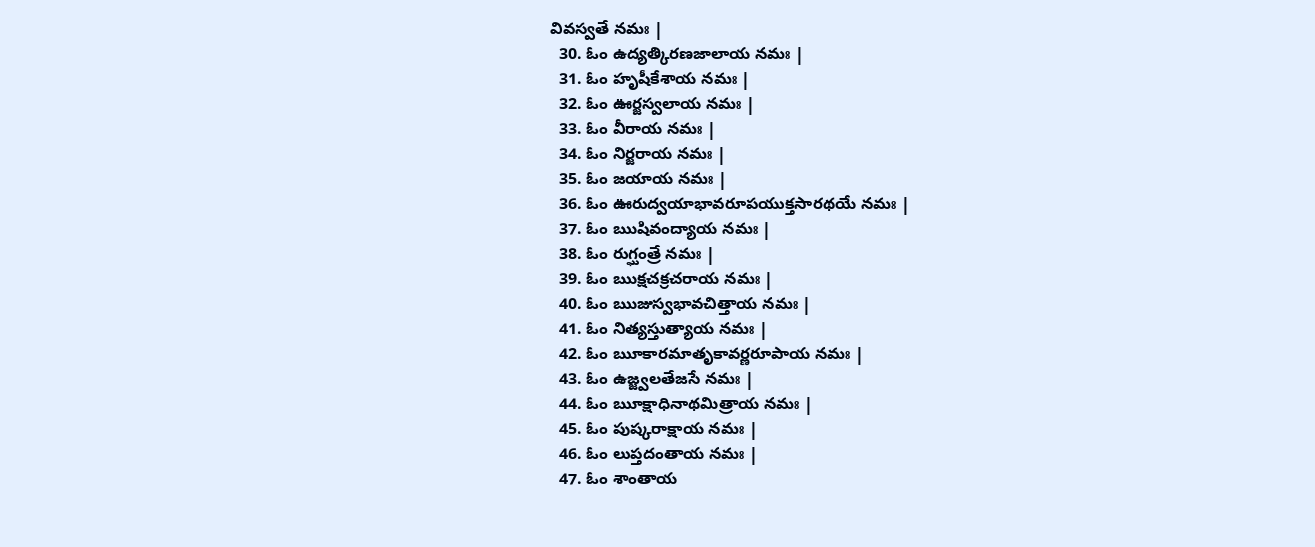వివస్వతే నమః |
  30. ఓం ఉద్యత్కిరణజాలాయ నమః |
  31. ఓం హృషీకేశాయ నమః |
  32. ఓం ఊర్జస్వలాయ నమః |
  33. ఓం వీరాయ నమః |
  34. ఓం నిర్జరాయ నమః |
  35. ఓం జయాయ నమః |
  36. ఓం ఊరుద్వయాభావరూపయుక్తసారథయే నమః |
  37. ఓం ఋషివంద్యాయ నమః |
  38. ఓం రుగ్ఘంత్రే నమః |
  39. ఓం ఋక్షచక్రచరాయ నమః |
  40. ఓం ఋజుస్వభావచిత్తాయ నమః |
  41. ఓం నిత్యస్తుత్యాయ నమః |
  42. ఓం ౠకారమాతృకావర్ణరూపాయ నమః |
  43. ఓం ఉజ్జ్వలతేజసే నమః |
  44. ఓం ౠక్షాధినాథమిత్రాయ నమః |
  45. ఓం పుష్కరాక్షాయ నమః |
  46. ఓం లుప్తదంతాయ నమః |
  47. ఓం శాంతాయ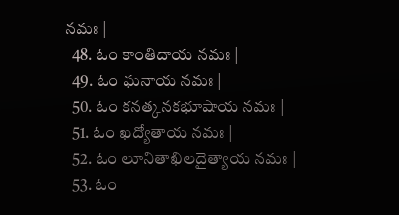నమః |
  48. ఓం కాంతిదాయ నమః |
  49. ఓం ఘనాయ నమః |
  50. ఓం కనత్కనకభూషాయ నమః |
  51. ఓం ఖద్యోతాయ నమః |
  52. ఓం లూనితాఖిలదైత్యాయ నమః |
  53. ఓం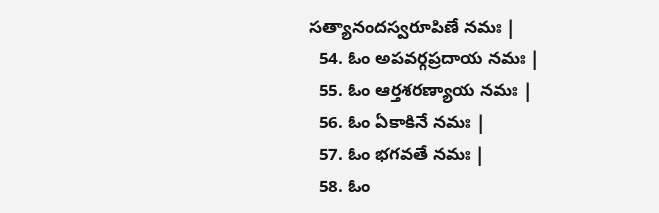సత్యానందస్వరూపిణే నమః |
  54. ఓం అపవర్గప్రదాయ నమః |
  55. ఓం ఆర్తశరణ్యాయ నమః |
  56. ఓం ఏకాకినే నమః |
  57. ఓం భగవతే నమః |
  58. ఓం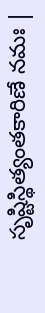సృష్టిస్థిత్యంతకారిణే నమః |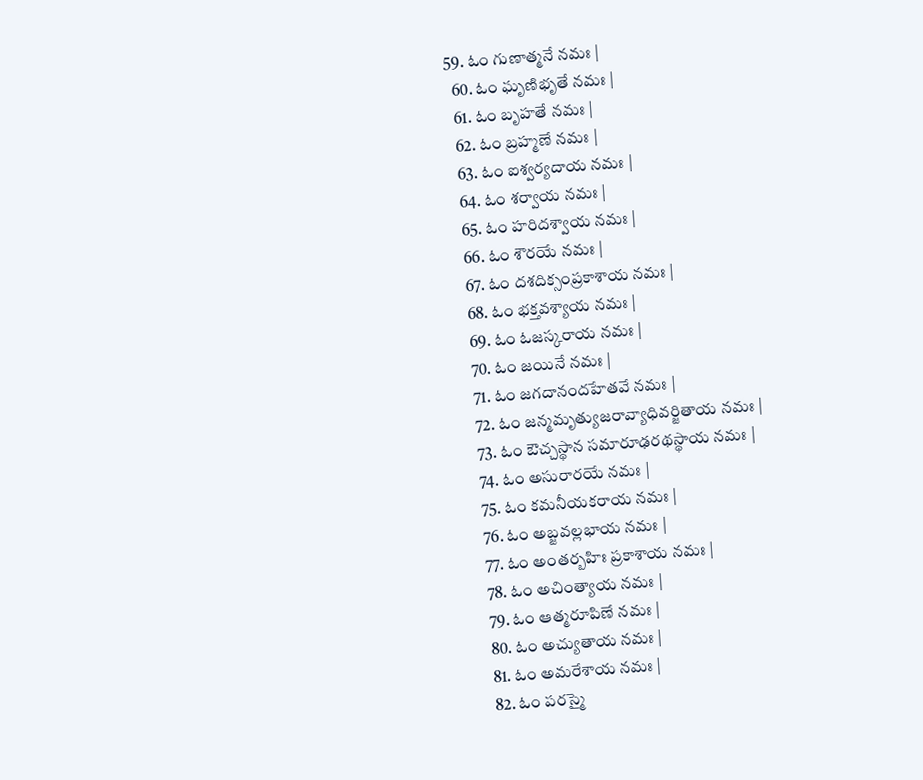59. ఓం గుణాత్మనే నమః |
  60. ఓం ఘృణిభృతే నమః |
  61. ఓం బృహతే నమః |
  62. ఓం బ్రహ్మణే నమః |
  63. ఓం ఐశ్వర్యదాయ నమః |
  64. ఓం శర్వాయ నమః |
  65. ఓం హరిదశ్వాయ నమః |
  66. ఓం శౌరయే నమః |
  67. ఓం దశదిక్సంప్రకాశాయ నమః |
  68. ఓం భక్తవశ్యాయ నమః |
  69. ఓం ఓజస్కరాయ నమః |
  70. ఓం జయినే నమః |
  71. ఓం జగదానందహేతవే నమః |
  72. ఓం జన్మమృత్యుజరావ్యాధివర్జితాయ నమః |
  73. ఓం ఔచ్చస్థాన సమారూఢరథస్థాయ నమః |
  74. ఓం అసురారయే నమః |
  75. ఓం కమనీయకరాయ నమః |
  76. ఓం అబ్జవల్లభాయ నమః |
  77. ఓం అంతర్బహిః ప్రకాశాయ నమః |
  78. ఓం అచింత్యాయ నమః |
  79. ఓం ఆత్మరూపిణే నమః |
  80. ఓం అచ్యుతాయ నమః |
  81. ఓం అమరేశాయ నమః |
  82. ఓం పరస్మై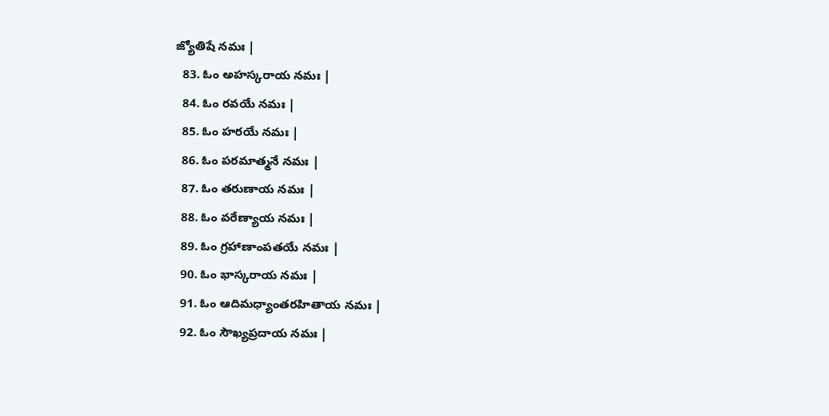జ్యోతిషే నమః |
  83. ఓం అహస్కరాయ నమః |
  84. ఓం రవయే నమః |
  85. ఓం హరయే నమః |
  86. ఓం పరమాత్మనే నమః |
  87. ఓం తరుణాయ నమః |
  88. ఓం వరేణ్యాయ నమః |
  89. ఓం గ్రహాణాంపతయే నమః |
  90. ఓం భాస్కరాయ నమః |
  91. ఓం ఆదిమధ్యాంతరహితాయ నమః |
  92. ఓం సౌఖ్యప్రదాయ నమః |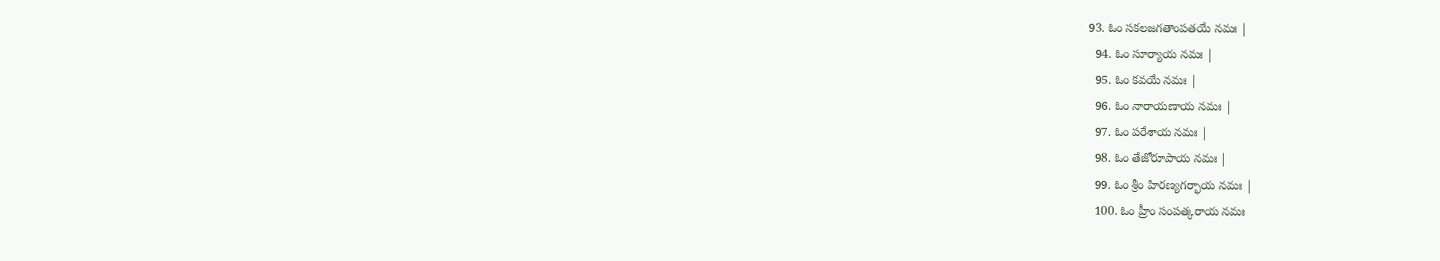93. ఓం సకలజగతాంపతయే నమః |
  94. ఓం సూర్యాయ నమః |
  95. ఓం కవయే నమః |
  96. ఓం నారాయణాయ నమః |
  97. ఓం పరేశాయ నమః |
  98. ఓం తేజోరూపాయ నమః |
  99. ఓం శ్రీం హిరణ్యగర్భాయ నమః |
  100. ఓం హ్రీం సంపత్కరాయ నమః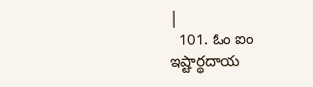|
  101. ఓం ఐం ఇష్టార్థదాయ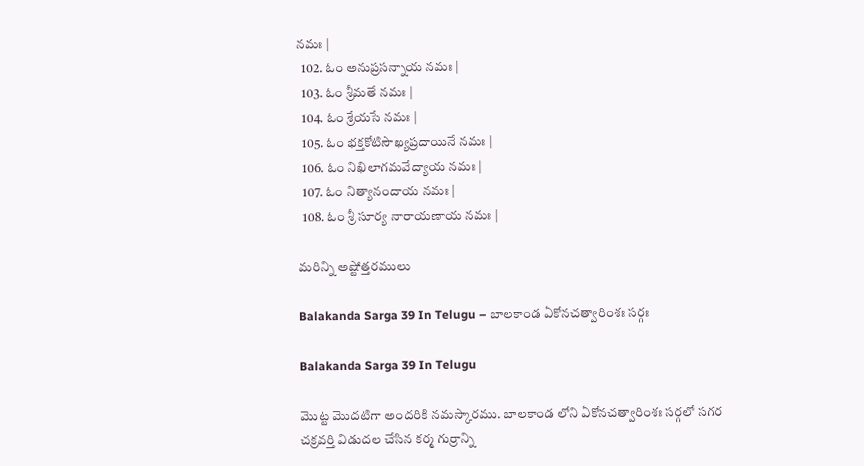నమః |
  102. ఓం అనుప్రసన్నాయ నమః |
  103. ఓం శ్రీమతే నమః |
  104. ఓం శ్రేయసే నమః |
  105. ఓం భక్తకోటిసౌఖ్యప్రదాయినే నమః |
  106. ఓం నిఖిలాగమవేద్యాయ నమః |
  107. ఓం నిత్యానందాయ నమః |
  108. ఓం శ్రీ సూర్య నారాయణాయ నమః |

మరిన్ని అష్టోత్తరములు

Balakanda Sarga 39 In Telugu – బాలకాండ ఏకోనచత్వారింశః సర్గః

Balakanda Sarga 39 In Telugu

మొట్ట మొదటిగా అందరికి నమస్కారము. బాలకాండ లోని ఏకోనచత్వారింశః సర్గలో సగర చక్రవర్తి విడుదల చేసిన కర్మ గుర్రాన్ని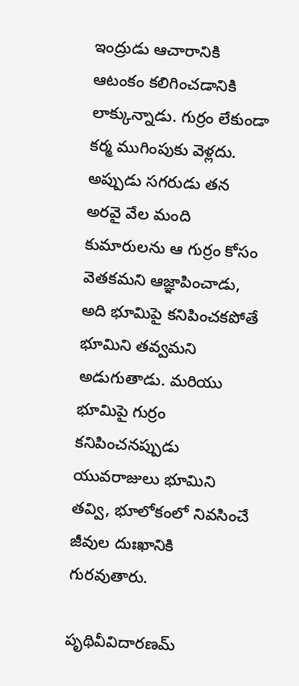ఇంద్రుడు ఆచారానికి ఆటంకం కలిగించడానికి లాక్కున్నాడు. గుర్రం లేకుండా కర్మ ముగింపుకు వెళ్లదు. అప్పుడు సగరుడు తన అరవై వేల మంది కుమారులను ఆ గుర్రం కోసం వెతకమని ఆజ్ఞాపించాడు, అది భూమిపై కనిపించకపోతే భూమిని తవ్వమని అడుగుతాడు. మరియు భూమిపై గుర్రం కనిపించనప్పుడు యువరాజులు భూమిని తవ్వి, భూలోకంలో నివసించే జీవుల దుఃఖానికి గురవుతారు.

పృథివీవిదారణమ్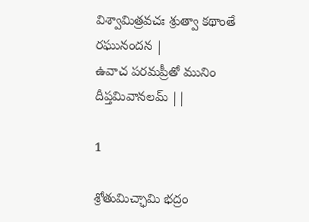విశ్వామిత్రవచః శ్రుత్వా కథాంతే రఘునందన |
ఉవాచ పరమప్రీతో మునిం దీప్తమివానలమ్ ||

1

శ్రోతుమిచ్ఛామి భద్రం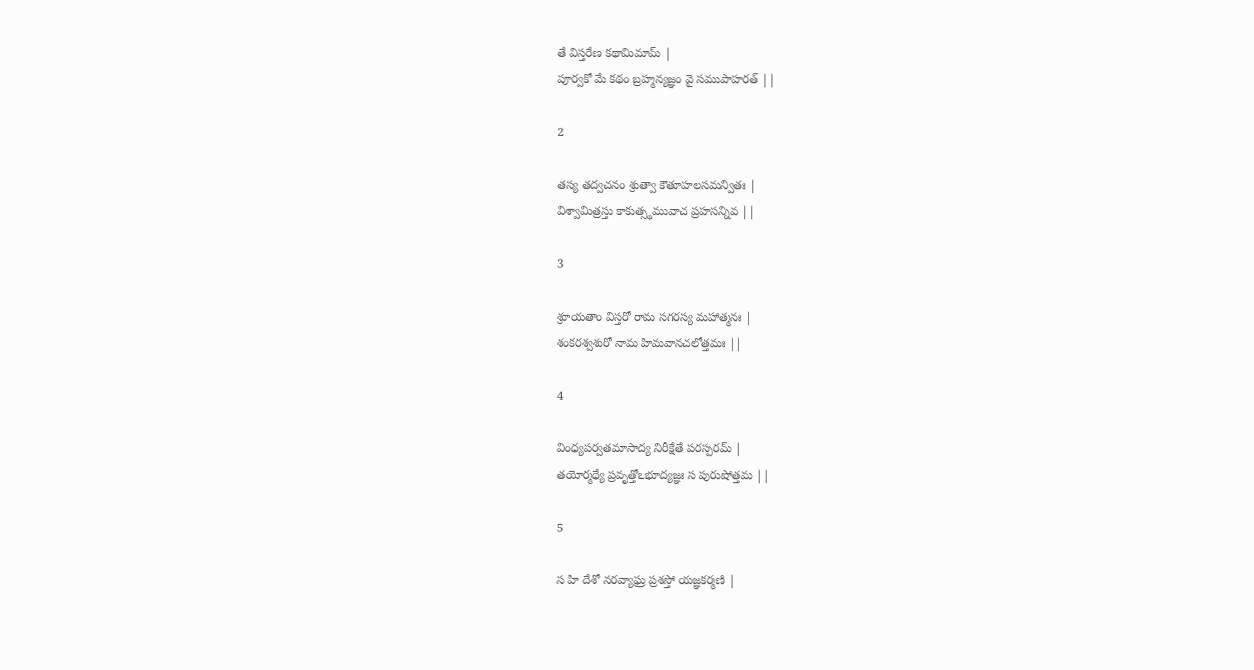తే విస్తరేణ కథామిమామ్ |
పూర్వకో మే కథం బ్రహ్మన్యజ్ఞం వై సముపాహరత్ ||

2

తస్య తద్వచనం శ్రుత్వా కౌతూహలసమన్వితః |
విశ్వామిత్రస్తు కాకుత్స్థమువాచ ప్రహసన్నివ ||

3

శ్రూయతాం విస్తరో రామ సగరస్య మహాత్మనః |
శంకరశ్వశురో నామ హిమవానచలోత్తమః ||

4

వింధ్యపర్వతమాసాద్య నిరీక్షేతే పరస్పరమ్ |
తయోర్మధ్యే ప్రవృత్తోఽభూద్యజ్ఞః స పురుషోత్తమ ||

5

స హి దేశో నరవ్యాఘ్ర ప్రశస్తో యజ్ఞకర్మణి |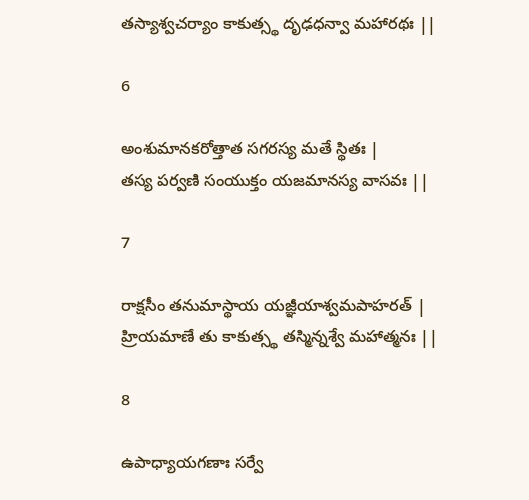తస్యాశ్వచర్యాం కాకుత్స్థ దృఢధన్వా మహారథః ||

6

అంశుమానకరోత్తాత సగరస్య మతే స్థితః |
తస్య పర్వణి సంయుక్తం యజమానస్య వాసవః ||

7

రాక్షసీం తనుమాస్థాయ యజ్ఞీయాశ్వమపాహరత్ |
హ్రియమాణే తు కాకుత్స్థ తస్మిన్నశ్వే మహాత్మనః ||

8

ఉపాధ్యాయగణాః సర్వే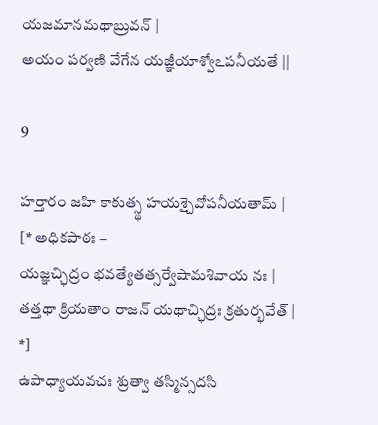యజమానమథాబ్రువన్ |
అయం పర్వణి వేగేన యజ్ఞీయాశ్వోఽపనీయతే ||

9

హర్తారం జహి కాకుత్స్థ హయశ్చైవోపనీయతామ్ |
[* అధికపాఠః –
యజ్ఞచ్ఛిద్రం భవత్యేతత్సర్వేషామశివాయ నః |
తత్తథా క్రియతాం రాజన్ యథాచ్ఛిద్రః క్రతుర్భవేత్ |
*]
ఉపాధ్యాయవచః శ్రుత్వా తస్మిన్సదసి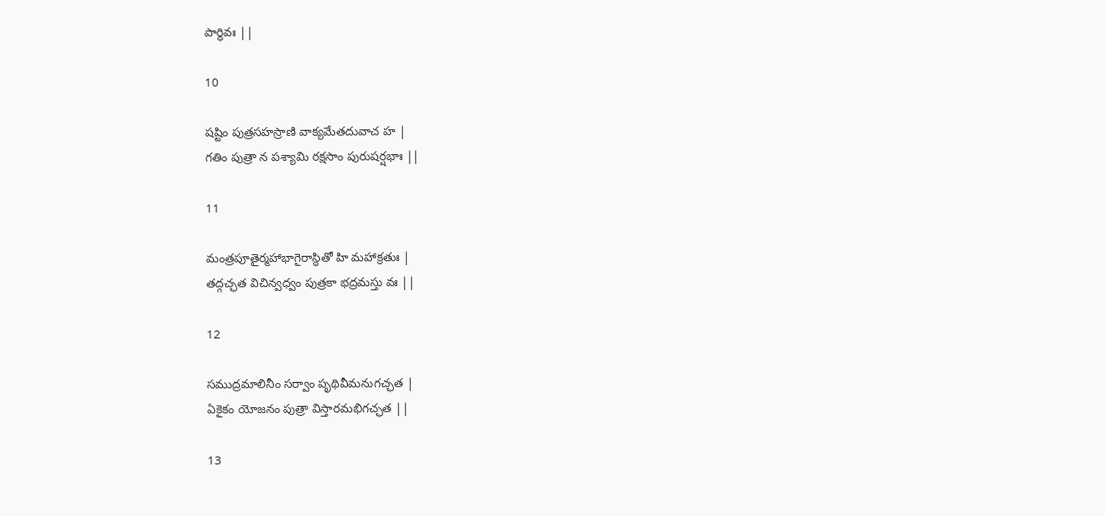పార్థివః ||

10

షష్టిం పుత్రసహస్రాణి వాక్యమేతదువాచ హ |
గతిం పుత్రా న పశ్యామి రక్షసాం పురుషర్షభాః ||

11

మంత్రపూతైర్మహాభాగైరాస్థితో హి మహాక్రతుః |
తద్గచ్ఛత విచిన్వధ్వం పుత్రకా భద్రమస్తు వః ||

12

సముద్రమాలినీం సర్వాం పృథివీమనుగచ్ఛత |
ఏకైకం యోజనం పుత్రా విస్తారమభిగచ్ఛత ||

13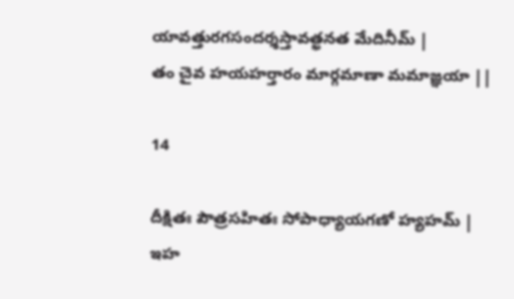యావత్తురగసందర్శస్తావత్ఖనత మేదినీమ్ |
తం చైవ హయహర్తారం మార్గమాణా మమాజ్ఞయా ||

14

దీక్షితః పౌత్రసహితః సోపాధ్యాయగణో హ్యహమ్ |
ఇహ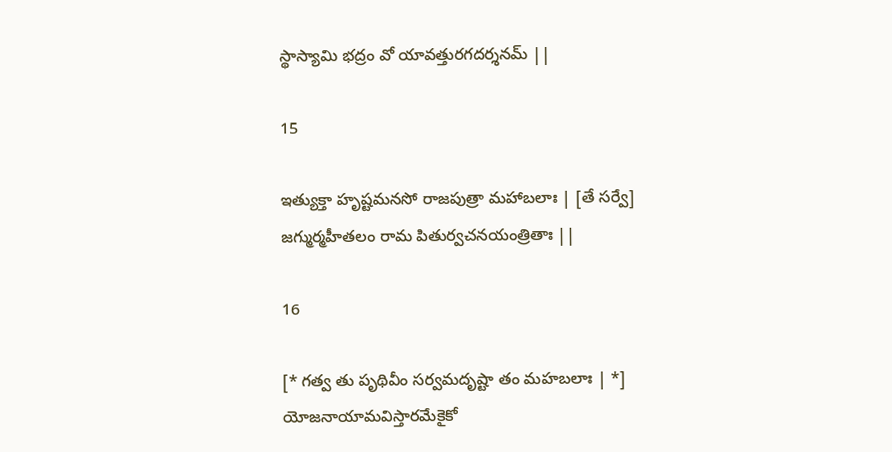స్థాస్యామి భద్రం వో యావత్తురగదర్శనమ్ ||

15

ఇత్యుక్తా హృష్టమనసో రాజపుత్రా మహాబలాః | [తే సర్వే]
జగ్ముర్మహీతలం రామ పితుర్వచనయంత్రితాః ||

16

[* గత్వ తు పృథివీం సర్వమదృష్టా తం మహబలాః | *]
యోజనాయామవిస్తారమేకైకో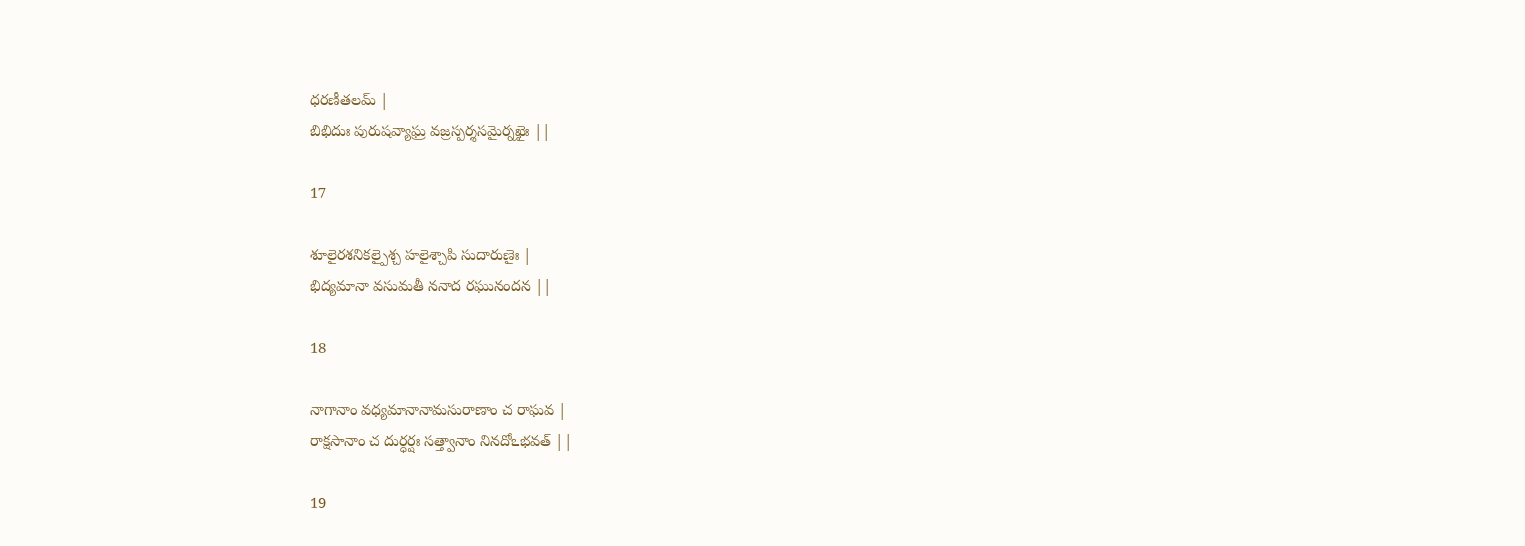ధరణీతలమ్ |
బిభిదుః పురుషవ్యాఘ్ర వజ్రస్పర్శసమైర్నఖైః ||

17

శూలైరశనికల్పైశ్చ హలైశ్చాపి సుదారుణైః |
భిద్యమానా వసుమతీ ననాద రఘునందన ||

18

నాగానాం వధ్యమానానామసురాణాం చ రాఘవ |
రాక్షసానాం చ దుర్ధర్షః సత్త్వానాం నినదోఽభవత్ ||

19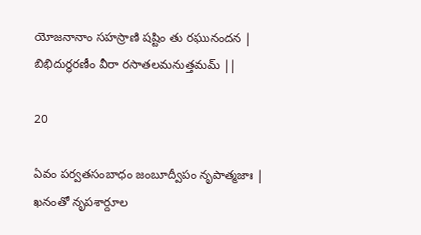యోజనానాం సహస్రాణి షష్టిం తు రఘునందన |
బిభిదుర్ధరణీం వీరా రసాతలమనుత్తమమ్ ||

20

ఏవం పర్వతసంబాధం జంబూద్వీపం నృపాత్మజాః |
ఖనంతో నృపశార్దూల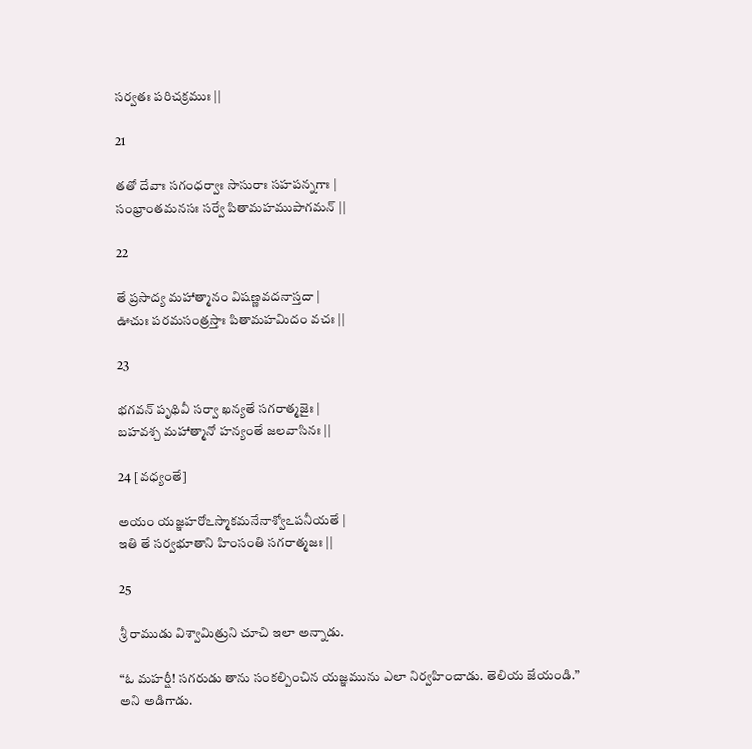సర్వతః పరిచక్రముః ||

21

తతో దేవాః సగంధర్వాః సాసురాః సహపన్నగాః |
సంభ్రాంతమనసః సర్వే పితామహముపాగమన్ ||

22

తే ప్రసాద్య మహాత్మానం విషణ్ణవదనాస్తదా |
ఊచుః పరమసంత్రస్తాః పితామహమిదం వచః ||

23

భగవన్ పృథివీ సర్వా ఖన్యతే సగరాత్మజైః |
బహవశ్చ మహాత్మానో హన్యంతే జలవాసినః ||

24 [వధ్యంతే]

అయం యజ్ఞహరోఽస్మాకమనేనాశ్వోఽపనీయతే |
ఇతి తే సర్వభూతాని హింసంతి సగరాత్మజః ||

25

శ్రీ రాముడు విశ్వామిత్రుని చూచి ఇలా అన్నాడు.

“ఓ మహర్షీ! సగరుడు తాను సంకల్పించిన యజ్ఞమును ఎలా నిర్వహించాడు. తెలియ జేయండి.” అని అడిగాడు.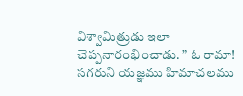విశ్వామిత్రుడు ఇలా చెప్పనారంభించాడు. ” ఓ రామా! సగరుని యజ్ఞము హిమాచలము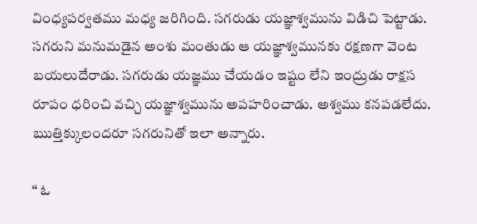వింధ్యపర్వతము మధ్య జరిగింది. సగరుడు యజ్ఞాశ్వమును విడిచి పెట్టాడు. సగరుని మనుమడైన అంశు మంతుడు ఆ యజ్ఞాశ్వమునకు రక్షణగా వెంట బయలుదేరాడు. సగరుడు యజ్ఞము చేయడం ఇష్టం లేని ఇంద్రుడు రాక్షస రూపం ధరించి వచ్చి యజ్ఞాశ్వమును అపహరించాడు. అశ్వము కనపడలేదు. ఋత్తిక్కులందరూ సగరునితో ఇలా అన్నారు.

“ ఓ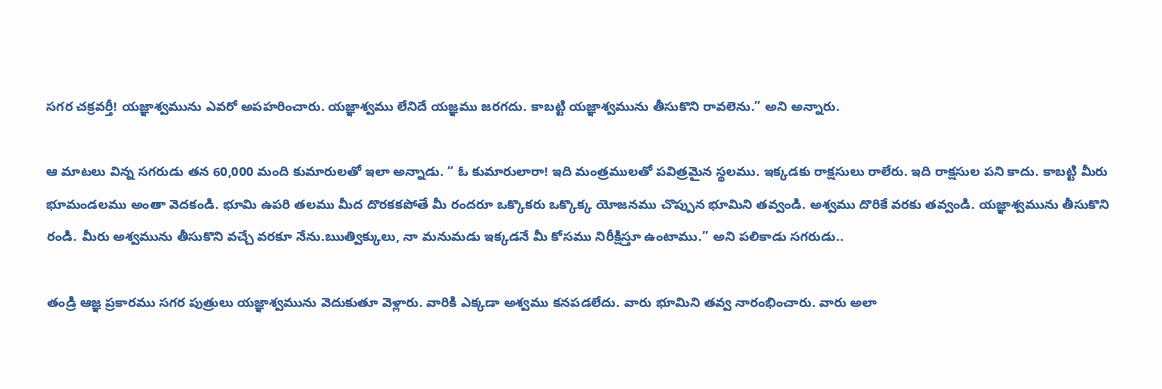సగర చక్రవర్తీ! యజ్ఞాశ్వమును ఎవరో అపహరించారు. యజ్ఞాశ్వము లేనిదే యజ్ఞము జరగదు. కాబట్టి యజ్ఞాశ్వమును తీసుకొని రావలెను.” అని అన్నారు.

ఆ మాటలు విన్న సగరుడు తన 60,000 మంది కుమారులతో ఇలా అన్నాడు. “ ఓ కుమారులారా! ఇది మంత్రములతో పవిత్రమైన స్థలము. ఇక్కడకు రాక్షసులు రాలేరు. ఇది రాక్షసుల పని కాదు. కాబట్టి మీరు భూమండలము అంతా వెదకండి. భూమి ఉపరి తలము మీద దొరకకపోతే మీ రందరూ ఒక్కొకరు ఒక్కొక్క యోజనము చొప్పున భూమిని తవ్వండి. అశ్వము దొరికే వరకు తవ్వండి. యజ్ఞాశ్వమును తీసుకొని రండి. మీరు అశ్వమును తీసుకొని వచ్చే వరకూ నేను.ఋత్విక్కులు, నా మనుమడు ఇక్కడనే మీ కోసము నిరీక్షిస్తూ ఉంటాము.” అని పలికాడు సగరుడు..

తండ్రి ఆజ్ఞ ప్రకారము సగర పుత్రులు యజ్ఞాశ్వమును వెదుకుతూ వెళ్లారు. వారికి ఎక్కడా అశ్వము కనపడలేదు. వారు భూమిని తవ్వ నారంభించారు. వారు అలా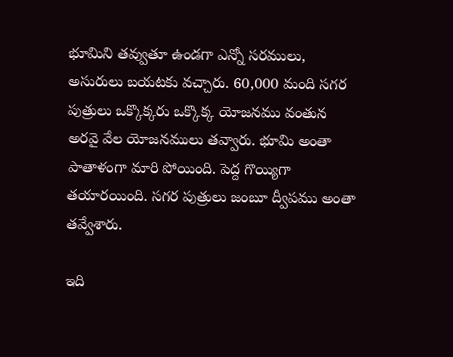భూమిని తవ్వుతూ ఉండగా ఎన్నో సరములు, అసురులు బయటకు వచ్చారు. 60,000 మంది సగర పుత్రులు ఒక్కొక్కరు ఒక్కొక్క యోజనము వంతున అరవై వేల యోజనములు తవ్వారు. భూమి అంతా పాతాళంగా మారి పోయింది. పెద్ద గొయ్యిగా తయారయింది. సగర పుత్రులు జంబూ ద్వీపము అంతా తవ్వేశారు.

ఇది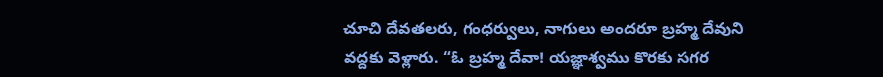చూచి దేవతలరు, గంధర్వులు, నాగులు అందరూ బ్రహ్మ దేవుని వద్దకు వెళ్లారు. “ఓ బ్రహ్మ దేవా! యజ్ఞాశ్వము కొరకు సగర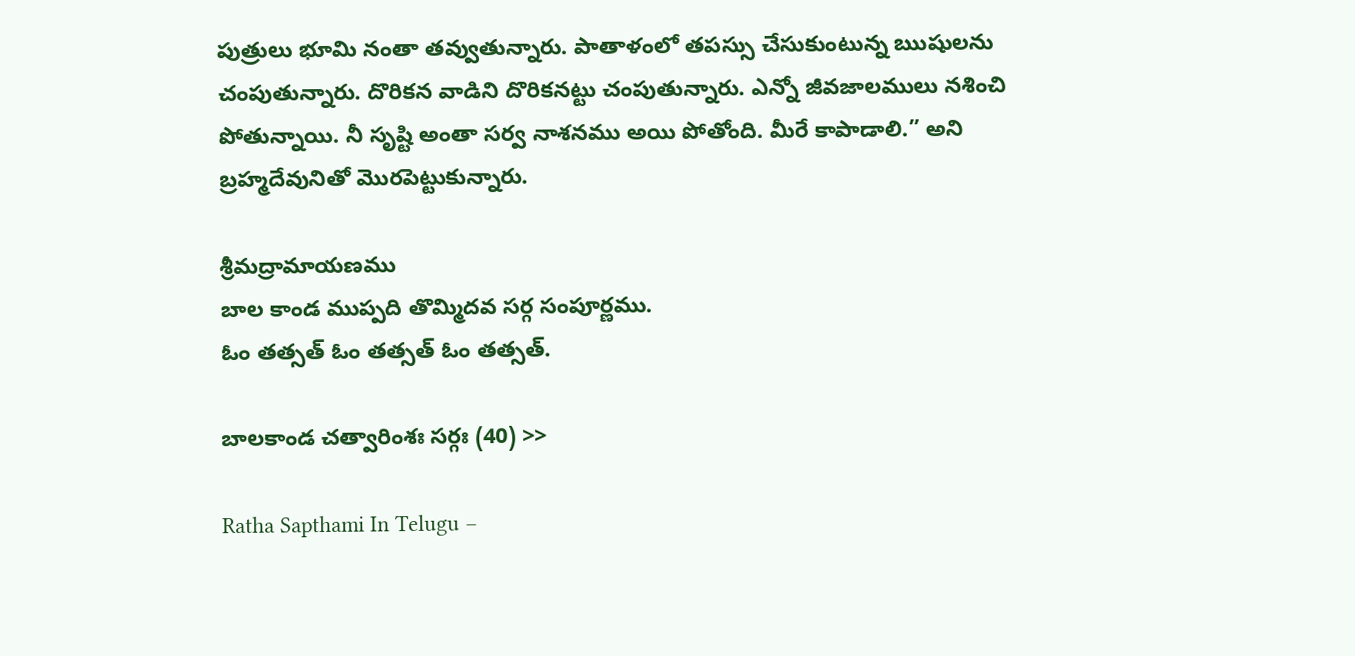పుత్రులు భూమి నంతా తవ్వుతున్నారు. పాతాళంలో తపస్సు చేసుకుంటున్న ఋషులను చంపుతున్నారు. దొరికన వాడిని దొరికనట్టు చంపుతున్నారు. ఎన్నో జీవజాలములు నశించి పోతున్నాయి. నీ సృష్టి అంతా సర్వ నాశనము అయి పోతోంది. మీరే కాపాడాలి.” అని బ్రహ్మదేవునితో మొరపెట్టుకున్నారు.

శ్రీమద్రామాయణము
బాల కాండ ముప్పది తొమ్మిదవ సర్గ సంపూర్ణము.
ఓం తత్సత్ ఓం తత్సత్ ఓం తత్సత్.

బాలకాండ చత్వారింశః సర్గః (40) >>

Ratha Sapthami In Telugu –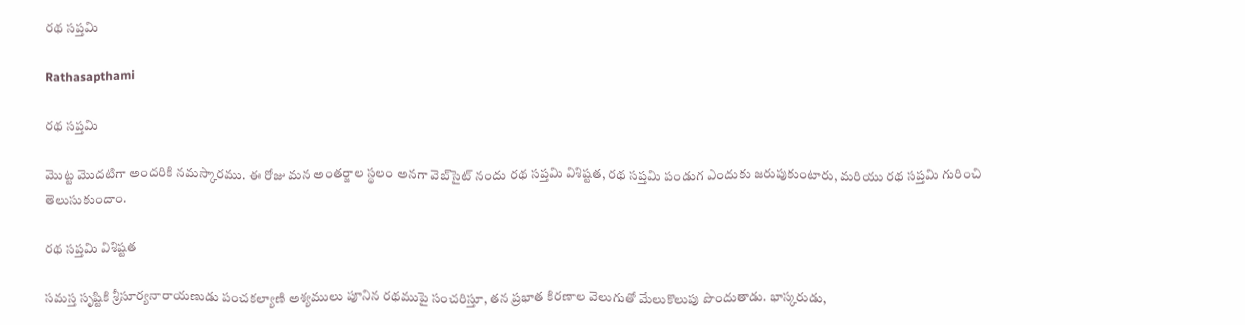రథ సప్తమి

Rathasapthami

రథ సప్తమి

మొట్ట మొదటిగా అందరికి నమస్కారము. ఈ రోజు మన అంతర్జాల స్థలం అనగా వెబ్‌సైట్ నందు రథ సప్తమి విశిష్టత, రథ సప్తమి పండుగ ఎందుకు జరుపుకుంటారు, మరియు రథ సప్తమి గురించి తెలుసుకుందాం.

రథ సప్తమి విశిష్టత

సమస్త సృష్టికి శ్రీసూర్యనారాయణుడు పంచకల్యాణి అశ్యములు పూనిన రథముపై సంచరిస్తూ, తన ప్రభాత కిరణాల వెలుగుతో మేలుకొలుపు పొందుతాడు. భాస్కరుడు,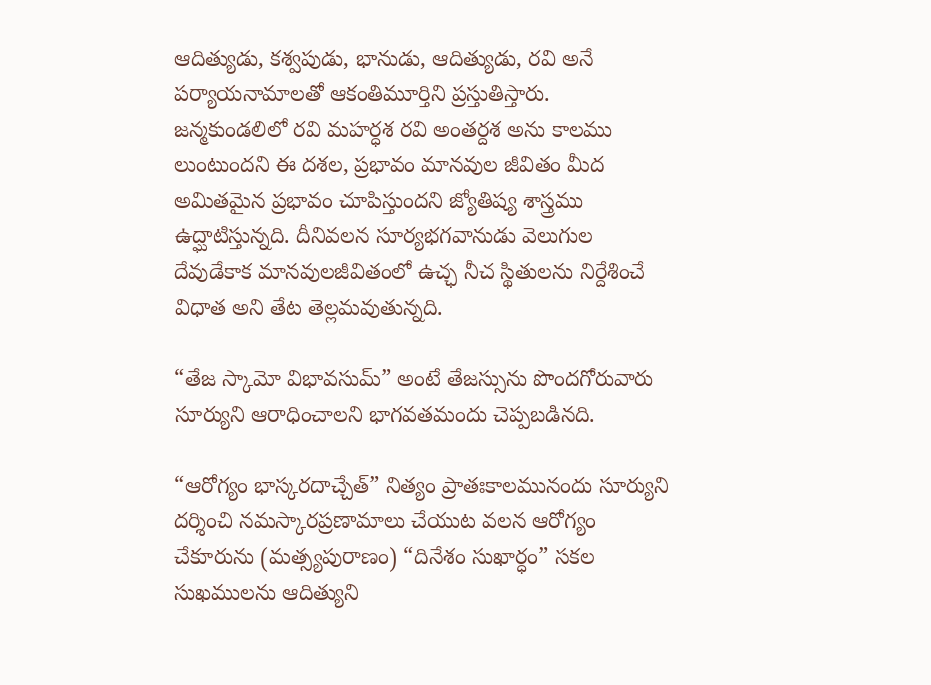ఆదిత్యుడు, కశ్వపుడు, భానుడు, ఆదిత్యుడు, రవి అనే పర్యాయనామాలతో ఆకంతిమూర్తిని ప్రస్తుతిస్తారు.
జన్మకుండలిలో రవి మహర్ధశ రవి అంతర్దశ అను కాలము లుంటుందని ఈ దశల, ప్రభావం మానవుల జీవితం మీద అమితమైన ప్రభావం చూపిస్తుందని జ్యోతిష్య శాస్త్రము ఉద్ఘాటిస్తున్నది. దీనివలన సూర్యభగవానుడు వెలుగుల దేవుడేకాక మానవులజీవితంలో ఉచ్ఛ నీచ స్థితులను నిర్దేశించే విధాత అని తేట తెల్లమవుతున్నది.

“తేజ స్కామో విభావసుమ్” అంటే తేజస్సును పొందగోరువారు సూర్యుని ఆరాధించాలని భాగవతమందు చెప్పబడినది.

“ఆరోగ్యం భాస్కరదాచ్చేత్” నిత్యం ప్రాతఃకాలమునందు సూర్యుని దర్శించి నమస్కారప్రణామాలు చేయుట వలన ఆరోగ్యం చేకూరును (మత్స్యపురాణం) “దినేశం సుఖార్ధం” సకల సుఖములను ఆదిత్యుని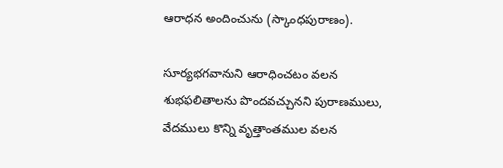ఆరాధన అందించును (స్కాంధపురాణం).

సూర్యభగవానుని ఆరాధించటం వలన శుభఫలితాలను పొందవచ్చునని పురాణములు, వేదములు కొన్ని వృత్తాంతముల వలన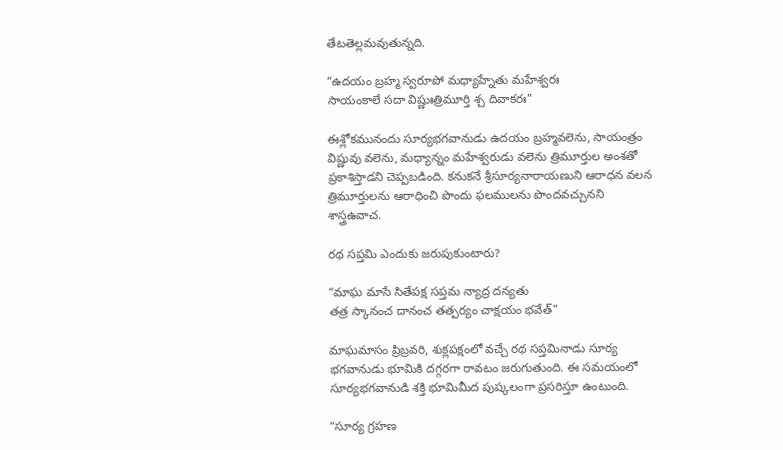తేటతెల్లమవుతున్నది.

“ఉదయం బ్రహ్మ స్వరూపో మధ్యాహ్నేతు మహేశ్వరః
సాయంకాలే సదా విష్ణుఃత్రిమూర్తి శ్చ దివాకరః”

ఈశ్లోకమునందు సూర్యభగవానుడు ఉదయం బ్రహ్మవలెను, సాయంత్రం విష్ణువు వలెను, మధ్యాన్నం మహేశ్వరుడు వలెను త్రిమూర్తుల అంశతో ప్రకాశిస్తాడని చెప్పబడింది. కనుకనే శ్రీసూర్యనారాయణుని ఆరాధన వలన త్రిమూర్తులను ఆరాధించి పొందు ఫలములను పొందవచ్చునని శాస్త్రఉవాచ.

రథ సప్తమి ఎందుకు జరుపుకుంటారు?

“మాఘ మాసే సితేపక్ష సప్తమ న్యాద్ర దన్యతు
తత్ర స్కానంచ దానంచ తత్పర్యం చాక్షయం భవేత్”

మాఘమాసం ప్రిబ్రవరి, శుక్లపక్షంలో వచ్చే రథ సప్తమినాడు సూర్య భగవానుడు భూమికి దగ్గరగా రావటం జరుగుతుంది. ఈ సమయంలో సూర్యభగవానుడి శక్తి భూమిమీద పుష్కలంగా ప్రసరిస్తూ ఉంటుంది.

“సూర్య గ్రహణ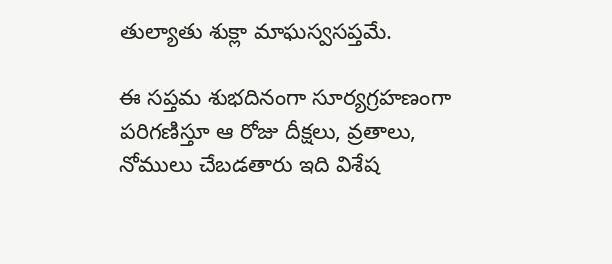తుల్యాతు శుక్లా మాఘస్వసప్తమే.

ఈ సప్తమ శుభదినంగా సూర్యగ్రహణంగా పరిగణిస్తూ ఆ రోజు దీక్షలు, వ్రతాలు, నోములు చేబడతారు ఇది విశేష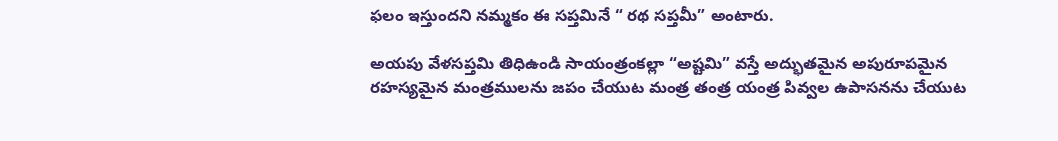ఫలం ఇస్తుందని నమ్మకం ఈ సప్తమినే “ రథ సప్తమీ” అంటారు.

అయపు వేళసప్తమి తిధిఉండి సాయంత్రంకల్లా “అష్టమి” వస్తే అద్భుతమైన అపురూపమైన రహస్యమైన మంత్రములను జపం చేయుట మంత్ర తంత్ర యంత్ర పివ్వల ఉపాసనను చేయుట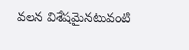వలన విశేషమైనటువంటి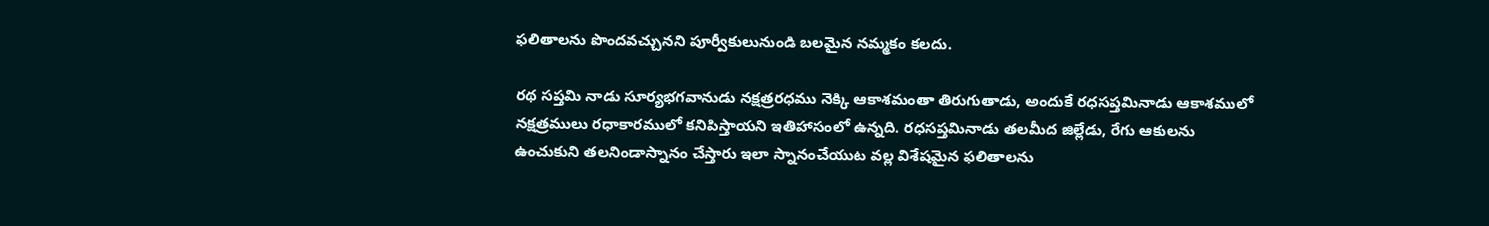ఫలితాలను పొందవచ్చునని పూర్వీకులునుండి బలమైన నమ్మకం కలదు.

రథ సప్తమి నాడు సూర్యభగవానుడు నక్షత్రరధము నెక్కి ఆకాశమంతా తిరుగుతాడు, అందుకే రధసప్తమినాడు ఆకాశములో నక్షత్రములు రధాకారములో కనిపిస్తాయని ఇతిహాసంలో ఉన్నది. రధసప్తమినాడు తలమీద జిల్లేడు, రేగు ఆకులను ఉంచుకుని తలనిండాస్నానం చేస్తారు ఇలా స్నానంచేయుట వల్ల విశేషమైన ఫలితాలను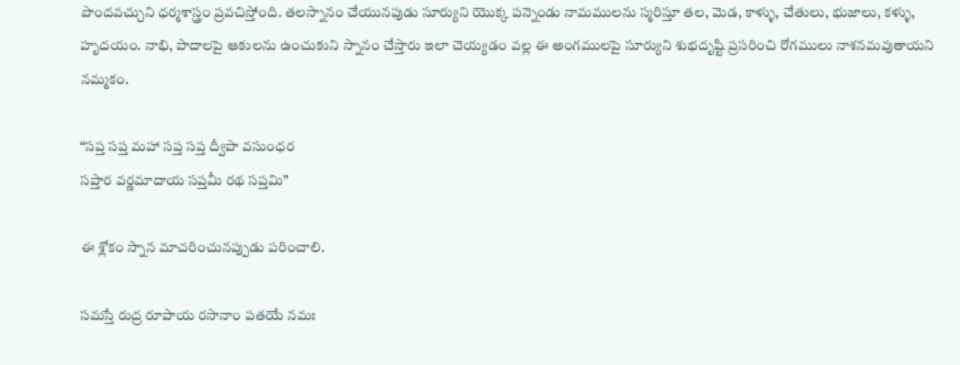పొందవచ్చుని ధర్మశాస్త్రం ప్రవచిస్తోంది. తలస్నానం చేయునపుడు సూర్యుని యొక్క పన్నెండు నామములను స్మరిస్తూ తల, మెడ, కాళ్ళు, చేతులు, భుజాలు, కళ్ళు, హృదయం. నాభి, పాదాలపై ఆకులను ఉంచుకుని స్నానం చేస్తారు ఇలా చెయ్యడం వల్ల ఈ అంగములపై సూర్యుని శుభదృష్టి ప్రసరించి రోగములు నాశనమవుతాయని నమ్మకం.

“సప్త సప్త మహా సప్త సప్త ద్వీపా వసుంధర
సప్తార వర్ణమాదాయ సప్తమీ రథ సప్తమి”

ఈ శ్లోకం స్నాన మాచరించునప్పుడు పరించాలి.

సమస్తే రుద్ర రూపాయ రసానాం పతయే నమః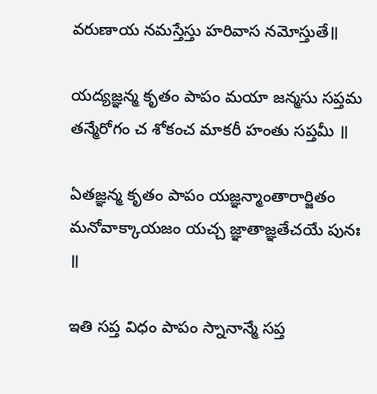వరుణాయ నమస్తేస్తు హరివాస నమోస్తుతే॥

యద్యజ్ఞన్మ కృతం పాపం మయా జన్మసు సప్తమ
తన్మేరోగం చ శోకంచ మాకరీ హంతు సప్తమీ ॥

ఏతజ్ఞన్మ కృతం పాపం యజ్ఞన్మాంతారార్జితం
మనోవాక్కాయజం యచ్చ జ్ఞాతాజ్ఞతేచయే పునః ॥

ఇతి సప్త విధం పాపం స్నానాన్మే సప్త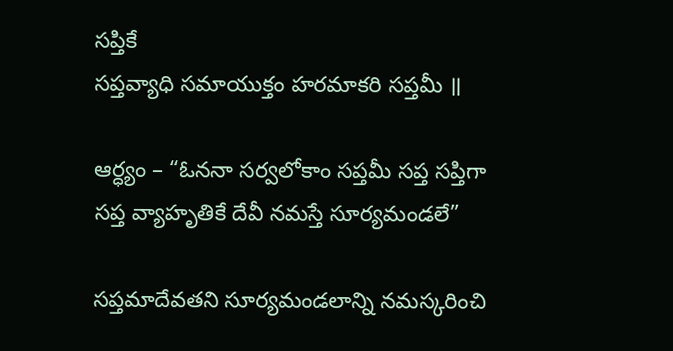సప్తికే
సప్తవ్యాధి సమాయుక్తం హరమాకరి సప్తమీ ॥

ఆర్ధ్యం – “ఓననా సర్వలోకాం సప్తమీ సప్త సప్తిగా
సప్త వ్యాహృతికే దేవీ నమస్తే సూర్యమండలే”

సప్తమాదేవతని సూర్యమండలాన్ని నమస్కరించి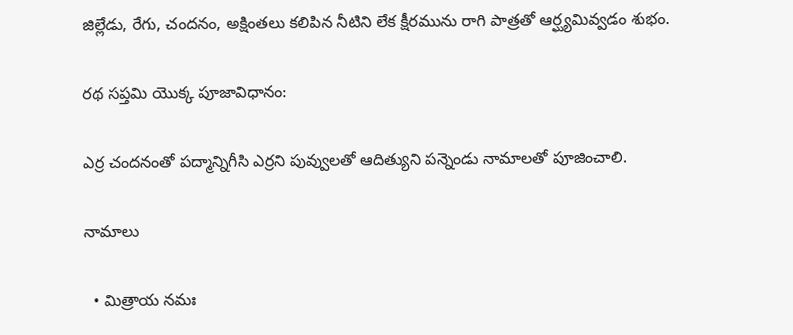జిల్లేడు, రేగు, చందనం, అక్షింతలు కలిపిన నీటిని లేక క్షీరమును రాగి పాత్రతో ఆర్ఘ్యమివ్వడం శుభం.

రథ సప్తమి యొక్క పూజావిధానం:

ఎర్ర చందనంతో పద్మాన్నిగీసి ఎర్రని పువ్వులతో ఆదిత్యుని పన్నెండు నామాలతో పూజించాలి.

నామాలు

  • మిత్రాయ నమః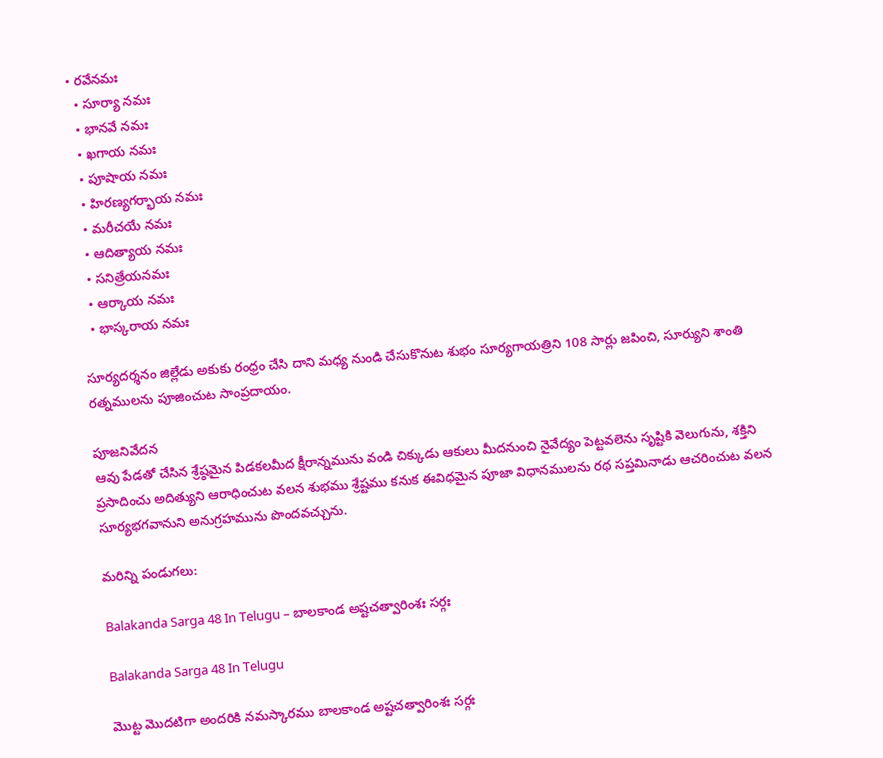• రవేనమః
  • సూర్యా నమః
  • భానవే నమః
  • ఖగాయ నమః
  • పూషాయ నమః
  • హిరణ్యగర్భాయ నమః
  • మరీచయే నమః
  • ఆదిత్యాయ నమః
  • సనిత్రేయనమః
  • ఆర్కాయ నమః
  • భాస్కరాయ నమః

సూర్యదర్శనం జిల్లేడు అకుకు రంధ్రం చేసి దాని మధ్య నుండి చేసుకొనుట శుభం సూర్యగాయత్రిని 108 సార్లు జపించి, సూర్యుని శాంతి రత్నములను పూజించుట సాంప్రదాయం.

పూజనివేదన
ఆవు పేడతో చేసిన శ్రేష్ఠమైన పిడకలమీద క్షీరాన్నమును వండి చిక్కుడు ఆకులు మీదనుంచి నైవేద్యం పెట్టవలెను సృష్టికి వెలుగును, శక్తిని ప్రసాదించు అదిత్యుని ఆరాధించుట వలన శుభము శ్రేష్టము కనుక ఈవిధమైన పూజా విధానములను రథ సప్తమినాడు ఆచరించుట వలన సూర్యభగవానుని అనుగ్రహమును పొందవచ్చును.

మరిన్ని పండుగలు:

Balakanda Sarga 48 In Telugu – బాలకాండ అష్టచత్వారింశః సర్గః

Balakanda Sarga 48 In Telugu

మొట్ట మొదటిగా అందరికి నమస్కారము బాలకాండ అష్టచత్వారింశః సర్గః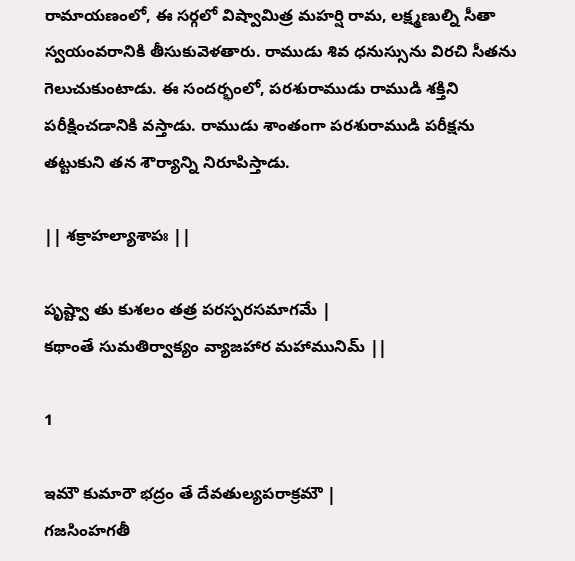రామాయణంలో, ఈ సర్గలో విష్వామిత్ర మహర్షి రామ, లక్ష్మణుల్ని సీతా స్వయంవరానికి తీసుకువెళతారు. రాముడు శివ ధనుస్సును విరచి సీతను గెలుచుకుంటాడు. ఈ సందర్భంలో, పరశురాముడు రాముడి శక్తిని పరీక్షించడానికి వస్తాడు. రాముడు శాంతంగా పరశురాముడి పరీక్షను తట్టుకుని తన శౌర్యాన్ని నిరూపిస్తాడు.

|| శక్రాహల్యాశాపః ||

పృష్ట్వా తు కుశలం తత్ర పరస్పరసమాగమే |
కథాంతే సుమతిర్వాక్యం వ్యాజహార మహామునిమ్ ||

1

ఇమౌ కుమారౌ భద్రం తే దేవతుల్యపరాక్రమౌ |
గజసింహగతీ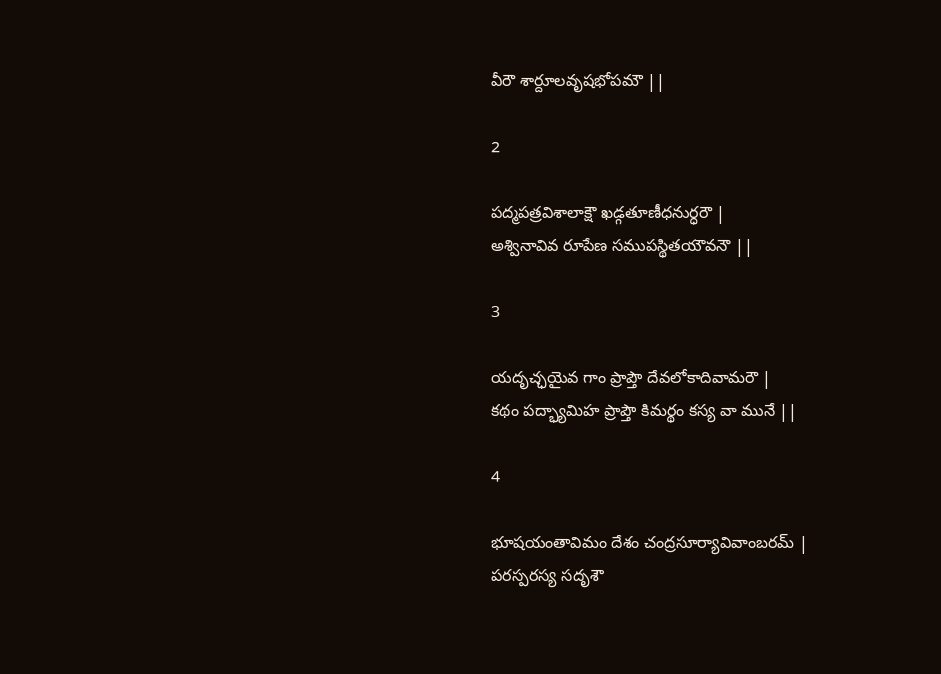వీరౌ శార్దూలవృషభోపమౌ ||

2

పద్మపత్రవిశాలాక్షౌ ఖడ్గతూణీధనుర్ధరౌ |
అశ్వినావివ రూపేణ సముపస్థితయౌవనౌ ||

3

యదృచ్ఛయైవ గాం ప్రాప్తౌ దేవలోకాదివామరౌ |
కథం పద్భ్యామిహ ప్రాప్తౌ కిమర్థం కస్య వా మునే ||

4

భూషయంతావిమం దేశం చంద్రసూర్యావివాంబరమ్ |
పరస్పరస్య సదృశౌ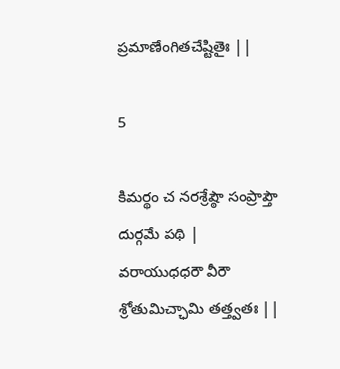ప్రమాణేంగితచేష్టితైః ||

5

కిమర్థం చ నరశ్రేష్ఠౌ సంప్రాప్తౌ దుర్గమే పథి |
వరాయుధధరౌ వీరౌ శ్రోతుమిచ్ఛామి తత్త్వతః ||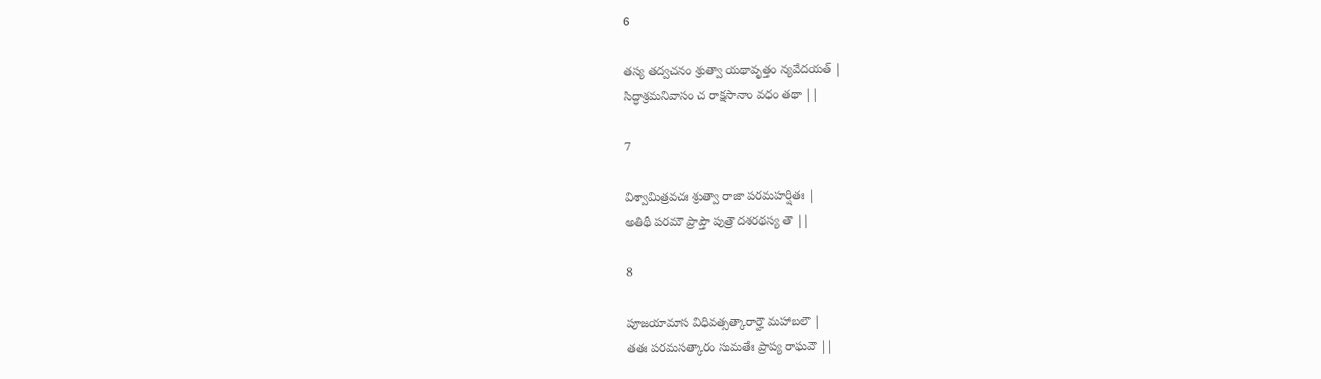6

తస్య తద్వచనం శ్రుత్వా యథావృత్తం న్యవేదయత్ |
సిద్ధాశ్రమనివాసం చ రాక్షసానాం వధం తథా ||

7

విశ్వామిత్రవచః శ్రుత్వా రాజా పరమహర్షితః |
అతిథీ పరమౌ ప్రాప్తౌ పుత్రౌ దశరథస్య తౌ ||

8

పూజయామాస విధివత్సత్కారార్హౌ మహాబలౌ |
తతః పరమసత్కారం సుమతేః ప్రాప్య రాఘవౌ ||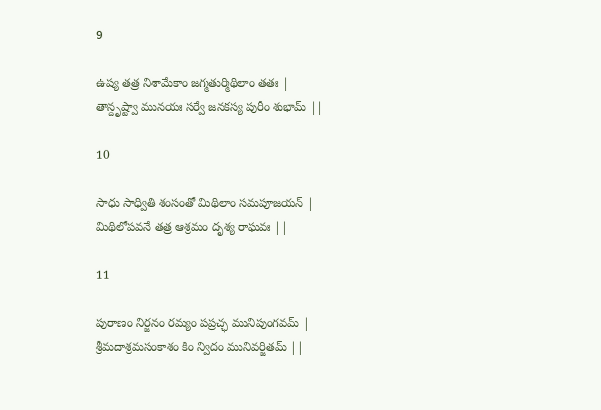9

ఉష్య తత్ర నిశామేకాం జగ్మతుర్మిథిలాం తతః |
తాన్దృష్ట్వా మునయః సర్వే జనకస్య పురీం శుభామ్ ||

10

సాధు సాధ్వితి శంసంతో మిథిలాం సమపూజయన్ |
మిథిలోపవనే తత్ర ఆశ్రమం దృశ్య రాఘవః ||

11

పురాణం నిర్జనం రమ్యం పప్రచ్ఛ మునిపుంగవమ్ |
శ్రీమదాశ్రమసంకాశం కిం న్విదం మునివర్జితమ్ ||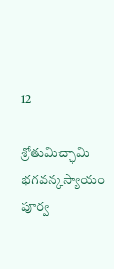12

శ్రోతుమిచ్ఛామి భగవన్కస్యాయం పూర్వ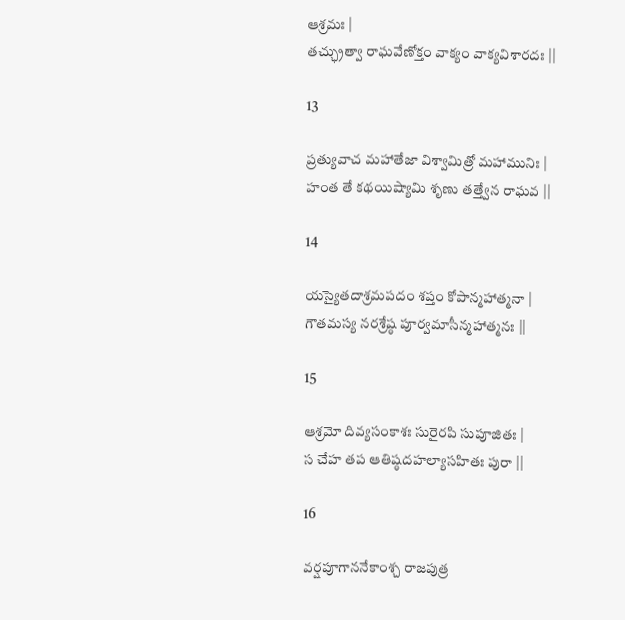ఆశ్రమః |
తచ్ఛ్రుత్వా రాఘవేణోక్తం వాక్యం వాక్యవిశారదః ||

13

ప్రత్యువాచ మహాతేజా విశ్వామిత్రో మహామునిః |
హంత తే కథయిష్యామి శృణు తత్త్వేన రాఘవ ||

14

యస్యైతదాశ్రమపదం శప్తం కోపాన్మహాత్మనా |
గౌతమస్య నరశ్రేష్ఠ పూర్వమాసీన్మహాత్మనః ||

15

ఆశ్రమో దివ్యసంకాశః సురైరపి సుపూజితః |
స చేహ తప ఆతిష్ఠదహల్యాసహితః పురా ||

16

వర్షపూగాననేకాంశ్చ రాజపుత్ర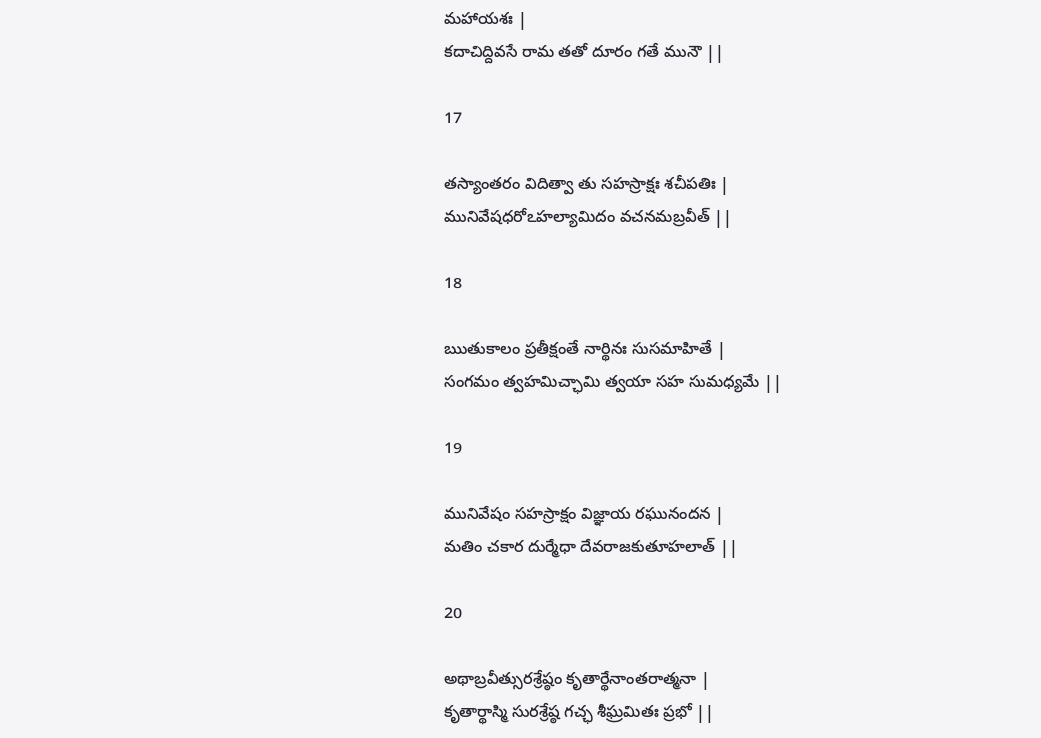మహాయశః |
కదాచిద్దివసే రామ తతో దూరం గతే మునౌ ||

17

తస్యాంతరం విదిత్వా తు సహస్రాక్షః శచీపతిః |
మునివేషధరోఽహల్యామిదం వచనమబ్రవీత్ ||

18

ఋతుకాలం ప్రతీక్షంతే నార్థినః సుసమాహితే |
సంగమం త్వహమిచ్ఛామి త్వయా సహ సుమధ్యమే ||

19

మునివేషం సహస్రాక్షం విజ్ఞాయ రఘునందన |
మతిం చకార దుర్మేధా దేవరాజకుతూహలాత్ ||

20

అథాబ్రవీత్సురశ్రేష్ఠం కృతార్థేనాంతరాత్మనా |
కృతార్థాస్మి సురశ్రేష్ఠ గచ్ఛ శీఘ్రమితః ప్రభో ||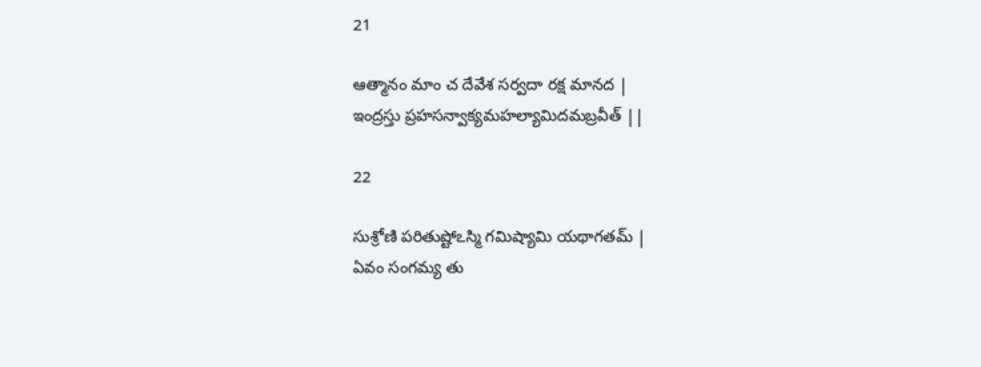21

ఆత్మానం మాం చ దేవేశ సర్వదా రక్ష మానద |
ఇంద్రస్తు ప్రహసన్వాక్యమహల్యామిదమబ్రవీత్ ||

22

సుశ్రోణి పరితుష్టోఽస్మి గమిష్యామి యథాగతమ్ |
ఏవం సంగమ్య తు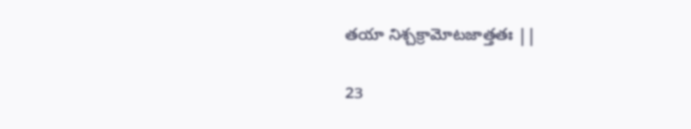తయా నిశ్చక్రామోటజాత్తతః ||

23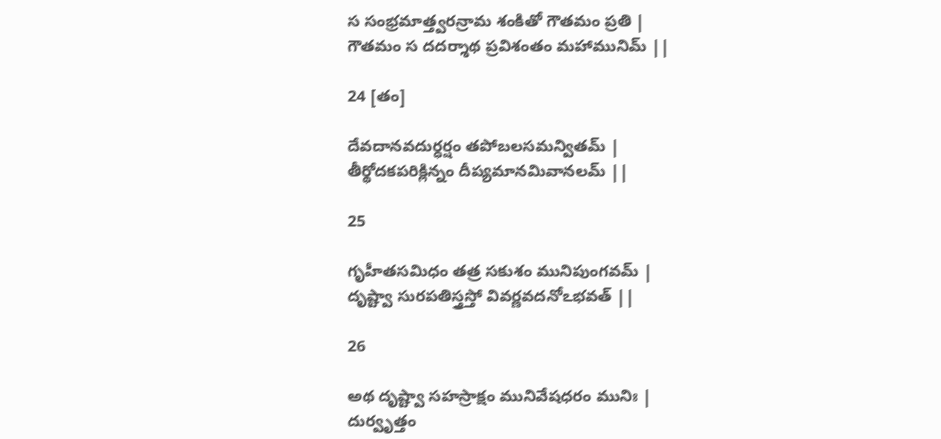స సంభ్రమాత్త్వరన్రామ శంకితో గౌతమం ప్రతి |
గౌతమం స దదర్శాథ ప్రవిశంతం మహామునిమ్ ||

24 [తం]

దేవదానవదుర్ధర్షం తపోబలసమన్వితమ్ |
తీర్థోదకపరిక్లిన్నం దీప్యమానమివానలమ్ ||

25

గృహీతసమిధం తత్ర సకుశం మునిపుంగవమ్ |
దృష్ట్వా సురపతిస్త్రస్తో వివర్ణవదనోఽభవత్ ||

26

అథ దృష్ట్వా సహస్రాక్షం మునివేషధరం మునిః |
దుర్వృత్తం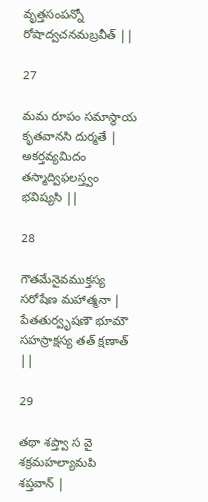వృత్తసంపన్నో రోషాద్వచనమబ్రవీత్ ||

27

మమ రూపం సమాస్థాయ కృతవానసి దుర్మతే |
అకర్తవ్యమిదం తస్మాద్విఫలస్త్వం భవిష్యసి ||

28

గౌతమేనైవముక్తస్య సరోషేణ మహాత్మనా |
పేతతుర్వృషణౌ భూమౌ సహస్రాక్షస్య తత్ క్షణాత్ ||

29

తథా శప్త్వా స వై శక్రమహల్యామపి శప్తవాన్ |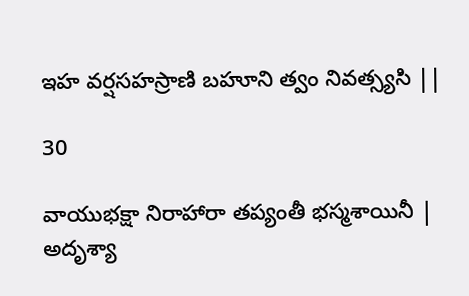ఇహ వర్షసహస్రాణి బహూని త్వం నివత్స్యసి ||

30

వాయుభక్షా నిరాహారా తప్యంతీ భస్మశాయినీ |
అదృశ్యా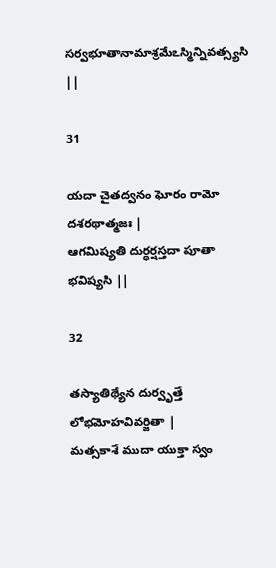సర్వభూతానామాశ్రమేఽస్మిన్నివత్స్యసి ||

31

యదా చైతద్వనం ఘోరం రామో దశరథాత్మజః |
ఆగమిష్యతి దుర్ధర్షస్తదా పూతా భవిష్యసి ||

32

తస్యాతిథ్యేన దుర్వృత్తే లోభమోహవివర్జితా |
మత్సకాశే ముదా యుక్తా స్వం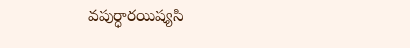వపుర్ధారయిష్యసి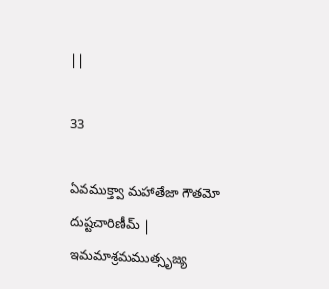||

33

ఏవముక్త్వా మహాతేజా గౌతమో దుష్టచారిణీమ్ |
ఇమమాశ్రమముత్సృజ్య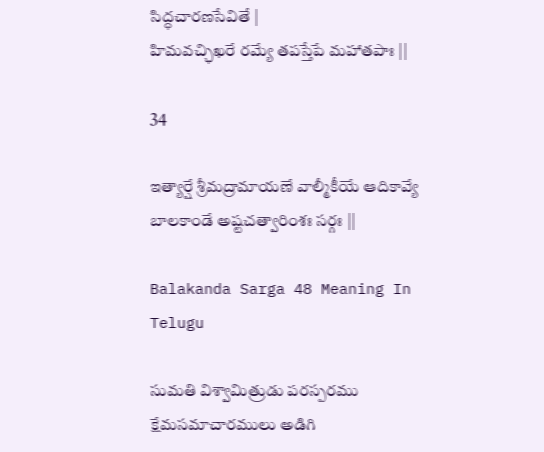సిద్ధచారణసేవితే |
హిమవచ్ఛిఖరే రమ్యే తపస్తేపే మహాతపాః ||

34

ఇత్యార్షే శ్రీమద్రామాయణే వాల్మీకీయే ఆదికావ్యే బాలకాండే అష్టచత్వారింశః సర్గః ||

Balakanda Sarga 48 Meaning In Telugu

సుమతి విశ్వామిత్రుడు పరస్పరము క్షేమసమాచారములు అడిగి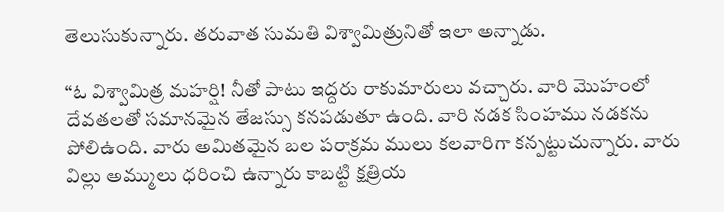తెలుసుకున్నారు. తరువాత సుమతి విశ్వామిత్రునితో ఇలా అన్నాడు.

“ఓ విశ్వామిత్ర మహర్షి! నీతో పాటు ఇద్దరు రాకుమారులు వచ్చారు. వారి మొహంలో దేవతలతో సమానమైన తేజస్సు కనపడుతూ ఉంది. వారి నడక సింహము నడకను పోలిఉంది. వారు అమితమైన బల పరాక్రమ ములు కలవారిగా కన్పట్టుచున్నారు. వారు విల్లు అమ్ములు ధరించి ఉన్నారు కాబట్టి క్షత్రియ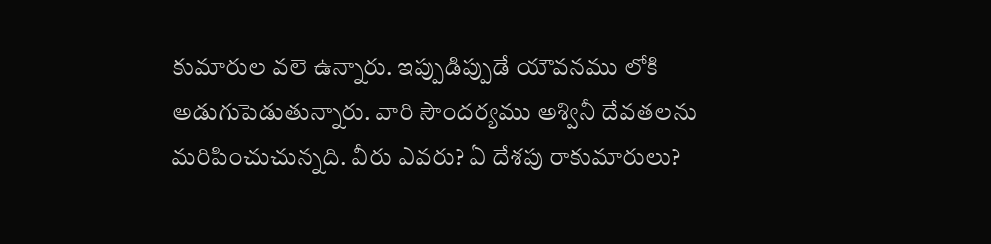కుమారుల వలె ఉన్నారు. ఇప్పుడిప్పుడే యౌవనము లోకి అడుగుపెడుతున్నారు. వారి సౌందర్యము అశ్వినీ దేవతలను మరిపించుచున్నది. వీరు ఎవరు? ఏ దేశపు రాకుమారులు?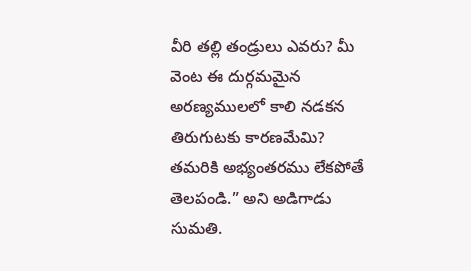వీరి తల్లి తండ్రులు ఎవరు? మీ వెంట ఈ దుర్గమమైన అరణ్యములలో కాలి నడకన తిరుగుటకు కారణమేమి? తమరికి అభ్యంతరము లేకపోతే తెలపండి.” అని అడిగాడు సుమతి.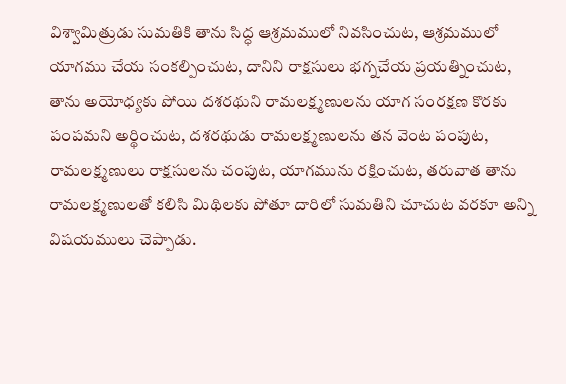విశ్వామిత్రుడు సుమతికి తాను సిద్ధ ఆశ్రమములో నివసించుట, ఆశ్రమములో యాగము చేయ సంకల్పించుట, దానిని రాక్షసులు భగ్నచేయ ప్రయత్నించుట, తాను అయోధ్యకు పోయి దశరథుని రామలక్ష్మణులను యాగ సంరక్షణ కొరకు పంపమని అర్థించుట, దశరథుడు రామలక్ష్మణులను తన వెంట పంపుట, రామలక్ష్మణులు రాక్షసులను చంపుట, యాగమును రక్షించుట, తరువాత తాను రామలక్ష్మణులతో కలిసి మిథిలకు పోతూ దారిలో సుమతిని చూచుట వరకూ అన్ని విషయములు చెప్పాడు.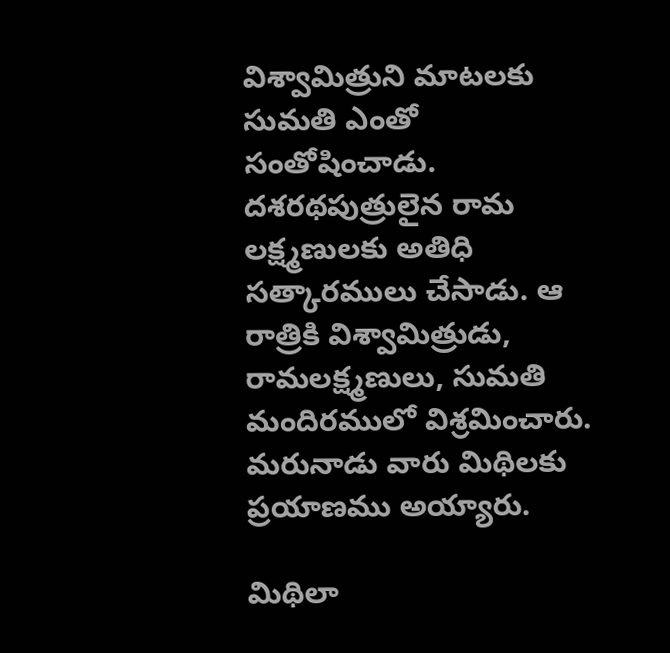విశ్వామిత్రుని మాటలకు సుమతి ఎంతో సంతోషించాడు. దశరథపుత్రులైన రామ లక్ష్మణులకు అతిధి సత్కారములు చేసాడు. ఆ రాత్రికి విశ్వామిత్రుడు, రామలక్ష్మణులు, సుమతి మందిరములో విశ్రమించారు. మరునాడు వారు మిథిలకు ప్రయాణము అయ్యారు.

మిథిలా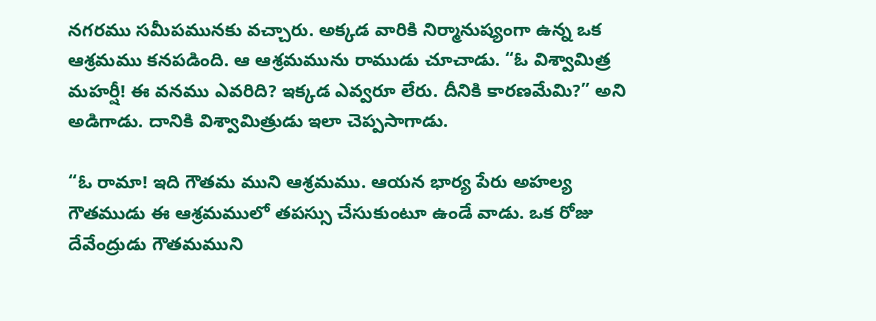నగరము సమీపమునకు వచ్చారు. అక్కడ వారికి నిర్మానుష్యంగా ఉన్న ఒక ఆశ్రమము కనపడింది. ఆ ఆశ్రమమును రాముడు చూచాడు. “ఓ విశ్వామిత్ర మహర్షీ! ఈ వనము ఎవరిది? ఇక్కడ ఎవ్వరూ లేరు. దీనికి కారణమేమి?” అని అడిగాడు. దానికి విశ్వామిత్రుడు ఇలా చెప్పసాగాడు.

“ఓ రామా! ఇది గౌతమ ముని ఆశ్రమము. ఆయన భార్య పేరు అహల్య గౌతముడు ఈ ఆశ్రమములో తపస్సు చేసుకుంటూ ఉండే వాడు. ఒక రోజు దేవేంద్రుడు గౌతమముని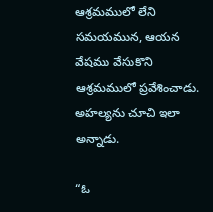ఆశ్రమములో లేని సమయమున, ఆయన వేషము వేసుకొని ఆశ్రమములో ప్రవేశించాడు. అహల్యను చూచి ఇలా అన్నాడు.

“ఓ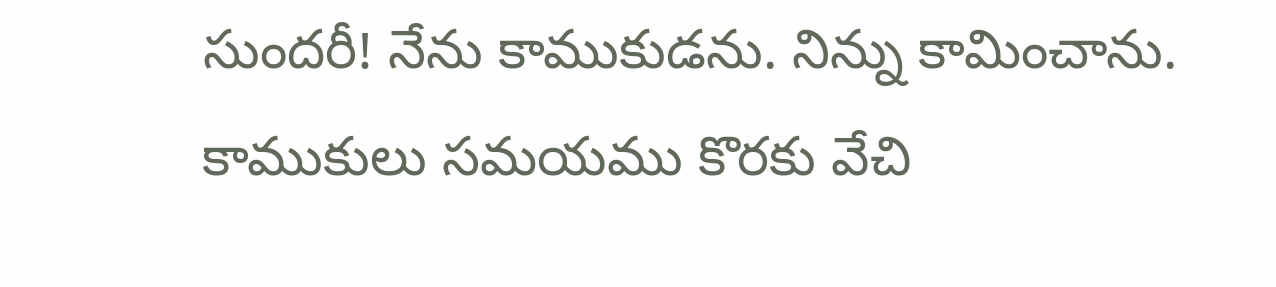సుందరీ! నేను కాముకుడను. నిన్ను కామించాను. కాముకులు సమయము కొరకు వేచి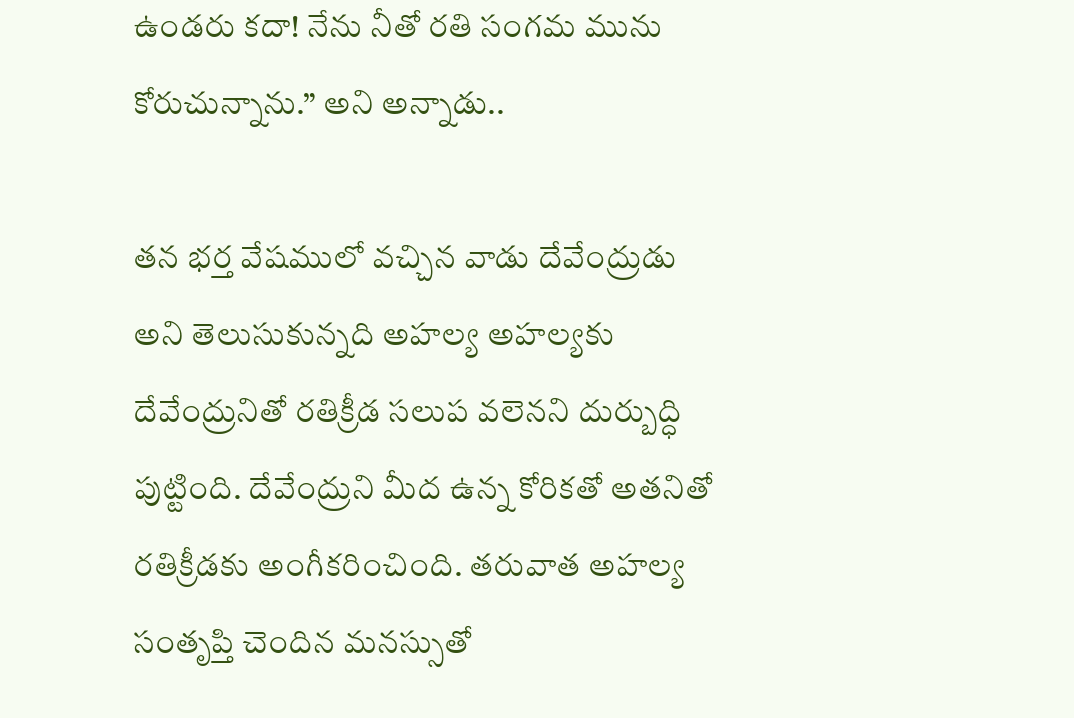ఉండరు కదా! నేను నీతో రతి సంగమ మును కోరుచున్నాను.” అని అన్నాడు..

తన భర్త వేషములో వచ్చిన వాడు దేవేంద్రుడు అని తెలుసుకున్నది అహల్య అహల్యకు దేవేంద్రునితో రతిక్రీడ సలుప వలెనని దుర్బుద్ధి పుట్టింది. దేవేంద్రుని మీద ఉన్న కోరికతో అతనితో రతిక్రీడకు అంగీకరించింది. తరువాత అహల్య సంతృప్తి చెందిన మనస్సుతో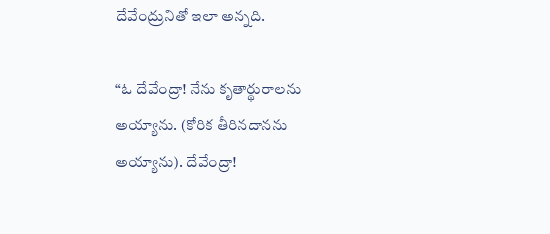దేవేంద్రునితో ఇలా అన్నది.

“ఓ దేవేంద్రా! నేను కృతార్థురాలను అయ్యాను. (కోరిక తీరినదానను అయ్యాను). దేవేంద్రా!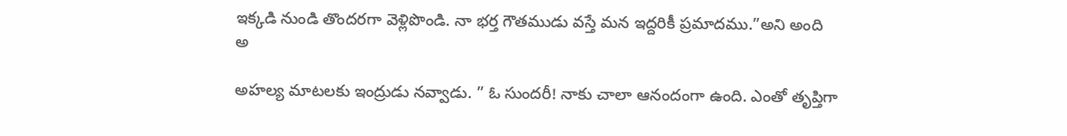ఇక్కడి నుండి తొందరగా వెళ్లిపొండి. నా భర్త గౌతముడు వస్తే మన ఇద్దరికీ ప్రమాదము.”అని అంది అ

అహల్య మాటలకు ఇంద్రుడు నవ్వాడు. ” ఓ సుందరీ! నాకు చాలా ఆనందంగా ఉంది. ఎంతో తృప్తిగా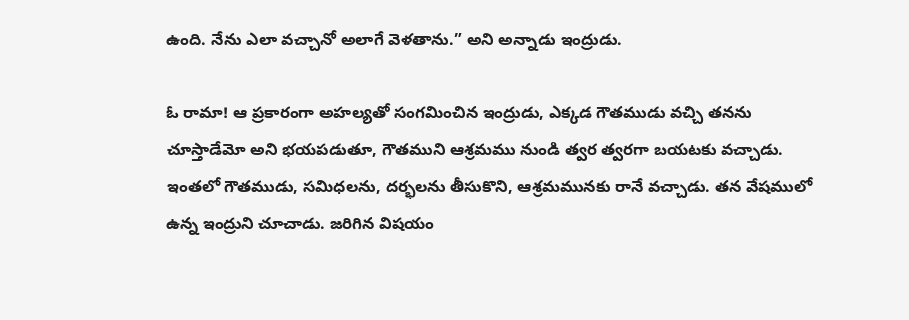ఉంది. నేను ఎలా వచ్చానో అలాగే వెళతాను.” అని అన్నాడు ఇంద్రుడు.

ఓ రామా! ఆ ప్రకారంగా అహల్యతో సంగమించిన ఇంద్రుడు, ఎక్కడ గౌతముడు వచ్చి తనను చూస్తాడేమో అని భయపడుతూ, గౌతముని ఆశ్రమము నుండి త్వర త్వరగా బయటకు వచ్చాడు. ఇంతలో గౌతముడు, సమిధలను, దర్భలను తీసుకొని, ఆశ్రమమునకు రానే వచ్చాడు. తన వేషములో ఉన్న ఇంద్రుని చూచాడు. జరిగిన విషయం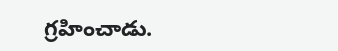గ్రహించాడు.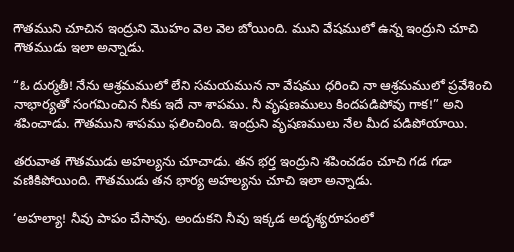గౌతముని చూచిన ఇంద్రుని మొహం వెల వెల బోయింది. ముని వేషములో ఉన్న ఇంద్రుని చూచి గౌతముడు ఇలా అన్నాడు.

“ఓ దుర్మతీ! నేను ఆశ్రమములో లేని సమయమున నా వేషము ధరించి నా ఆశ్రమములో ప్రవేశించి నాభార్యతో సంగమించిన నీకు ఇదే నా శాపము. నీ వృషణములు కిందపడిపోవు గాక!” అని శపించాడు. గౌతముని శాపము ఫలించింది. ఇంద్రుని వృషణములు నేల మీద పడిపోయాయి.

తరువాత గౌతముడు అహల్యను చూచాడు. తన భర్త ఇంద్రుని శపించడం చూచి గడ గడా వణికిపోయింది. గౌతముడు తన భార్య అహల్యను చూచి ఇలా అన్నాడు.

‘అహల్యా! నీవు పాపం చేసావు. అందుకని నీవు ఇక్కడ అదృశ్యరూపంలో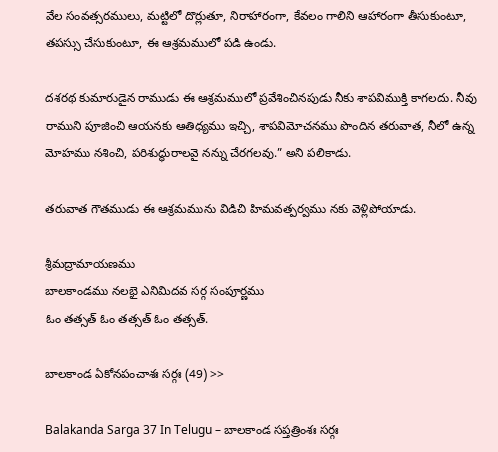వేల సంవత్సరములు, మట్టిలో దొర్లుతూ, నిరాహారంగా, కేవలం గాలిని ఆహారంగా తీసుకుంటూ, తపస్సు చేసుకుంటూ, ఈ ఆశ్రమములో పడి ఉండు.

దశరథ కుమారుడైన రాముడు ఈ ఆశ్రమములో ప్రవేశించినపుడు నీకు శాపవిముక్తి కాగలదు. నీవు రాముని పూజించి ఆయనకు ఆతిధ్యము ఇచ్చి, శాపవిమోచనము పొందిన తరువాత, నీలో ఉన్న మోహము నశించి, పరిశుద్ధురాలవై నన్ను చేరగలవు.” అని పలికాడు.

తరువాత గౌతముడు ఈ ఆశ్రమమును విడిచి హిమవత్పర్వము నకు వెళ్లిపోయాడు.

శ్రీమద్రామాయణము
బాలకాండము నలభై ఎనిమిదవ సర్గ సంపూర్ణము
ఓం తత్సత్ ఓం తత్సత్ ఓం తత్సత్.

బాలకాండ ఏకోనపంచాశః సర్గః (49) >>

Balakanda Sarga 37 In Telugu – బాలకాండ సప్తత్రింశః సర్గః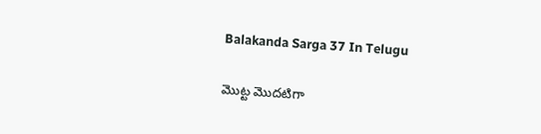Balakanda Sarga 37 In Telugu

మొట్ట మొదటిగా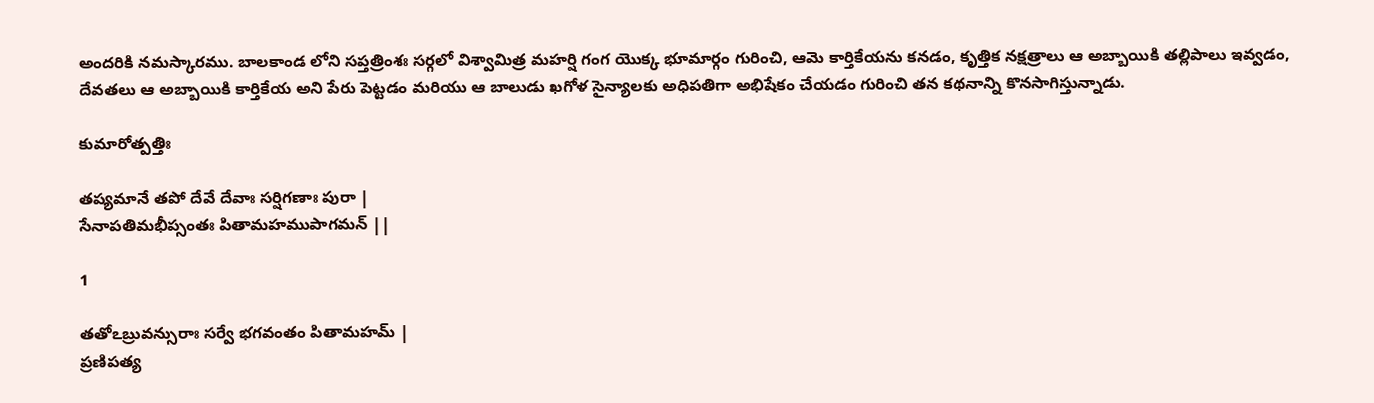అందరికి నమస్కారము. బాలకాండ లోని సప్తత్రింశః సర్గలో విశ్వామిత్ర మహర్షి గంగ యొక్క భూమార్గం గురించి, ఆమె కార్తికేయను కనడం, కృత్తిక నక్షత్రాలు ఆ అబ్బాయికి తల్లిపాలు ఇవ్వడం, దేవతలు ఆ అబ్బాయికి కార్తికేయ అని పేరు పెట్టడం మరియు ఆ బాలుడు ఖగోళ సైన్యాలకు అధిపతిగా అభిషేకం చేయడం గురించి తన కథనాన్ని కొనసాగిస్తున్నాడు.

కుమారోత్పత్తిః

తప్యమానే తపో దేవే దేవాః సర్షిగణాః పురా |
సేనాపతిమభీప్సంతః పితామహముపాగమన్ ||

1

తతోఽబ్రువన్సురాః సర్వే భగవంతం పితామహమ్ |
ప్రణిపత్య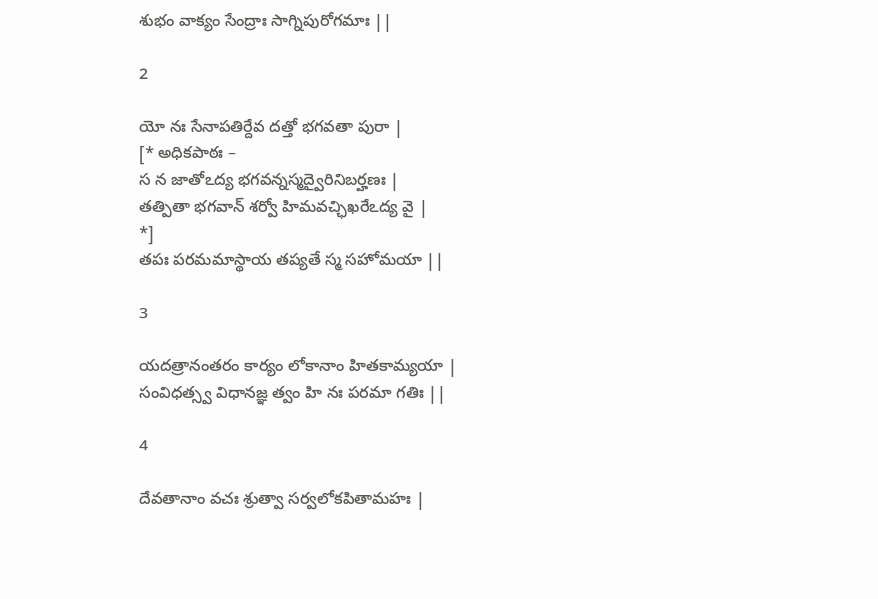శుభం వాక్యం సేంద్రాః సాగ్నిపురోగమాః ||

2

యో నః సేనాపతిర్దేవ దత్తో భగవతా పురా |
[* అధికపాఠః –
స న జాతోఽద్య భగవన్నస్మద్వైరినిబర్హణః |
తత్పితా భగవాన్ శర్వో హిమవచ్ఛిఖరేఽద్య వై |
*]
తపః పరమమాస్థాయ తప్యతే స్మ సహోమయా ||

3

యదత్రానంతరం కార్యం లోకానాం హితకామ్యయా |
సంవిధత్స్వ విధానజ్ఞ త్వం హి నః పరమా గతిః ||

4

దేవతానాం వచః శ్రుత్వా సర్వలోకపితామహః |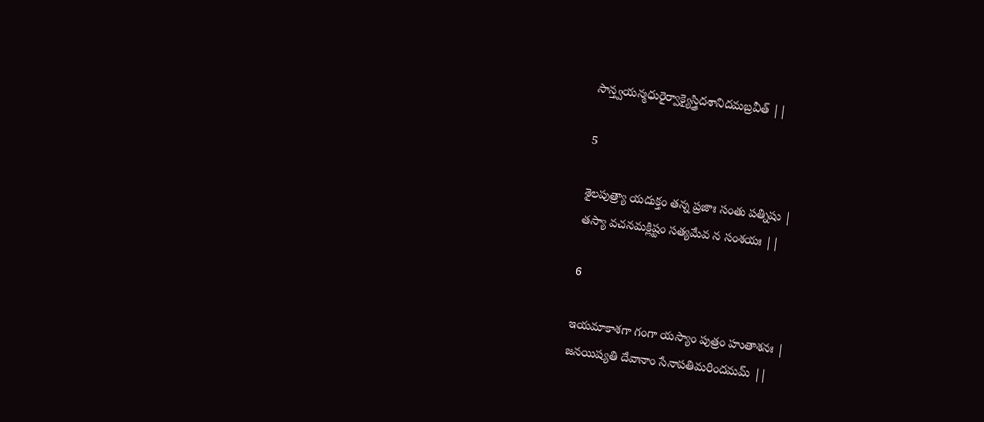సాన్త్వయన్మధురైర్వాక్యైస్త్రిదశానిదమబ్రవీత్ ||

5

శైలపుత్ర్యా యదుక్తం తన్న ప్రజాః సంతు పత్నిషు |
తస్యా వచనమక్లిష్టం సత్యమేవ న సంశయః ||

6

ఇయమాకాశగా గంగా యస్యాం పుత్రం హుతాశనః |
జనయిష్యతి దేవానాం సేనాపతిమరిందమమ్ ||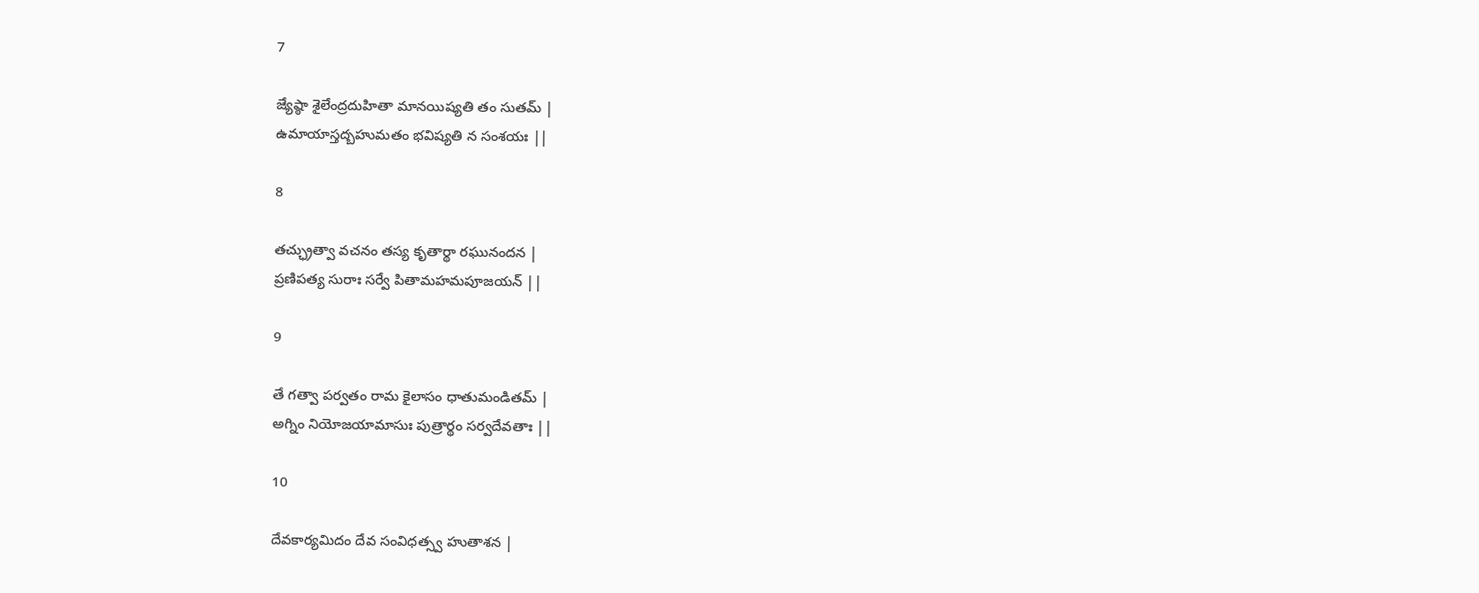7

జ్యేష్ఠా శైలేంద్రదుహితా మానయిష్యతి తం సుతమ్ |
ఉమాయాస్తద్బహుమతం భవిష్యతి న సంశయః ||

8

తచ్ఛ్రుత్వా వచనం తస్య కృతార్థా రఘునందన |
ప్రణిపత్య సురాః సర్వే పితామహమపూజయన్ ||

9

తే గత్వా పర్వతం రామ కైలాసం ధాతుమండితమ్ |
అగ్నిం నియోజయామాసుః పుత్రార్థం సర్వదేవతాః ||

10

దేవకార్యమిదం దేవ సంవిధత్స్వ హుతాశన |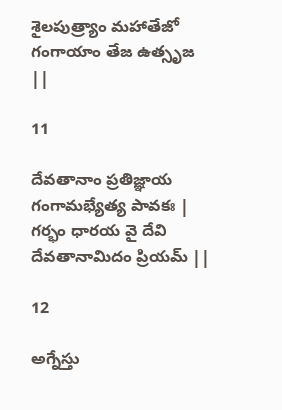శైలపుత్ర్యాం మహాతేజో గంగాయాం తేజ ఉత్సృజ ||

11

దేవతానాం ప్రతిజ్ఞాయ గంగామభ్యేత్య పావకః |
గర్భం ధారయ వై దేవి దేవతానామిదం ప్రియమ్ ||

12

అగ్నేస్తు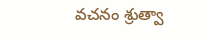వచనం శ్రుత్వా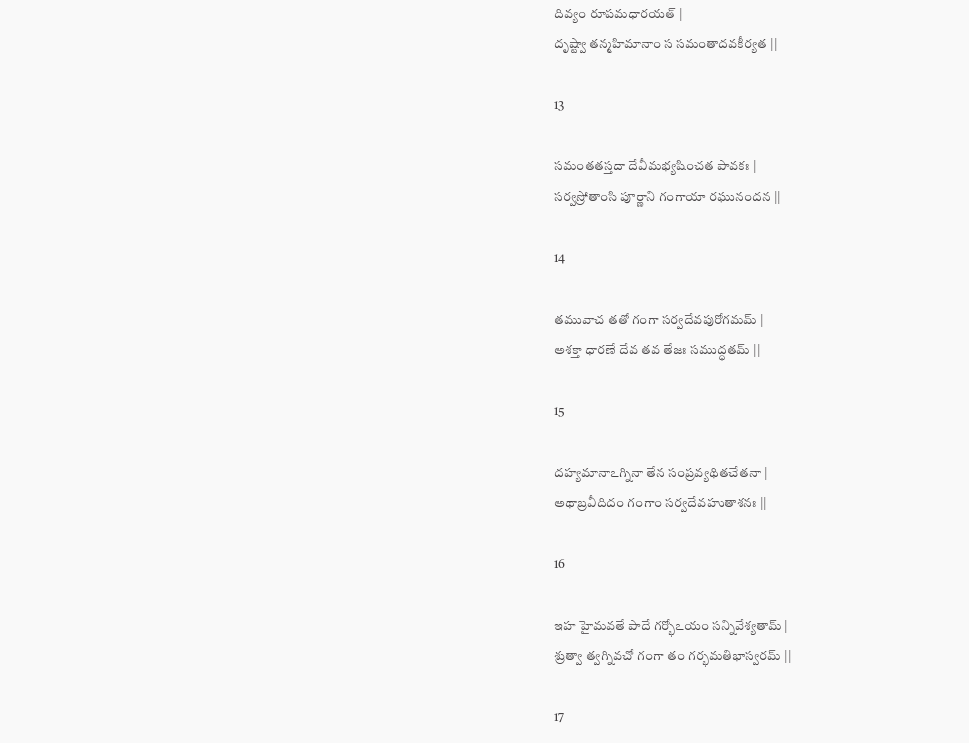దివ్యం రూపమధారయత్ |
దృష్ట్వా తన్మహిమానాం స సమంతాదవకీర్యత ||

13

సమంతతస్తదా దేవీమభ్యషించత పావకః |
సర్వస్రోతాంసి పూర్ణాని గంగాయా రఘునందన ||

14

తమువాచ తతో గంగా సర్వదేవపురోగమమ్ |
అశక్తా ధారణే దేవ తవ తేజః సముద్ధతమ్ ||

15

దహ్యమానాఽగ్నినా తేన సంప్రవ్యథితచేతనా |
అథాబ్రవీదిదం గంగాం సర్వదేవహుతాశనః ||

16

ఇహ హైమవతే పాదే గర్భోఽయం సన్నివేశ్యతామ్ |
శ్రుత్వా త్వగ్నివచో గంగా తం గర్భమతిభాస్వరమ్ ||

17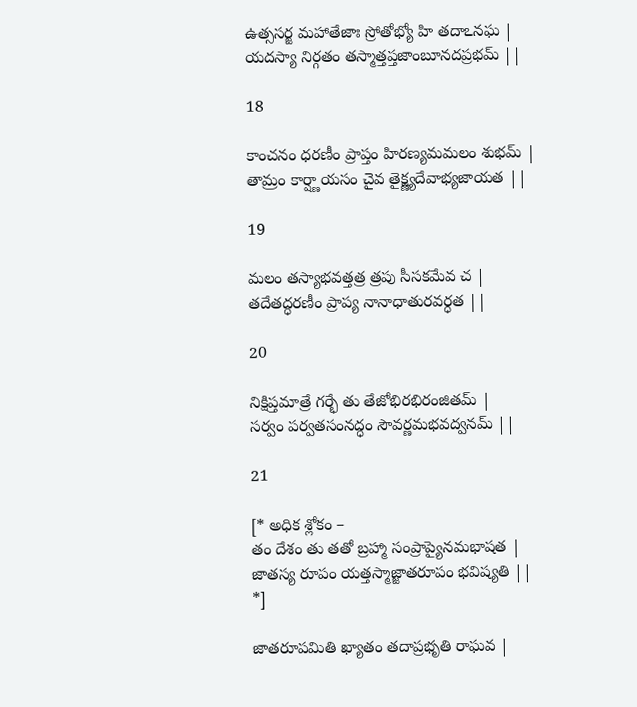ఉత్ససర్జ మహాతేజాః స్రోతోభ్యో హి తదాఽనఘ |
యదస్యా నిర్గతం తస్మాత్తప్తజాంబూనదప్రభమ్ ||

18

కాంచనం ధరణీం ప్రాప్తం హిరణ్యమమలం శుభమ్ |
తామ్రం కార్ష్ణాయసం చైవ తైక్ష్ణ్యదేవాభ్యజాయత ||

19

మలం తస్యాభవత్తత్ర త్రపు సీసకమేవ చ |
తదేతద్ధరణీం ప్రాప్య నానాధాతురవర్ధత ||

20

నిక్షిప్తమాత్రే గర్భే తు తేజోభిరభిరంజితమ్ |
సర్వం పర్వతసంనద్ధం సౌవర్ణమభవద్వనమ్ ||

21

[* అధిక శ్లోకం –
తం దేశం తు తతో బ్రహ్మా సంప్రాప్యైనమభాషత |
జాతస్య రూపం యత్తస్మాజ్జాతరూపం భవిష్యతి ||
*]

జాతరూపమితి ఖ్యాతం తదాప్రభృతి రాఘవ |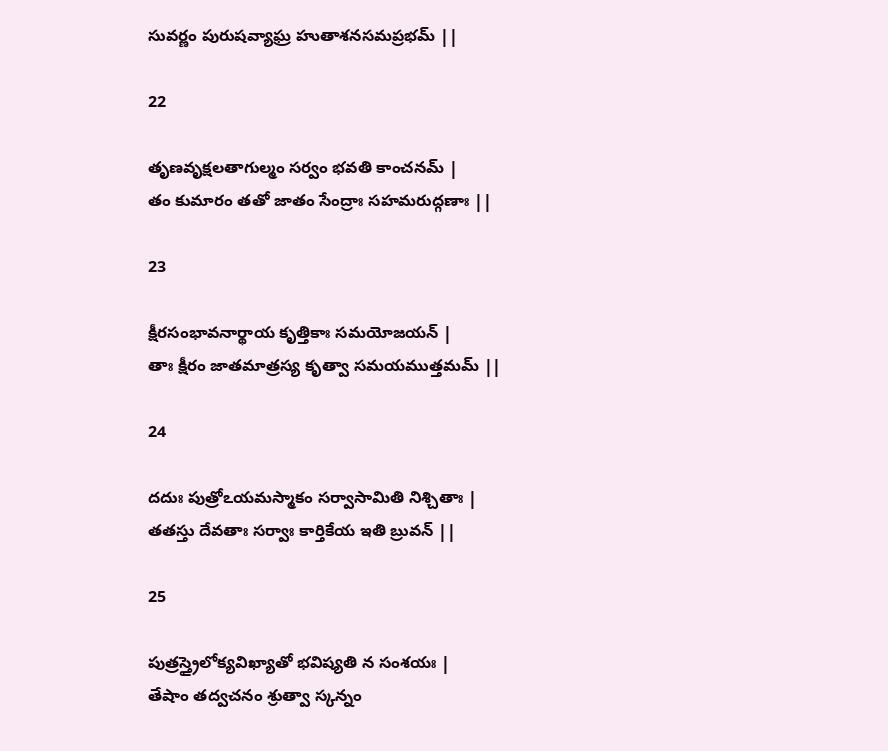సువర్ణం పురుషవ్యాఘ్ర హుతాశనసమప్రభమ్ ||

22

తృణవృక్షలతాగుల్మం సర్వం భవతి కాంచనమ్ |
తం కుమారం తతో జాతం సేంద్రాః సహమరుద్గణాః ||

23

క్షీరసంభావనార్థాయ కృత్తికాః సమయోజయన్ |
తాః క్షీరం జాతమాత్రస్య కృత్వా సమయముత్తమమ్ ||

24

దదుః పుత్రోఽయమస్మాకం సర్వాసామితి నిశ్చితాః |
తతస్తు దేవతాః సర్వాః కార్తికేయ ఇతి బ్రువన్ ||

25

పుత్రస్త్రైలోక్యవిఖ్యాతో భవిష్యతి న సంశయః |
తేషాం తద్వచనం శ్రుత్వా స్కన్నం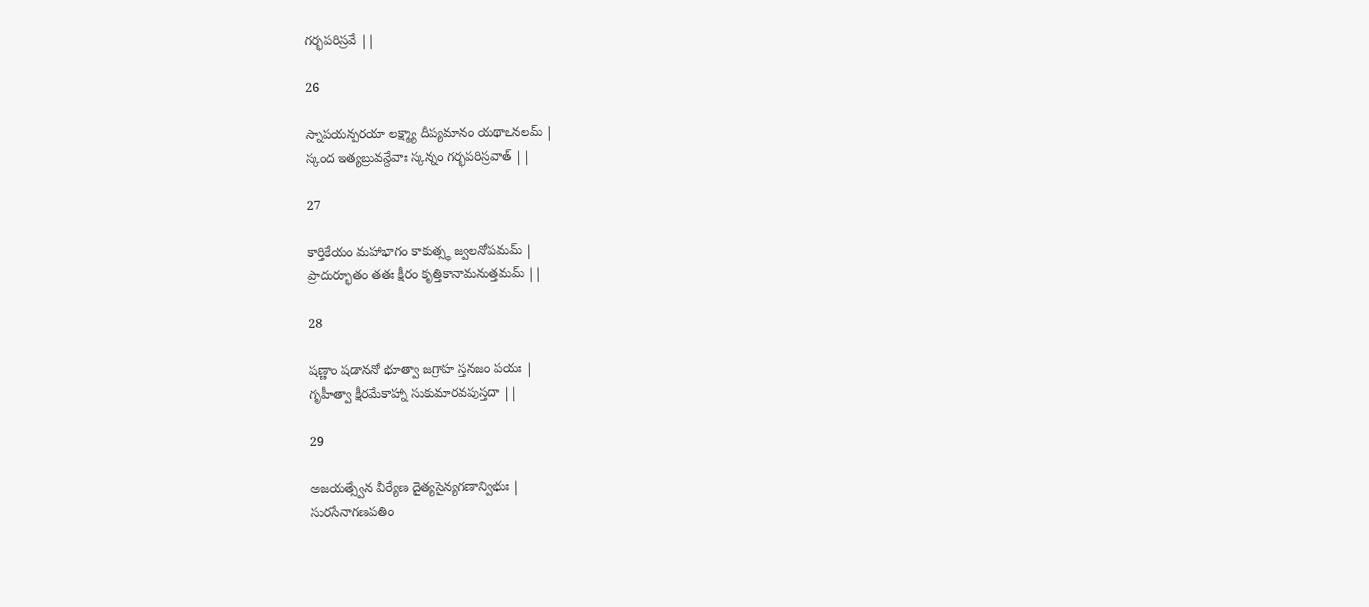గర్భపరిస్రవే ||

26

స్నాపయన్పరయా లక్ష్మ్యా దీప్యమానం యథాఽనలమ్ |
స్కంద ఇత్యబ్రువన్దేవాః స్కన్నం గర్భపరిస్రవాత్ ||

27

కార్తికేయం మహాభాగం కాకుత్స్థ జ్వలనోపమమ్ |
ప్రాదుర్భూతం తతః క్షీరం కృత్తికానామనుత్తమమ్ ||

28

షణ్ణాం షడాననో భూత్వా జగ్రాహ స్తనజం పయః |
గృహీత్వా క్షీరమేకాహ్నా సుకుమారవపుస్తదా ||

29

అజయత్స్వేన వీర్యేణ దైత్యసైన్యగణాన్విభుః |
సురసేనాగణపతిం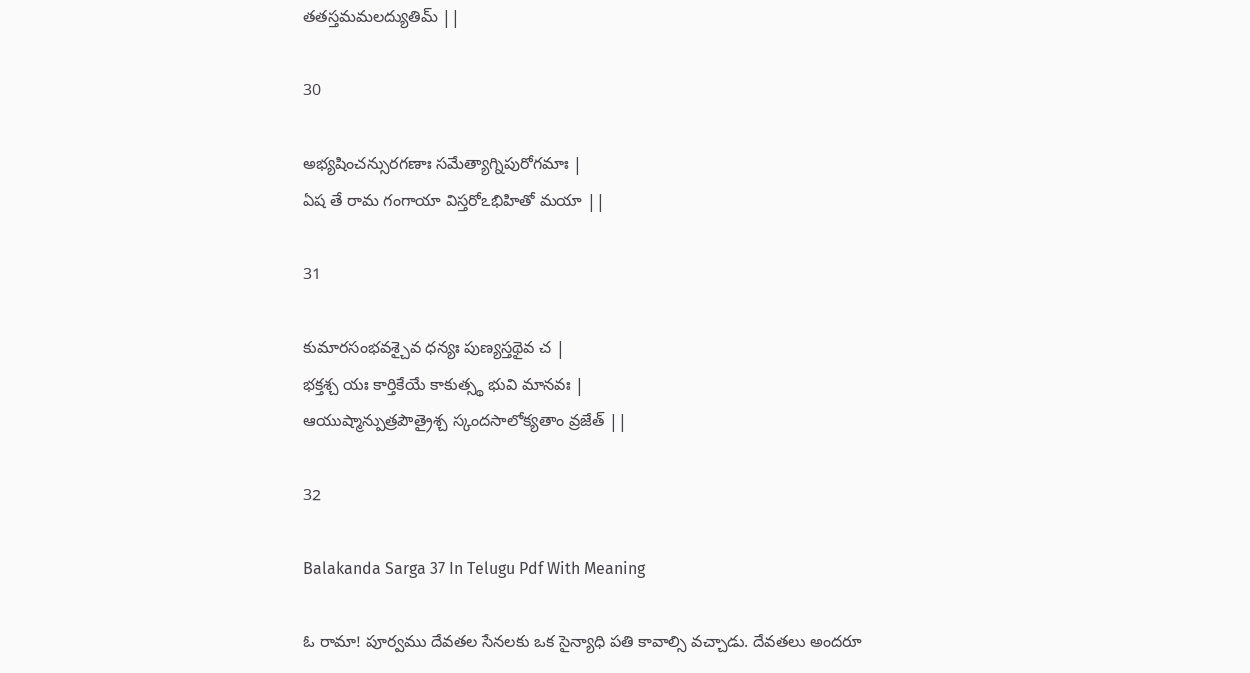తతస్తమమలద్యుతిమ్ ||

30

అభ్యషించన్సురగణాః సమేత్యాగ్నిపురోగమాః |
ఏష తే రామ గంగాయా విస్తరోఽభిహితో మయా ||

31

కుమారసంభవశ్చైవ ధన్యః పుణ్యస్తథైవ చ |
భక్తశ్చ యః కార్తికేయే కాకుత్స్థ భువి మానవః |
ఆయుష్మాన్పుత్రపౌత్రైశ్చ స్కందసాలోక్యతాం వ్రజేత్ ||

32

Balakanda Sarga 37 In Telugu Pdf With Meaning

ఓ రామా! పూర్వము దేవతల సేనలకు ఒక సైన్యాధి పతి కావాల్సి వచ్చాడు. దేవతలు అందరూ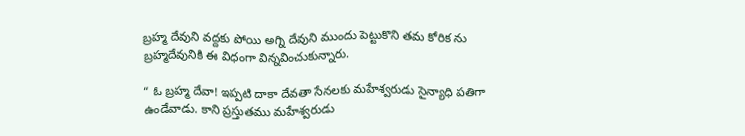బ్రహ్మ దేవుని వద్దకు పోయి అగ్ని దేవుని ముందు పెట్టుకొని తమ కోరిక ను బ్రహ్మదేవునికి ఈ విధంగా విన్నవించుకున్నారు.

“ ఓ బ్రహ్మ దేవా! ఇప్పటి దాకా దేవతా సేనలకు మహేశ్వరుడు సైన్యాధి పతిగా ఉండేవాడు. కాని ప్రస్తుతము మహేశ్వరుడు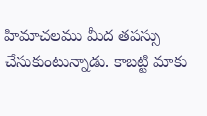హిమాచలము మీద తపస్సు చేసుకుంటున్నాడు. కాబట్టి మాకు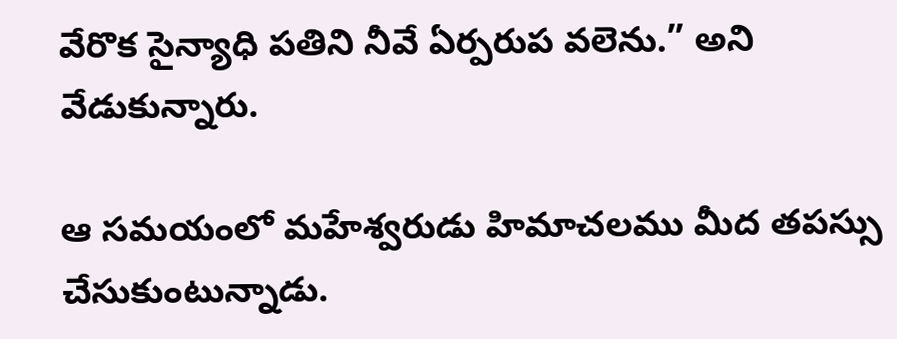వేరొక సైన్యాధి పతిని నీవే ఏర్పరుప వలెను.” అని వేడుకున్నారు.

ఆ సమయంలో మహేశ్వరుడు హిమాచలము మీద తపస్సు చేసుకుంటున్నాడు.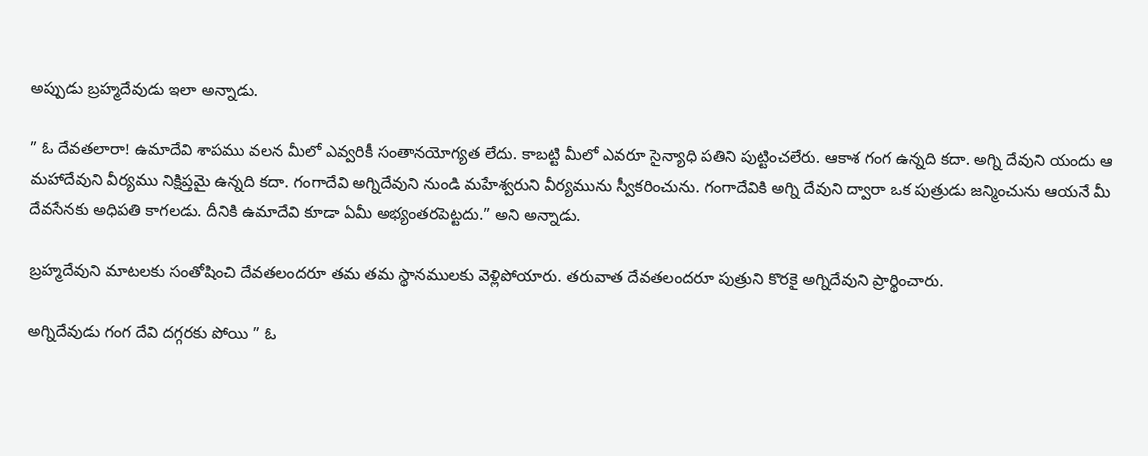అప్పుడు బ్రహ్మదేవుడు ఇలా అన్నాడు.

” ఓ దేవతలారా! ఉమాదేవి శాపము వలన మీలో ఎవ్వరికీ సంతానయోగ్యత లేదు. కాబట్టి మీలో ఎవరూ సైన్యాధి పతిని పుట్టించలేరు. ఆకాశ గంగ ఉన్నది కదా. అగ్ని దేవుని యందు ఆ మహాదేవుని వీర్యము నిక్షిప్తమై ఉన్నది కదా. గంగాదేవి అగ్నిదేవుని నుండి మహేశ్వరుని వీర్యమును స్వీకరించును. గంగాదేవికి అగ్ని దేవుని ద్వారా ఒక పుత్రుడు జన్మించును ఆయనే మీ దేవసేనకు అధిపతి కాగలడు. దీనికి ఉమాదేవి కూడా ఏమీ అభ్యంతరపెట్టదు.” అని అన్నాడు.

బ్రహ్మదేవుని మాటలకు సంతోషించి దేవతలందరూ తమ తమ స్థానములకు వెళ్లిపోయారు. తరువాత దేవతలందరూ పుత్రుని కొరకై అగ్నిదేవుని ప్రార్థించారు.

అగ్నిదేవుడు గంగ దేవి దగ్గరకు పోయి ” ఓ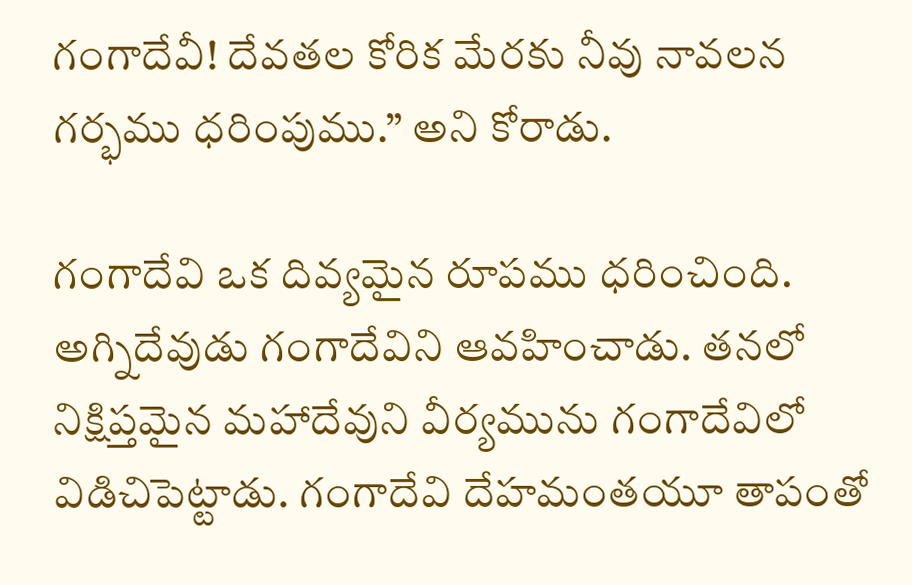గంగాదేవీ! దేవతల కోరిక మేరకు నీవు నావలన గర్భము ధరింపుము.” అని కోరాడు.

గంగాదేవి ఒక దివ్యమైన రూపము ధరించింది. అగ్నిదేవుడు గంగాదేవిని ఆవహించాడు. తనలో నిక్షిప్తమైన మహాదేవుని వీర్యమును గంగాదేవిలో విడిచిపెట్టాడు. గంగాదేవి దేహమంతయూ తాపంతో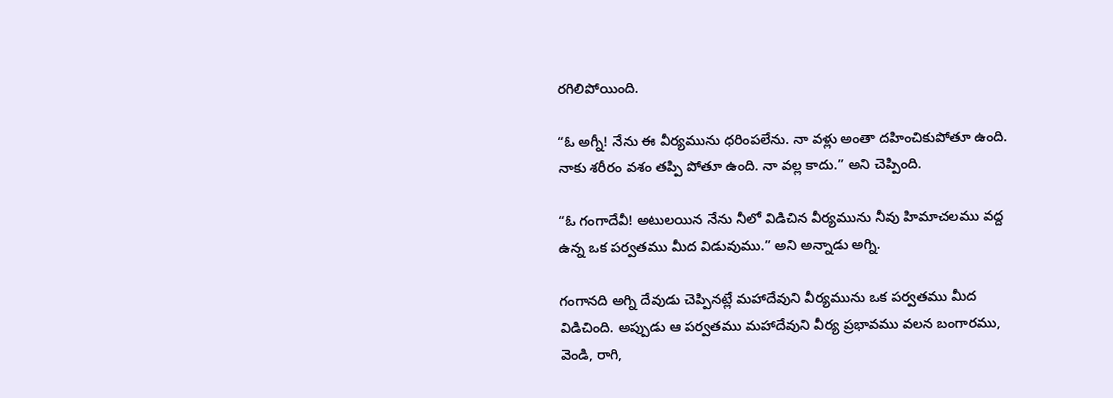రగిలిపోయింది.

“ఓ అగ్నీ! నేను ఈ వీర్యమును ధరింపలేను. నా వళ్లు అంతా దహించికుపోతూ ఉంది. నాకు శరీరం వశం తప్పి పోతూ ఉంది. నా వల్ల కాదు.” అని చెప్పింది.

“ఓ గంగాదేవీ! అటులయిన నేను నీలో విడిచిన వీర్యమును నీవు హిమాచలము వద్ద ఉన్న ఒక పర్వతము మీద విడువుము.” అని అన్నాడు అగ్ని.

గంగానది అగ్ని దేవుడు చెప్పినట్లే మహాదేవుని వీర్యమును ఒక పర్వతము మీద విడిచింది. అప్పుడు ఆ పర్వతము మహాదేవుని వీర్య ప్రభావము వలన బంగారము, వెండి, రాగి,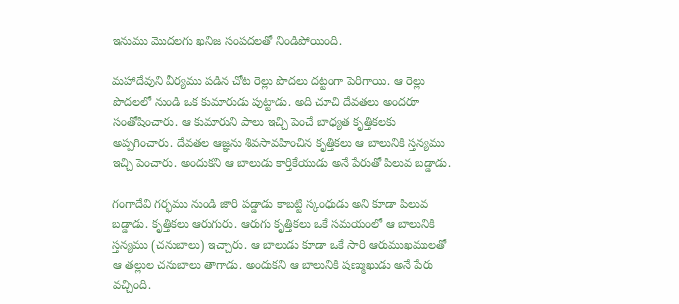ఇనుము మొదలగు ఖనిజ సంపదలతో నిండిపోయింది.

మహాదేవుని వీర్యము పడిన చోట రెల్లు పొదలు దట్టంగా పెరిగాయి. ఆ రెల్లు పొదలలో నుండి ఒక కుమారుడు పుట్టాడు. అది చూచి దేవతలు అందరూ సంతోషించారు. ఆ కుమారుని పాలు ఇచ్చి పెంచే బాధ్యత కృత్తికలకు అప్పగించారు. దేవతల ఆజ్ఞను శివసావహించిన కృత్తికలు ఆ బాలునికి స్తన్యము ఇచ్చి పెంచారు. అందుకని ఆ బాలుడు కార్తికేయుడు అనే పేరుతో పిలువ బడ్డాడు.

గంగాదేవి గర్భము నుండి జారి పడ్డాడు కాబట్టి స్కంధుడు అని కూడా పిలువ బడ్డాడు. కృత్తికలు ఆరుగురు. ఆరుగు కృత్తికలు ఒకే సమయంలో ఆ బాలునికి స్తన్యము (చనుబాలు) ఇచ్చారు. ఆ బాలుడు కూడా ఒకే సారి ఆరుముఖములతో ఆ తల్లుల చనుబాలు తాగాడు. అందుకని ఆ బాలునికి షణ్ముఖుడు అనే పేరు వచ్చింది.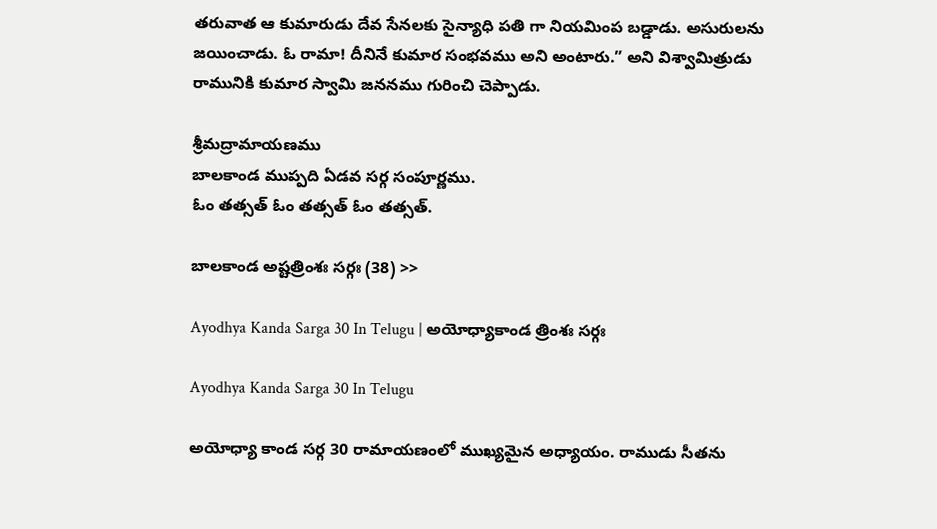తరువాత ఆ కుమారుడు దేవ సేనలకు సైన్యాధి పతి గా నియమింప బడ్డాడు. అసురులను జయించాడు. ఓ రామా! దీనినే కుమార సంభవము అని అంటారు.” అని విశ్వామిత్రుడు రామునికి కుమార స్వామి జననము గురించి చెప్పాడు.

శ్రీమద్రామాయణము
బాలకాండ ముప్పది ఏడవ సర్గ సంపూర్ణము.
ఓం తత్సత్ ఓం తత్సత్ ఓం తత్సత్.

బాలకాండ అష్టత్రింశః సర్గః (38) >>

Ayodhya Kanda Sarga 30 In Telugu | అయోధ్యాకాండ త్రింశః సర్గః

Ayodhya Kanda Sarga 30 In Telugu

అయోధ్యా కాండ సర్గ 30 రామాయణంలో ముఖ్యమైన అధ్యాయం. రాముడు సీతను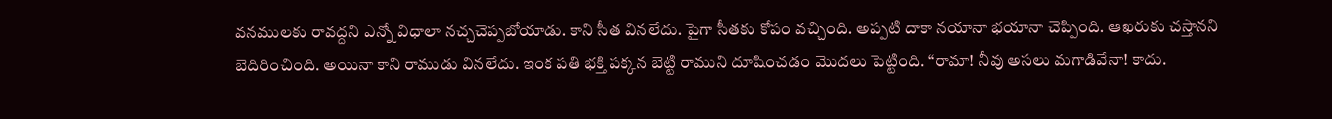వనములకు రావద్దని ఎన్నో విధాలా నచ్చచెప్పబోయాడు. కాని సీత వినలేదు. పైగా సీతకు కోపం వచ్చింది. అప్పటి దాకా నయానా భయానా చెప్పింది. ఆఖరుకు చస్తానని బెదిరించింది. అయినా కాని రాముడు వినలేదు. ఇంక పతి భక్తి పక్కన బెట్టి రాముని దూషించడం మొదలు పెట్టింది. “రామా! నీవు అసలు మగాడివేనా! కాదు.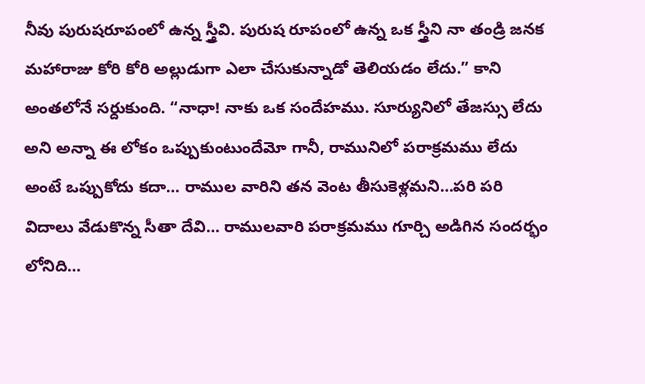నీవు పురుషరూపంలో ఉన్న స్త్రీవి. పురుష రూపంలో ఉన్న ఒక స్త్రీని నా తండ్రి జనక మహారాజు కోరి కోరి అల్లుడుగా ఎలా చేసుకున్నాడో తెలియడం లేదు.” కాని అంతలోనే సర్దుకుంది. “నాధా! నాకు ఒక సందేహము. సూర్యునిలో తేజస్సు లేదు అని అన్నా ఈ లోకం ఒప్పుకుంటుందేమో గానీ, రామునిలో పరాక్రమము లేదు అంటే ఒప్పుకోదు కదా… రాముల వారిని తన వెంట తీసుకెళ్లమని…పరి పరి విదాలు వేడుకొన్న సీతా దేవి… రాములవారి పరాక్రమము గూర్చి అడిగిన సందర్భం లోనిది…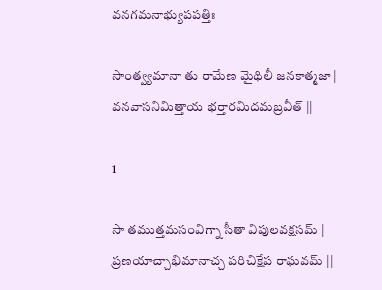వనగమనాభ్యుపపత్తిః

సాంత్వ్యమానా తు రామేణ మైథిలీ జనకాత్మజా |
వనవాసనిమిత్తాయ భర్తారమిదమబ్రవీత్ ||

1

సా తముత్తమసంవిగ్నా సీతా విపులవక్షసమ్ |
ప్రణయాచ్చాభిమానాచ్చ పరిచిక్షేప రాఘవమ్ ||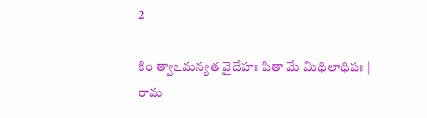2

కిం త్వాఽమన్యత వైదేహః పితా మే మిథిలాధిపః |
రామ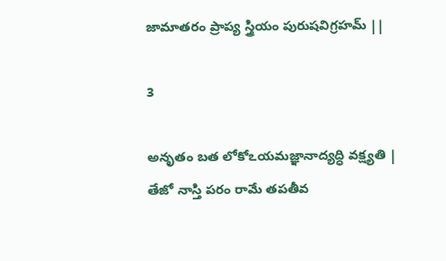జామాతరం ప్రాప్య స్త్రియం పురుషవిగ్రహమ్ ||

3

అనృతం బత లోకోఽయమజ్ఞానాద్యద్ధి వక్ష్యతి |
తేజో నాస్తి పరం రామే తపతీవ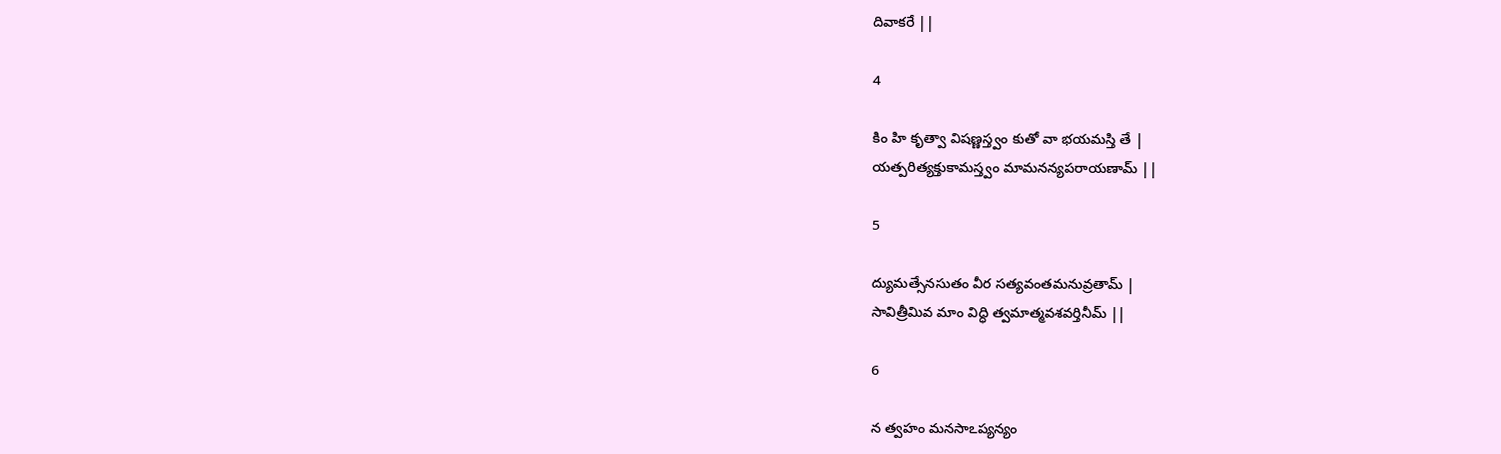దివాకరే ||

4

కిం హి కృత్వా విషణ్ణస్త్వం కుతో వా భయమస్తి తే |
యత్పరిత్యక్తుకామస్త్వం మామనన్యపరాయణామ్ ||

5

ద్యుమత్సేనసుతం వీర సత్యవంతమనువ్రతామ్ |
సావిత్రీమివ మాం విద్ధి త్వమాత్మవశవర్తినీమ్ ||

6

న త్వహం మనసాఽప్యన్యం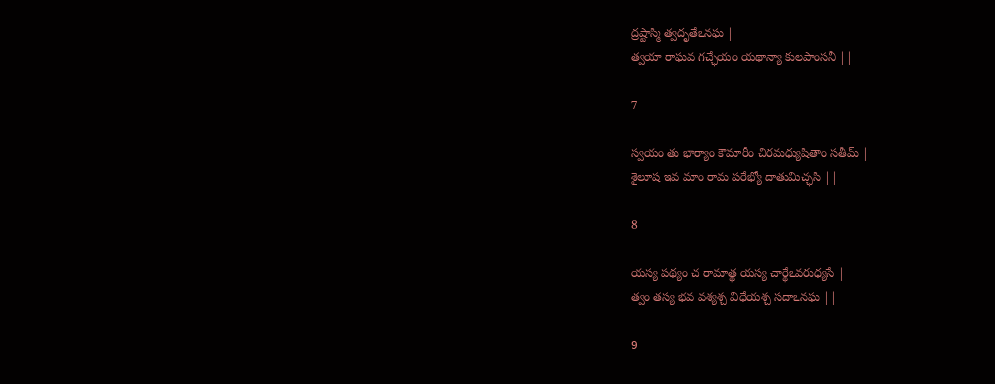ద్రష్టాస్మి త్వదృతేఽనఘ |
త్వయా రాఘవ గచ్ఛేయం యథాన్యా కులపాంసనీ ||

7

స్వయం తు భార్యాం కౌమారీం చిరమధ్యుషితాం సతీమ్ |
శైలూష ఇవ మాం రామ పరేభ్యో దాతుమిచ్ఛసి ||

8

యస్య పథ్యం చ రామాత్థ యస్య చార్థేఽవరుధ్యసే |
త్వం తస్య భవ వశ్యశ్చ విధేయశ్చ సదాఽనఘ ||

9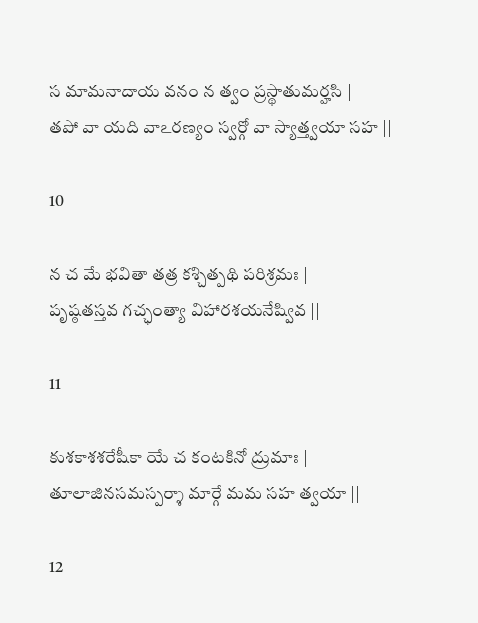స మామనాదాయ వనం న త్వం ప్రస్థాతుమర్హసి |
తపో వా యది వాఽరణ్యం స్వర్గో వా స్యాత్త్వయా సహ ||

10

న చ మే భవితా తత్ర కశ్చిత్పథి పరిశ్రమః |
పృష్ఠతస్తవ గచ్ఛంత్యా విహారశయనేష్వివ ||

11

కుశకాశశరేషీకా యే చ కంటకినో ద్రుమాః |
తూలాజినసమస్పర్శా మార్గే మమ సహ త్వయా ||

12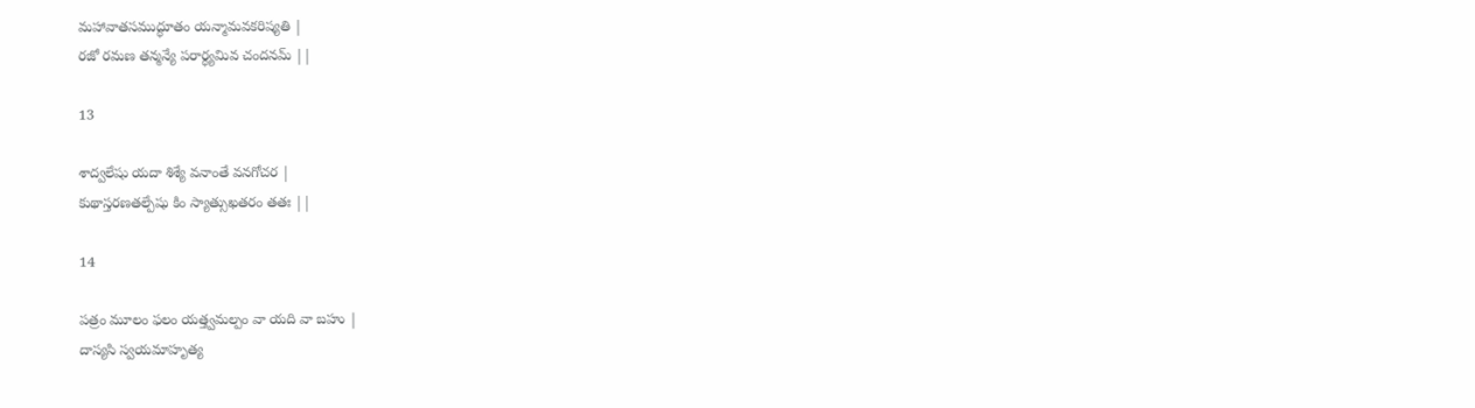మహావాతసముద్ధూతం యన్మామవకరిష్యతి |
రజో రమణ తన్మన్యే పరార్ధ్యమివ చందనమ్ ||

13

శాద్వలేషు యదా శిశ్యే వనాంతే వనగోచర |
కుథాస్తరణతల్పేషు కిం స్యాత్సుఖతరం తతః ||

14

పత్రం మూలం ఫలం యత్త్వమల్పం వా యది వా బహు |
దాస్యసి స్వయమాహృత్య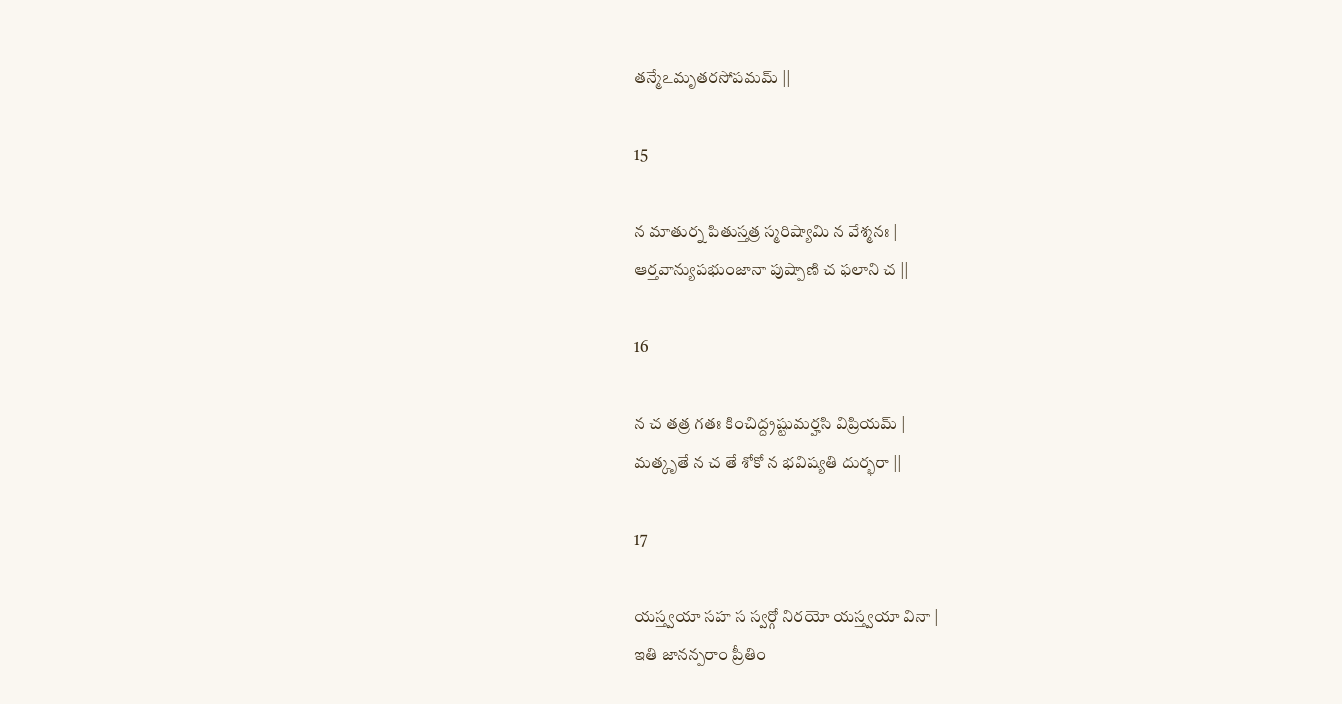తన్మేఽమృతరసోపమమ్ ||

15

న మాతుర్న పితుస్తత్ర స్మరిష్యామి న వేశ్మనః |
ఆర్తవాన్యుపభుంజానా పుష్పాణి చ ఫలాని చ ||

16

న చ తత్ర గతః కించిద్ద్రష్టుమర్హసి విప్రియమ్ |
మత్కృతే న చ తే శోకో న భవిష్యతి దుర్భరా ||

17

యస్త్వయా సహ స స్వర్గో నిరయో యస్త్వయా వినా |
ఇతి జానన్పరాం ప్రీతిం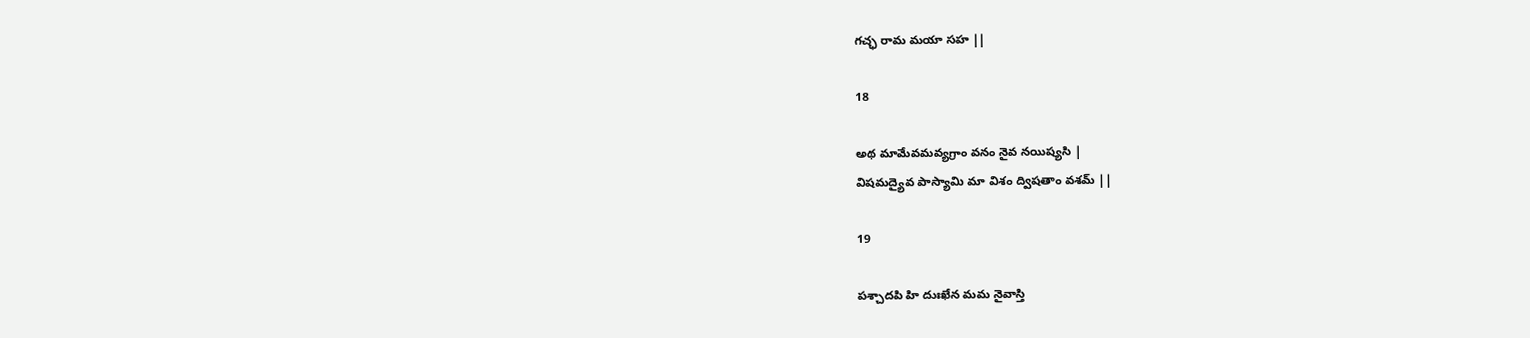గచ్ఛ రామ మయా సహ ||

18

అథ మామేవమవ్యగ్రాం వనం నైవ నయిష్యసి |
విషమద్యైవ పాస్యామి మా విశం ద్విషతాం వశమ్ ||

19

పశ్చాదపి హి దుఃఖేన మమ నైవాస్తి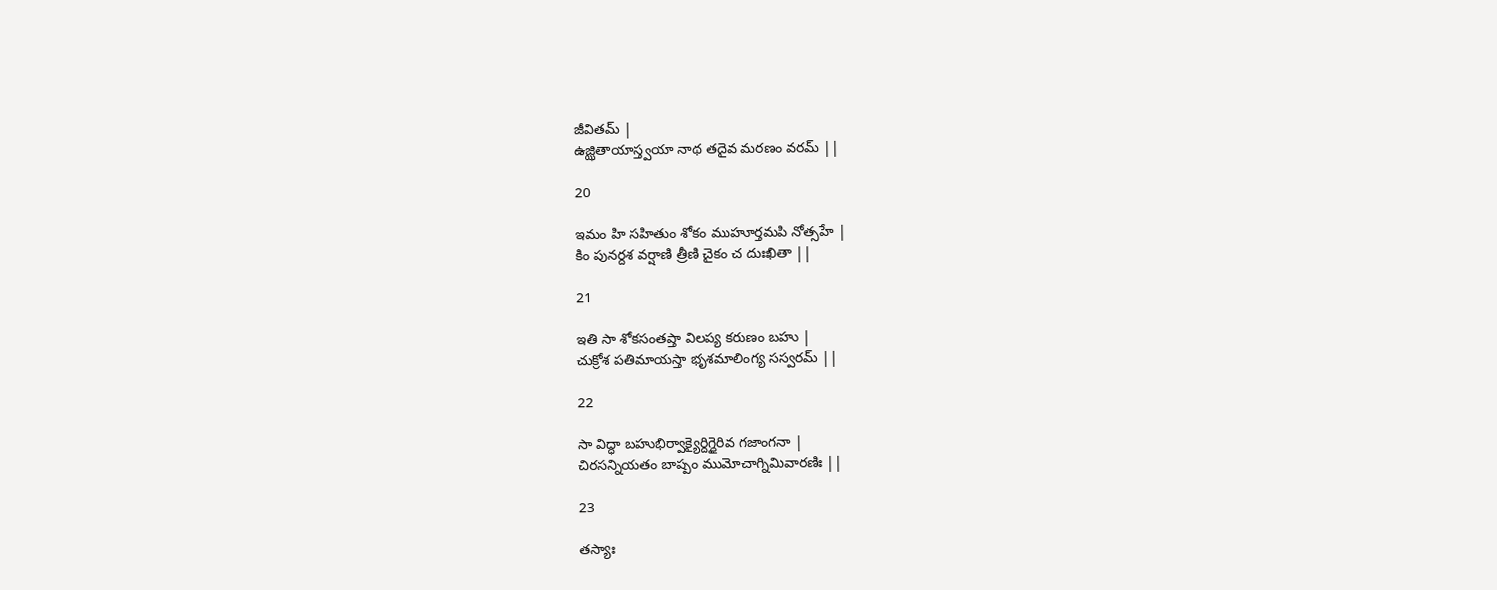జీవితమ్ |
ఉజ్ఝితాయాస్త్వయా నాథ తదైవ మరణం వరమ్ ||

20

ఇమం హి సహితుం శోకం ముహూర్తమపి నోత్సహే |
కిం పునర్దశ వర్షాణి త్రీణి చైకం చ దుఃఖితా ||

21

ఇతి సా శోకసంతప్తా విలప్య కరుణం బహు |
చుక్రోశ పతిమాయస్తా భృశమాలింగ్య సస్వరమ్ ||

22

సా విద్ధా బహుభిర్వాక్యైర్దిగ్ధైరివ గజాంగనా |
చిరసన్నియతం బాష్పం ముమోచాగ్నిమివారణిః ||

23

తస్యాః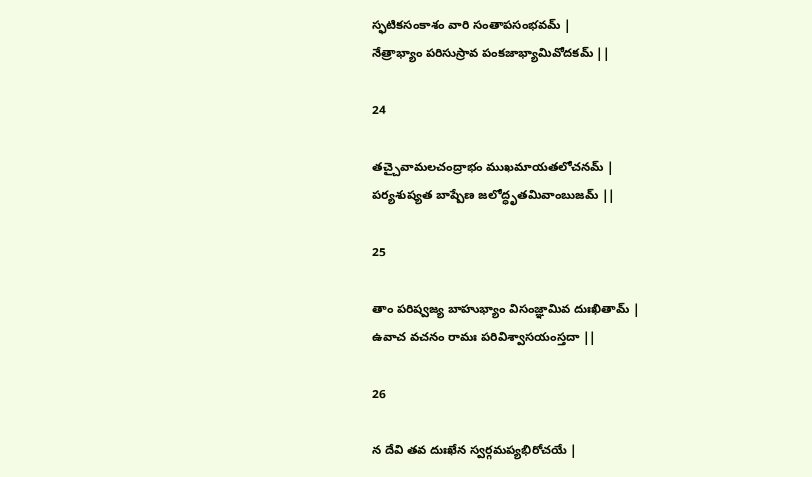స్ఫటికసంకాశం వారి సంతాపసంభవమ్ |
నేత్రాభ్యాం పరిసుస్రావ పంకజాభ్యామివోదకమ్ ||

24

తచ్చైవామలచంద్రాభం ముఖమాయతలోచనమ్ |
పర్యశుష్యత బాష్పేణ జలోద్ధృతమివాంబుజమ్ ||

25

తాం పరిష్వజ్య బాహుభ్యాం విసంజ్ఞామివ దుఃఖితామ్ |
ఉవాచ వచనం రామః పరివిశ్వాసయంస్తదా ||

26

న దేవి తవ దుఃఖేన స్వర్గమప్యభిరోచయే |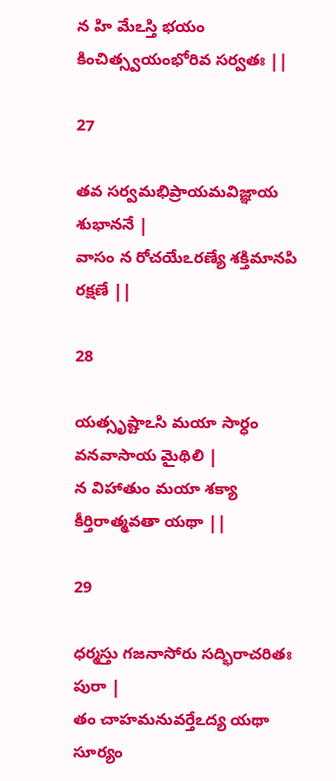న హి మేఽస్తి భయం కించిత్స్వయంభోరివ సర్వతః ||

27

తవ సర్వమభిప్రాయమవిజ్ఞాయ శుభాననే |
వాసం న రోచయేఽరణ్యే శక్తిమానపి రక్షణే ||

28

యత్సృష్టాఽసి మయా సార్ధం వనవాసాయ మైథిలి |
న విహాతుం మయా శక్యా కీర్తిరాత్మవతా యథా ||

29

ధర్మస్తు గజనాసోరు సద్భిరాచరితః పురా |
తం చాహమనువర్తేఽద్య యథా సూర్యం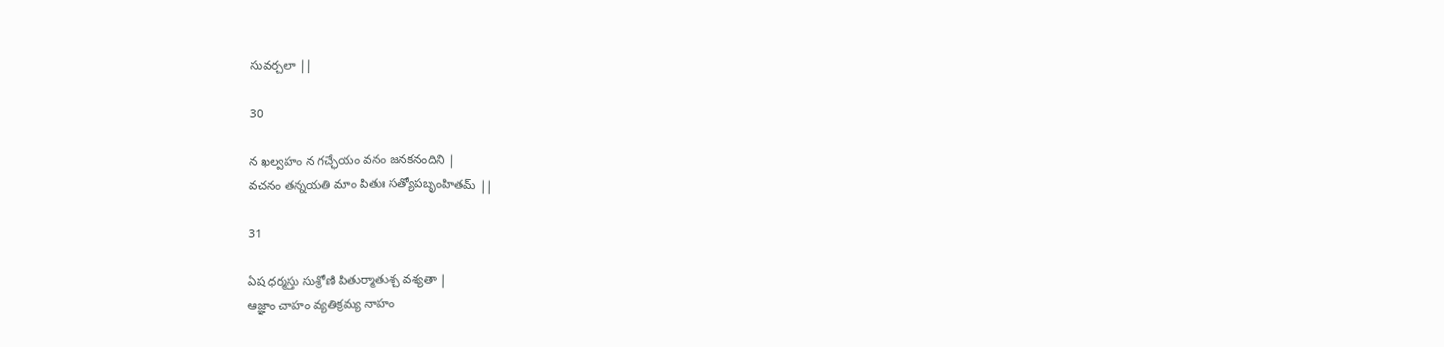సువర్చలా ||

30

న ఖల్వహం న గచ్ఛేయం వనం జనకనందిని |
వచనం తన్నయతి మాం పితుః సత్యోపబృంహితమ్ ||

31

ఏష ధర్మస్తు సుశ్రోణి పితుర్మాతుశ్చ వశ్యతా |
ఆజ్ఞాం చాహం వ్యతిక్రమ్య నాహం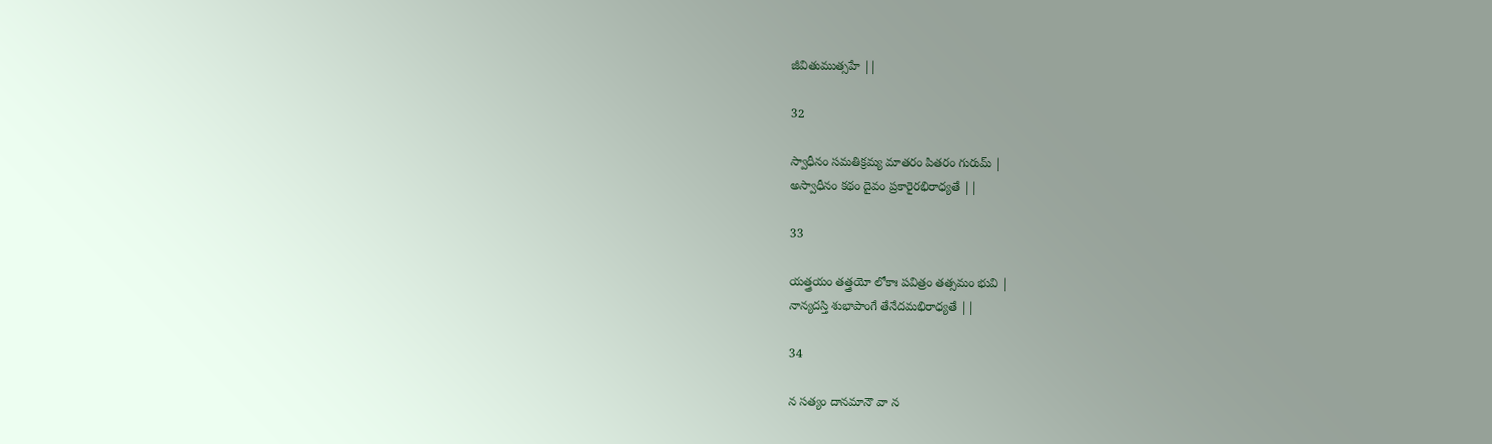జీవితుముత్సహే ||

32

స్వాధీనం సమతిక్రమ్య మాతరం పితరం గురుమ్ |
అస్వాధీనం కథం దైవం ప్రకారైరభిరాధ్యతే ||

33

యత్త్రయం తత్త్రయో లోకాః పవిత్రం తత్సమం భువి |
నాన్యదస్తి శుభాపాంగే తేనేదమభిరాధ్యతే ||

34

న సత్యం దానమానౌ వా న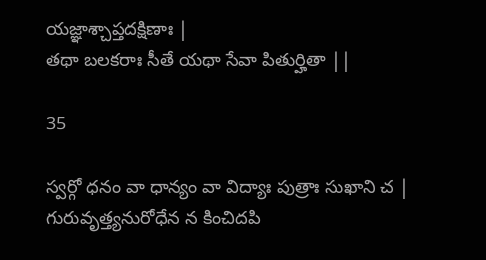యజ్ఞాశ్చాప్తదక్షిణాః |
తథా బలకరాః సీతే యథా సేవా పితుర్హితా ||

35

స్వర్గో ధనం వా ధాన్యం వా విద్యాః పుత్రాః సుఖాని చ |
గురువృత్త్యనురోధేన న కించిదపి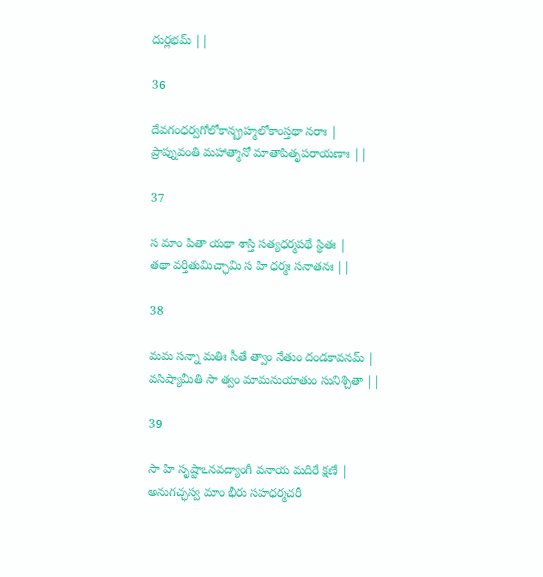దుర్లభమ్ ||

36

దేవగంధర్వగోలోకాన్బ్రహ్మలోకాంస్తథా నరాః |
ప్రాప్నువంతి మహాత్మానో మాతాపితృపరాయణాః ||

37

స మాం పితా యథా శాస్తి సత్యధర్మపథే స్థితః |
తథా వర్తితుమిచ్ఛామి స హి ధర్మః సనాతనః ||

38

మమ సన్నా మతిః సీతే త్వాం నేతుం దండకావనమ్ |
వసిష్యామీతి సా త్వం మామనుయాతుం సునిశ్చితా ||

39

సా హి సృష్టాఽనవద్యాంగీ వనాయ మదిరే క్షణే |
అనుగచ్ఛస్వ మాం భీరు సహధర్మచరీ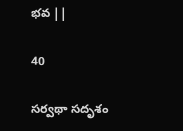భవ ||

40

సర్వథా సదృశం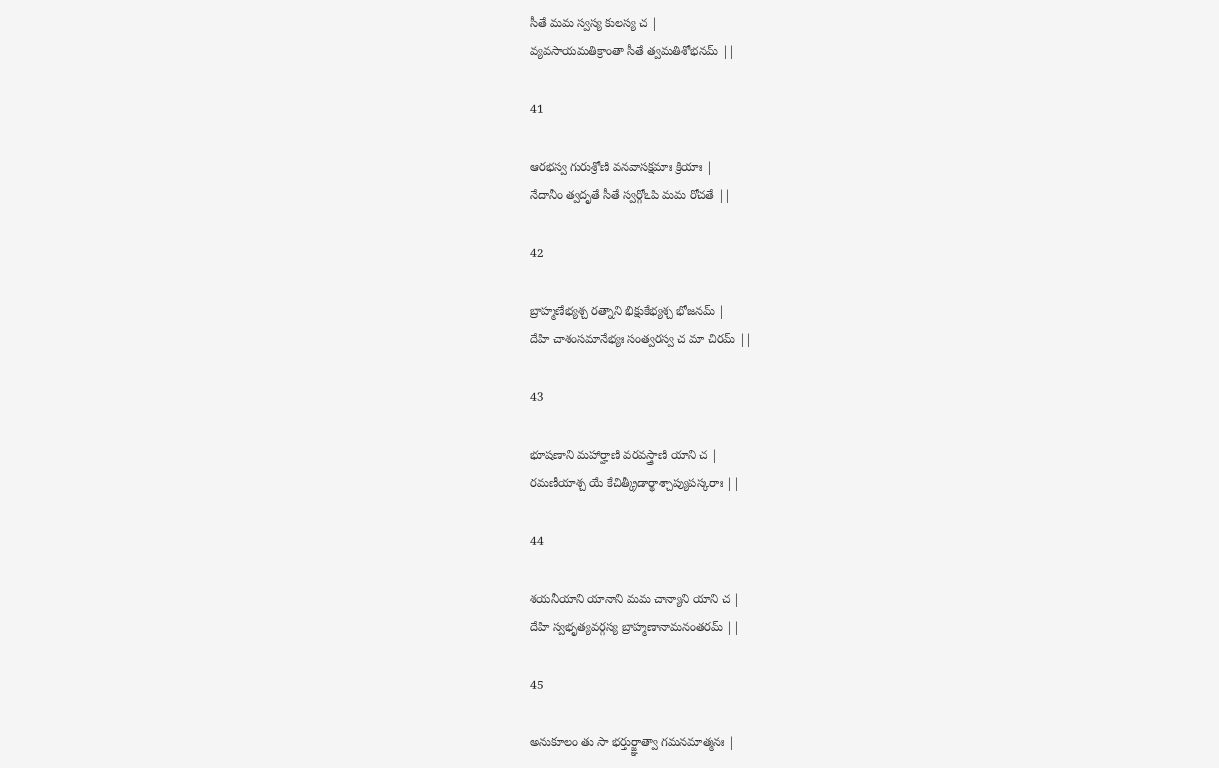సీతే మమ స్వస్య కులస్య చ |
వ్యవసాయమతిక్రాంతా సీతే త్వమతిశోభనమ్ ||

41

ఆరభస్వ గురుశ్రోణి వనవాసక్షమాః క్రియాః |
నేదానీం త్వదృతే సీతే స్వర్గోఽపి మమ రోచతే ||

42

బ్రాహ్మణేభ్యశ్చ రత్నాని భిక్షుకేభ్యశ్చ భోజనమ్ |
దేహి చాశంసమానేభ్యః సంత్వరస్వ చ మా చిరమ్ ||

43

భూషణాని మహార్హాణి వరవస్త్రాణి యాని చ |
రమణీయాశ్చ యే కేచిత్క్రీడార్థాశ్చాప్యుపస్కరాః ||

44

శయనీయాని యానాని మమ చాన్యాని యాని చ |
దేహి స్వభృత్యవర్గస్య బ్రాహ్మణానామనంతరమ్ ||

45

అనుకూలం తు సా భర్తుర్జ్ఞాత్వా గమనమాత్మనః |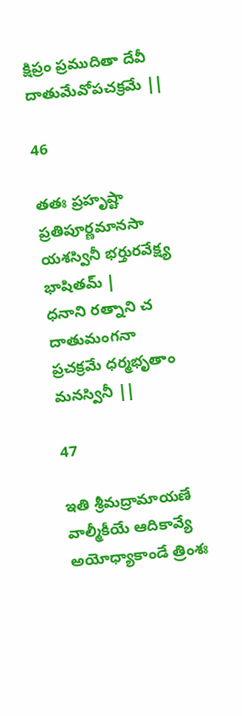క్షిప్రం ప్రముదితా దేవీ దాతుమేవోపచక్రమే ||

46

తతః ప్రహృష్టా ప్రతిపూర్ణమానసా
యశస్వినీ భర్తురవేక్ష్య భాషితమ్ |
ధనాని రత్నాని చ దాతుమంగనా
ప్రచక్రమే ధర్మభృతాం మనస్వినీ ||

47

ఇతి శ్రీమద్రామాయణే వాల్మీకీయే ఆదికావ్యే అయోధ్యాకాండే త్రింశః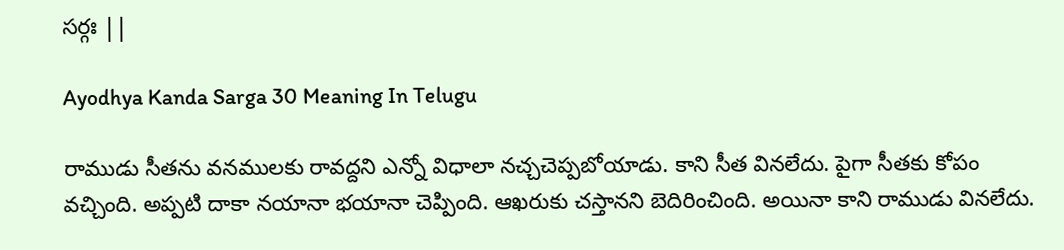సర్గః ||

Ayodhya Kanda Sarga 30 Meaning In Telugu

రాముడు సీతను వనములకు రావద్దని ఎన్నో విధాలా నచ్చచెప్పబోయాడు. కాని సీత వినలేదు. పైగా సీతకు కోపం వచ్చింది. అప్పటి దాకా నయానా భయానా చెప్పింది. ఆఖరుకు చస్తానని బెదిరించింది. అయినా కాని రాముడు వినలేదు.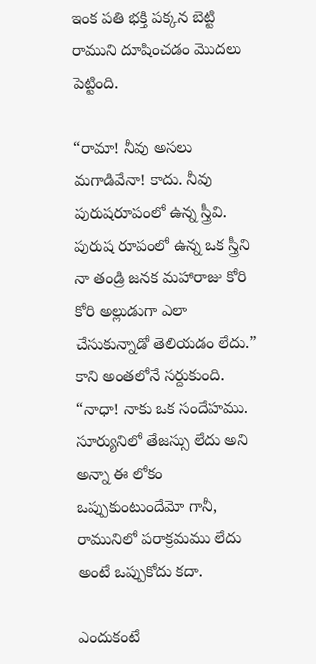ఇంక పతి భక్తి పక్కన బెట్టి రాముని దూషించడం మొదలు పెట్టింది.

“రామా! నీవు అసలు మగాడివేనా! కాదు. నీవు పురుషరూపంలో ఉన్న స్త్రీవి. పురుష రూపంలో ఉన్న ఒక స్త్రీని నా తండ్రి జనక మహారాజు కోరి కోరి అల్లుడుగా ఎలా చేసుకున్నాడో తెలియడం లేదు.” కాని అంతలోనే సర్దుకుంది. “నాధా! నాకు ఒక సందేహము. సూర్యునిలో తేజస్సు లేదు అని అన్నా ఈ లోకం ఒప్పుకుంటుందేమో గానీ, రామునిలో పరాక్రమము లేదు అంటే ఒప్పుకోదు కదా.

ఎందుకంటే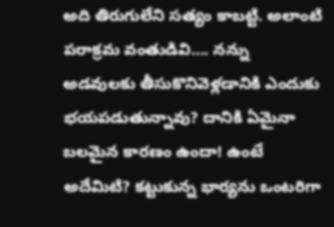అది తిరుగులేని సత్యం కాబట్టి. అలాంటి పరాక్రమ వంతుడివి…. నన్ను అడవులకు తీసుకొనివెళ్లడానికి ఎందుకు భయపడుతున్నావు? దానికి ఏమైనా బలమైన కారణం ఉందా! ఉంటే అదేమిటి? కట్టుకున్న భార్యను ఒంటరిగా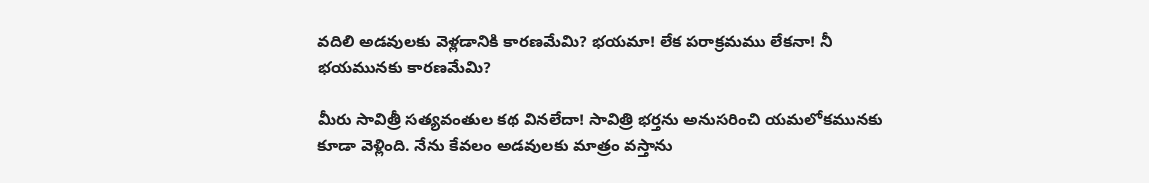వదిలి అడవులకు వెళ్లడానికి కారణమేమి? భయమా! లేక పరాక్రమము లేకనా! నీ భయమునకు కారణమేమి?

మీరు సావిత్రీ సత్యవంతుల కథ వినలేదా! సావిత్రి భర్తను అనుసరించి యమలోకమునకు కూడా వెళ్లింది. నేను కేవలం అడవులకు మాత్రం వస్తాను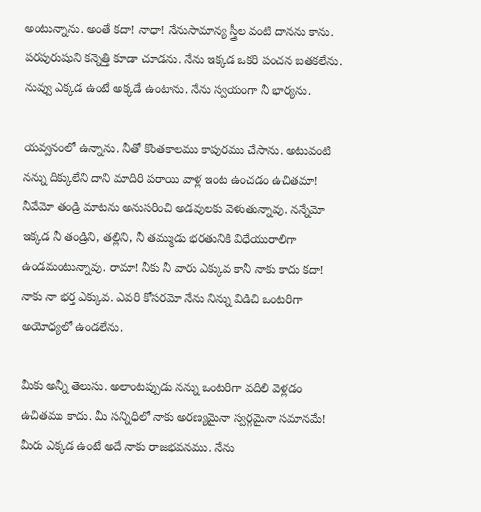అంటున్నాను. అంతే కదా! నాధా! నేనుసామాన్య స్త్రీల వంటి దానను కాను. పరపురుషుని కన్నెత్తి కూడా చూడను. నేను ఇక్కడ ఒకరి పంచన బతకలేను. నువ్వు ఎక్కడ ఉంటే అక్కడే ఉంటాను. నేను స్వయంగా నీ భార్యను.

యవ్వనంలో ఉన్నాను. నీతో కొంతకాలము కాపురము చేసాను. అటువంటి నన్ను దిక్కులేని దాని మాదిరి పరాయి వాళ్ల ఇంట ఉంచడం ఉచితమా! నీవేమో తండ్రి మాటను అనుసరించి అడవులకు వెళుతున్నావు. నన్నేమో ఇక్కడ నీ తండ్రిని, తల్లిని, నీ తమ్ముడు భరతునికి విధేయురాలిగా ఉండమంటున్నావు. రామా! నీకు నీ వారు ఎక్కువ కానీ నాకు కాదు కదా! నాకు నా భర్త ఎక్కువ. ఎవరి కోసరమో నేను నిన్ను విడిచి ఒంటరిగా అయోధ్యలో ఉండలేను.

మీకు అన్నీ తెలుసు. అలాంటప్పుడు నన్ను ఒంటరిగా వదిలి వెళ్లడం ఉచితము కాదు. మీ సన్నిధిలో నాకు అరణ్యమైనా స్వర్గమైనా సమానమే! మీరు ఎక్కడ ఉంటే అదే నాకు రాజభవనము. నేను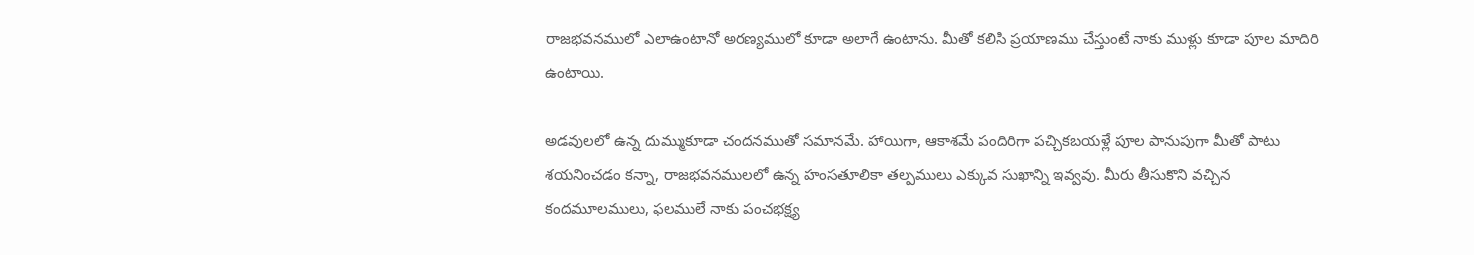రాజభవనములో ఎలాఉంటానో అరణ్యములో కూడా అలాగే ఉంటాను. మీతో కలిసి ప్రయాణము చేస్తుంటే నాకు ముళ్లు కూడా పూల మాదిరి ఉంటాయి.

అడవులలో ఉన్న దుమ్ముకూడా చందనముతో సమానమే. హాయిగా, ఆకాశమే పందిరిగా పచ్చికబయళ్లే పూల పానుపుగా మీతో పాటు శయనించడం కన్నా, రాజభవనములలో ఉన్న హంసతూలికా తల్పములు ఎక్కువ సుఖాన్ని ఇవ్వవు. మీరు తీసుకొని వచ్చిన కందమూలములు, ఫలములే నాకు పంచభక్ష్య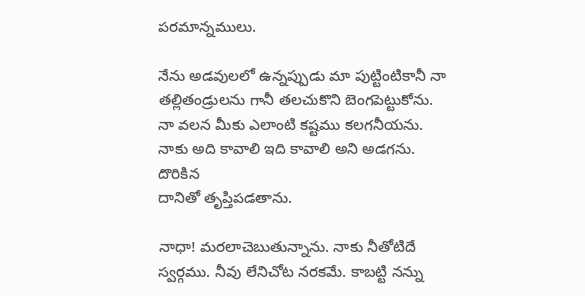పరమాన్నములు.

నేను అడవులలో ఉన్నప్పుడు మా పుట్టింటికానీ నా తల్లితండ్రులను గానీ తలచుకొని బెంగపెట్టుకోను. నా వలన మీకు ఎలాంటి కష్టము కలగనీయను. నాకు అది కావాలి ఇది కావాలి అని అడగను. దొరికిన
దానితో తృప్తిపడతాను.

నాధా! మరలాచెబుతున్నాను. నాకు నీతోటిదే స్వర్గము. నీవు లేనిచోట నరకమే. కాబట్టి నన్ను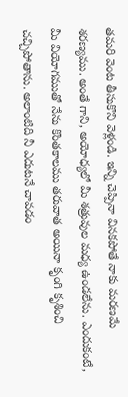తమరి వెంట తీసుకొని వెళ్లండి. ఇన్ని చెప్పినా వినకపోతే నాకు మరణమే శరణ్యము. అంతే గాని, అయోధ్యలో మీ శత్రువుల మధ్య ఉండలేను. ఎందుకంటే, మీ వియోగముతో నేను కొంతకాలము తరువాత అయినా కృంగి కృశించి చచ్చిపోతాను. అలాంటిది నీ ఎదుటనే చావడం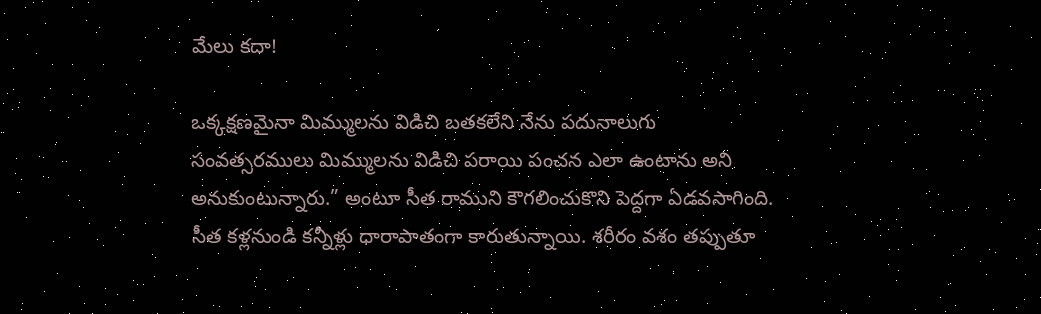మేలు కదా!

ఒక్కక్షణమైనా మిమ్ములను విడిచి బతకలేని నేను పదునాలుగు సంవత్సరములు మిమ్ములను విడిచి పరాయి పంచన ఎలా ఉంటాను అని అనుకుంటున్నారు.” అంటూ సీత రాముని కౌగలించుకొని పెద్దగా ఏడవసాగింది. సీత కళ్లనుండి కన్నీళ్లు ధారాపాతంగా కారుతున్నాయి. శరీరం వశం తప్పుతూ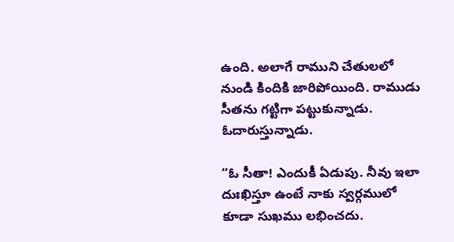ఉంది. అలాగే రాముని చేతులలో నుండి కిందికి జారిపోయింది. రాముడు సీతను గట్టిగా పట్టుకున్నాడు. ఓదారుస్తున్నాడు.

“ఓ సీతా! ఎందుకీ ఏడుపు. నీవు ఇలా దుఃఖిస్తూ ఉంటే నాకు స్వర్గములో కూడా సుఖము లభించదు.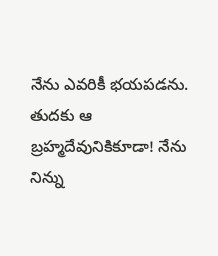నేను ఎవరికీ భయపడను. తుదకు ఆ బ్రహ్మదేవునికికూడా! నేను నిన్ను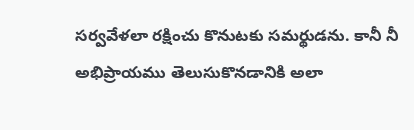సర్వవేళలా రక్షించు కొనుటకు సమర్థుడను. కానీ నీ అభిప్రాయము తెలుసుకొనడానికి అలా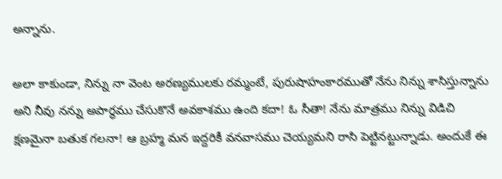అన్నాను.

అలా కాకుండా, నిన్ను నా వెంట అరణ్యములకు రమ్మంటే, పురుషాహంకారముతో నేను నిన్ను శాసిస్తున్నాను అని నీవు నన్ను అపార్థము చేసుకొనే అవకాశము ఉంది కదా! ఓ సీతా! నేను మాత్రము నిన్ను విడిచి క్షణమైనా బతుక గలనా! ఆ బ్రహ్మ మన ఇద్దరికీ వనవాసము చెయ్యమని రాసి పెట్టినట్టున్నాడు. అందుకే ఈ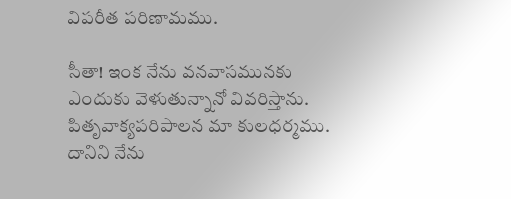విపరీత పరిణామము.

సీతా! ఇంక నేను వనవాసమునకు ఎందుకు వెళుతున్నానో వివరిస్తాను. పితృవాక్యపరిపాలన మా కులధర్మము. దానిని నేను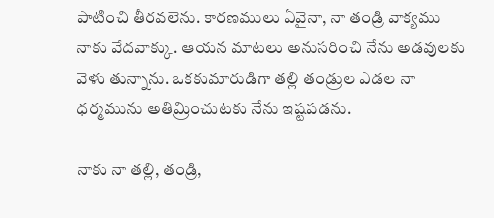పాటించి తీరవలెను. కారణములు ఏవైనా, నా తండ్రి వాక్యము నాకు వేదవాక్కు. ఆయన మాటలు అనుసరించి నేను అడవులకు వెళు తున్నాను. ఒకకుమారుడిగా తల్లి తండ్రుల ఎడల నా ధర్మమును అతిమ్రించుటకు నేను ఇష్టపడను.

నాకు నా తల్లి, తండ్రి,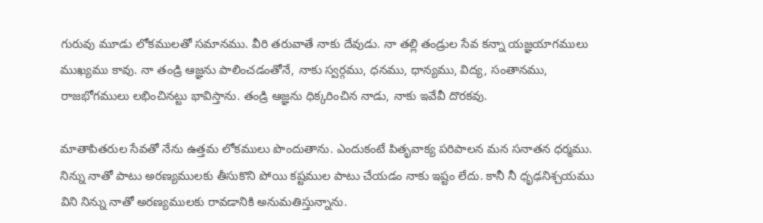గురువు మూడు లోకములతో సమానము. వీరి తరువాతే నాకు దేవుడు. నా తల్లి తండ్రుల సేవ కన్నా యజ్ఞయాగములు ముఖ్యము కావు. నా తండ్రి ఆజ్ఞను పాలించడంతోనే, నాకు స్వర్గము, ధనము, ధాన్యము, విద్య, సంతానము, రాజభోగములు లభించినట్టు భావిస్తాను. తండ్రి ఆజ్ఞను ధిక్కరించిన నాడు, నాకు ఇవేవీ దొరకవు.

మాతాపితరుల సేవతో నేను ఉత్తమ లోకములు పొందుతాను. ఎందుకంటే పితృవాక్య పరిపాలన మన సనాతన ధర్మము. నిన్ను నాతో పాటు అరణ్యములకు తీసుకొని పోయి కష్టముల పాటు చేయడం నాకు ఇష్టం లేదు. కానీ నీ ధృఢనిశ్చయము విని నిన్ను నాతో అరణ్యములకు రావడానికి అనుమతిస్తున్నాను.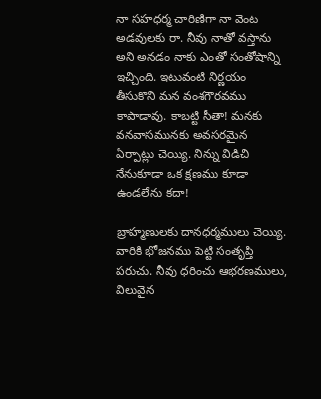నా సహధర్మ చారిణిగా నా వెంట అడవులకు రా. నీవు నాతో వస్తాను అని అనడం నాకు ఎంతో సంతోషాన్ని ఇచ్చింది. ఇటువంటి నిర్ణయం తీసుకొని మన వంశగౌరవము కాపాడావు. కాబట్టి సీతా! మనకు వనవాసమునకు అవసరమైన ఏర్పాట్లు చెయ్యి. నిన్ను విడిచి నేనుకూడా ఒక క్షణము కూడా ఉండలేను కదా!

బ్రాహ్మణులకు దానధర్మములు చెయ్యి. వారికి భోజనము పెట్టి సంతృప్తి పరుచు. నీవు ధరించు ఆభరణములు, విలువైన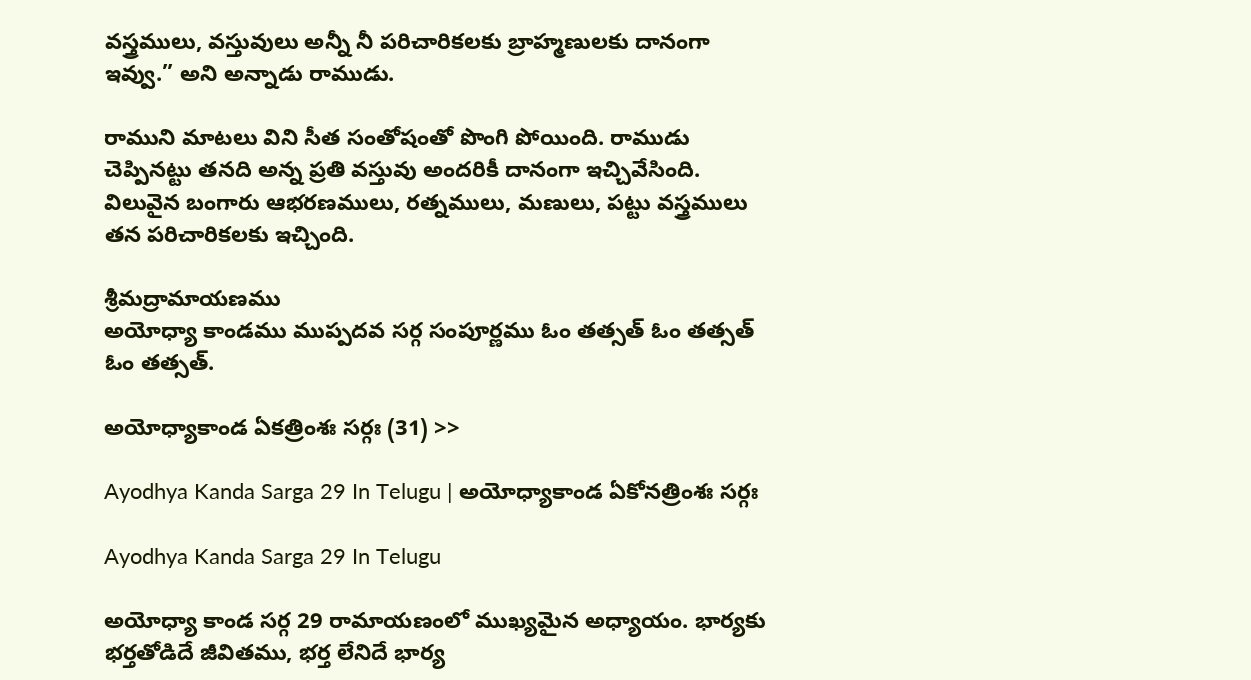వస్త్రములు, వస్తువులు అన్నీ నీ పరిచారికలకు బ్రాహ్మణులకు దానంగా ఇవ్వు.” అని అన్నాడు రాముడు.

రాముని మాటలు విని సీత సంతోషంతో పొంగి పోయింది. రాముడు చెప్పినట్టు తనది అన్న ప్రతి వస్తువు అందరికీ దానంగా ఇచ్చివేసింది. విలువైన బంగారు ఆభరణములు, రత్నములు, మణులు, పట్టు వస్త్రములు తన పరిచారికలకు ఇచ్చింది.

శ్రీమద్రామాయణము
అయోధ్యా కాండము ముప్పదవ సర్గ సంపూర్ణము ఓం తత్సత్ ఓం తత్సత్ ఓం తత్సత్.

అయోధ్యాకాండ ఏకత్రింశః సర్గః (31) >>

Ayodhya Kanda Sarga 29 In Telugu | అయోధ్యాకాండ ఏకోనత్రింశః సర్గః

Ayodhya Kanda Sarga 29 In Telugu

అయోధ్యా కాండ సర్గ 29 రామాయణంలో ముఖ్యమైన అధ్యాయం. భార్యకు భర్తతోడిదే జీవితము, భర్త లేనిదే భార్య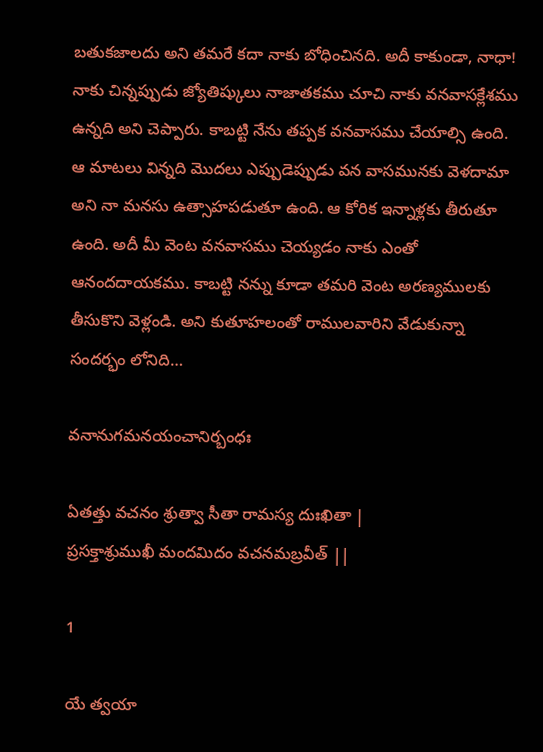బతుకజాలదు అని తమరే కదా నాకు బోధించినది. అదీ కాకుండా, నాధా! నాకు చిన్నప్పుడు జ్యోతిష్కులు నాజాతకము చూచి నాకు వనవాసక్లేశము ఉన్నది అని చెప్పారు. కాబట్టి నేను తప్పక వనవాసము చేయాల్సి ఉంది. ఆ మాటలు విన్నది మొదలు ఎప్పుడెప్పుడు వన వాసమునకు వెళదామా అని నా మనసు ఉత్సాహపడుతూ ఉంది. ఆ కోరిక ఇన్నాళ్లకు తీరుతూ ఉంది. అదీ మీ వెంట వనవాసము చెయ్యడం నాకు ఎంతో ఆనందదాయకము. కాబట్టి నన్ను కూడా తమరి వెంట అరణ్యములకు తీసుకొని వెళ్లండి. అని కుతూహలంతో రాములవారిని వేడుకున్నా సందర్భం లోనిది…

వనానుగమనయంచానిర్బంధః

ఏతత్తు వచనం శ్రుత్వా సీతా రామస్య దుఃఖితా |
ప్రసక్తాశ్రుముఖీ మందమిదం వచనమబ్రవీత్ ||

1

యే త్వయా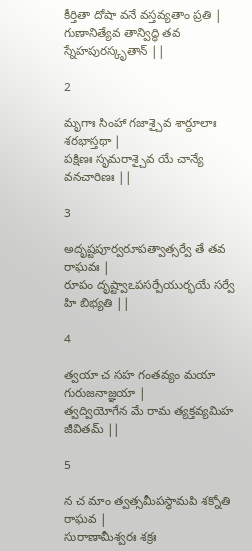కీర్తితా దోషా వనే వస్తవ్యతాం ప్రతి |
గుణానిత్యేవ తాన్విద్ధి తవ స్నేహపురస్కృతాన్ ||

2

మృగాః సింహా గజాశ్చైవ శార్దూలాః శరభాస్తథా |
పక్షిణః సృమరాశ్చైవ యే చాన్యే వనచారిణః ||

3

అదృష్టపూర్వరూపత్వాత్సర్వే తే తవ రాఘవః |
రూపం దృష్ట్వాఽపసర్పేయుర్భయే సర్వే హి బిభ్యతి ||

4

త్వయా చ సహ గంతవ్యం మయా గురుజనాజ్ఞయా |
త్వద్వియోగేన మే రామ త్యక్తవ్యమిహ జీవితమ్ ||

5

న చ మాం త్వత్సమీపస్థామపి శక్నోతి రాఘవ |
సురాణామీశ్వరః శక్రః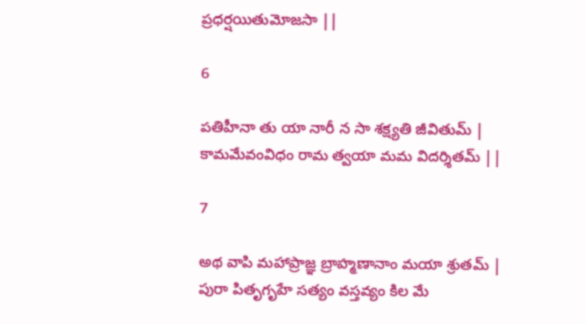ప్రధర్షయితుమోజసా ||

6

పతిహీనా తు యా నారీ న సా శక్ష్యతి జీవితుమ్ |
కామమేవంవిధం రామ త్వయా మమ విదర్శితమ్ ||

7

అథ వాపి మహాప్రాజ్ఞ బ్రాహ్మణానాం మయా శ్రుతమ్ |
పురా పితృగృహే సత్యం వస్తవ్యం కిల మే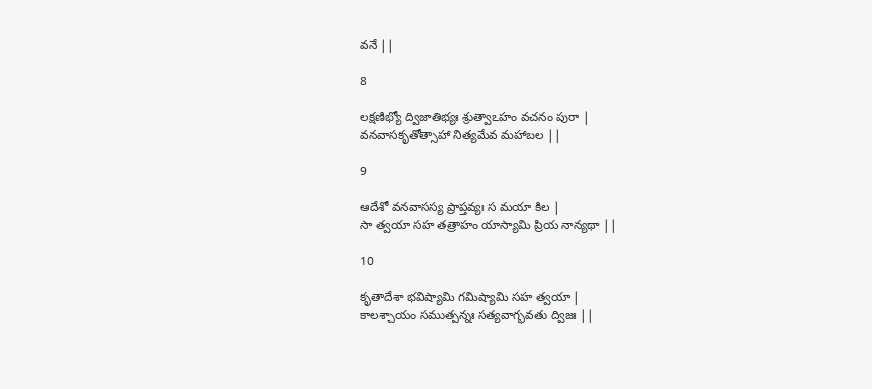వనే ||

8

లక్షణిభ్యో ద్విజాతిభ్యః శ్రుత్వాఽహం వచనం పురా |
వనవాసకృతోత్సాహా నిత్యమేవ మహాబల ||

9

ఆదేశో వనవాసస్య ప్రాప్తవ్యః స మయా కిల |
సా త్వయా సహ తత్రాహం యాస్యామి ప్రియ నాన్యథా ||

10

కృతాదేశా భవిష్యామి గమిష్యామి సహ త్వయా |
కాలశ్చాయం సముత్పన్నః సత్యవాగ్భవతు ద్విజః ||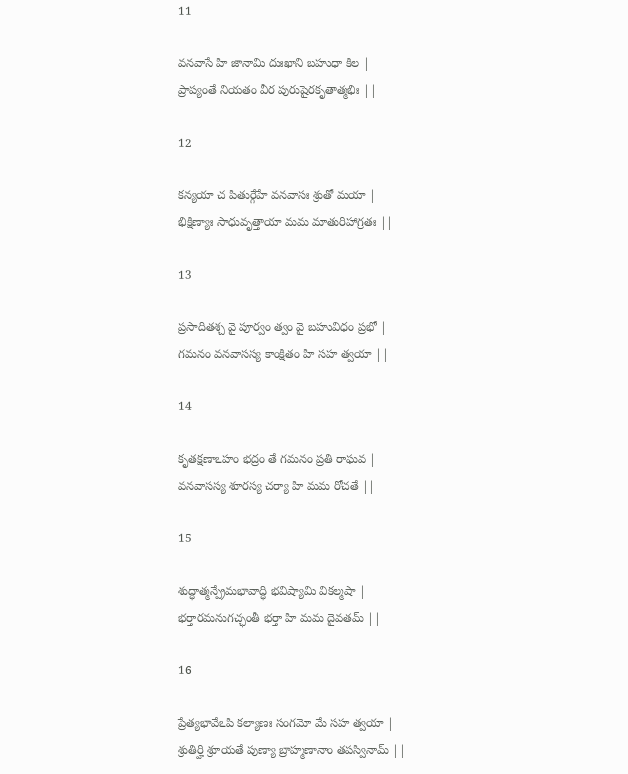11

వనవాసే హి జానామి దుఃఖాని బహుధా కిల |
ప్రాప్యంతే నియతం వీర పురుషైరకృతాత్మభిః ||

12

కన్యయా చ పితుర్గేహే వనవాసః శ్రుతో మయా |
భిక్షిణ్యాః సాధువృత్తాయా మమ మాతురిహాగ్రతః ||

13

ప్రసాదితశ్చ వై పూర్వం త్వం వై బహువిధం ప్రభో |
గమనం వనవాసస్య కాంక్షితం హి సహ త్వయా ||

14

కృతక్షణాఽహం భద్రం తే గమనం ప్రతి రాఘవ |
వనవాసస్య శూరస్య చర్యా హి మమ రోచతే ||

15

శుద్ధాత్మన్ప్రేమభావాద్ధి భవిష్యామి వికల్మషా |
భర్తారమనుగచ్ఛంతీ భర్తా హి మమ దైవతమ్ ||

16

ప్రేత్యభావేఽపి కల్యాణః సంగమో మే సహ త్వయా |
శ్రుతిర్హి శ్రూయతే పుణ్యా బ్రాహ్మణానాం తపస్వినామ్ ||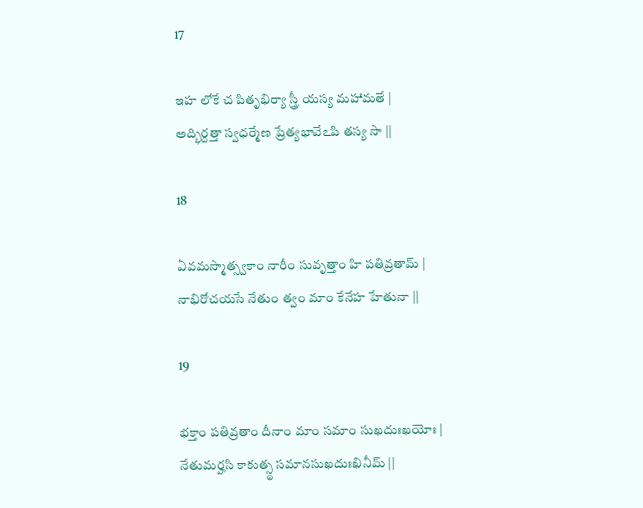17

ఇహ లోకే చ పితృభిర్యా స్త్రీ యస్య మహామతే |
అద్భిర్దత్తా స్వధర్మేణ ప్రేత్యభావేఽపి తస్య సా ||

18

ఏవమస్మాత్స్వకాం నారీం సువృత్తాం హి పతివ్రతామ్ |
నాభిరోచయసే నేతుం త్వం మాం కేనేహ హేతునా ||

19

భక్తాం పతివ్రతాం దీనాం మాం సమాం సుఖదుఃఖయోః |
నేతుమర్హసి కాకుత్స్థ సమానసుఖదుఃఖినీమ్ ||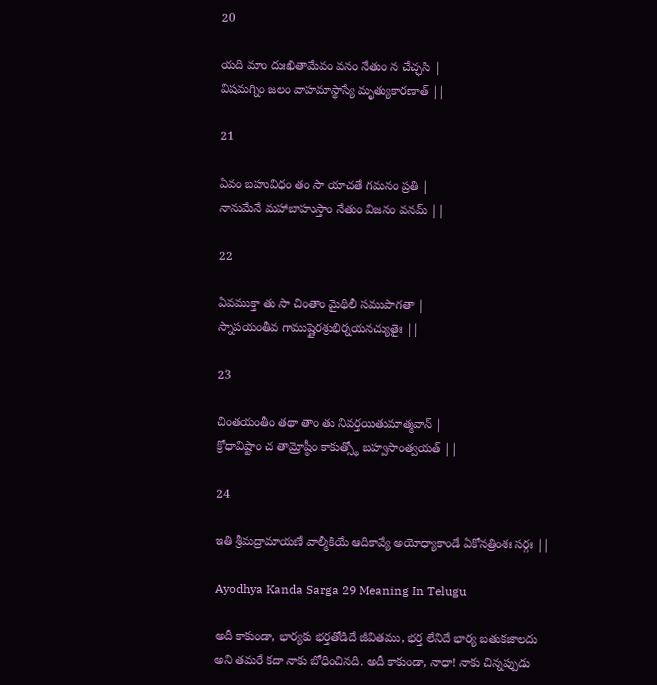20

యది మాం దుఃఖితామేవం వనం నేతుం న చేచ్ఛసి |
విషమగ్నిం జలం వాహమాస్థాస్యే మృత్యుకారణాత్ ||

21

ఏవం బహువిధం తం సా యాచతే గమనం ప్రతి |
నానుమేనే మహాబాహుస్తాం నేతుం విజనం వనమ్ ||

22

ఏవముక్తా తు సా చింతాం మైథిలీ సముపాగతా |
స్నాపయంతీవ గాముష్ణైరశ్రుభిర్నయనచ్యుతైః ||

23

చింతయంతీం తథా తాం తు నివర్తయితుమాత్మవాన్ |
క్రోధావిష్టాం చ తామ్రోష్ఠీం కాకుత్స్థో బహ్వసాంత్వయత్ ||

24

ఇతి శ్రీమద్రామాయణే వాల్మీకియే ఆదికావ్యే అయోధ్యాకాండే ఏకోనత్రింశః సర్గః ||

Ayodhya Kanda Sarga 29 Meaning In Telugu

అదీ కాకుండా, భార్యకు భర్తతోడిదే జీవితము, భర్త లేనిదే భార్య బతుకజాలదు అని తమరే కదా నాకు బోధించినది. అదీ కాకుండా, నాధా! నాకు చిన్నప్పుడు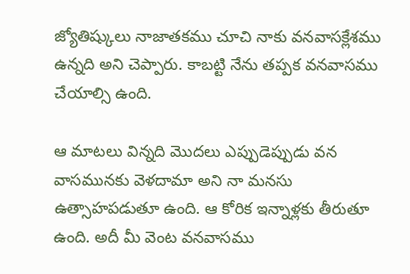జ్యోతిష్కులు నాజాతకము చూచి నాకు వనవాసక్లేశము ఉన్నది అని చెప్పారు. కాబట్టి నేను తప్పక వనవాసము చేయాల్సి ఉంది.

ఆ మాటలు విన్నది మొదలు ఎప్పుడెప్పుడు వన వాసమునకు వెళదామా అని నా మనసు ఉత్సాహపడుతూ ఉంది. ఆ కోరిక ఇన్నాళ్లకు తీరుతూ ఉంది. అదీ మీ వెంట వనవాసము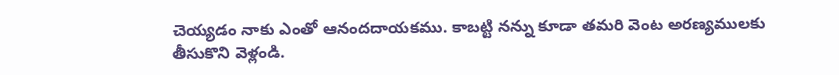చెయ్యడం నాకు ఎంతో ఆనందదాయకము. కాబట్టి నన్ను కూడా తమరి వెంట అరణ్యములకు తీసుకొని వెళ్లండి.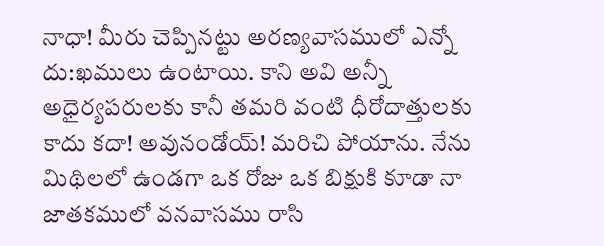నాధా! మీరు చెప్పినట్టు అరణ్యవాసములో ఎన్నో దు:ఖములు ఉంటాయి. కాని అవి అన్నీ అధైర్యపరులకు కానీ తమరి వంటి ధీరోదాత్తులకు కాదు కదా! అవునండోయ్! మరిచి పోయాను. నేను మిథిలలో ఉండగా ఒక రోజు ఒక బిక్షుకి కూడా నా జాతకములో వనవాసము రాసి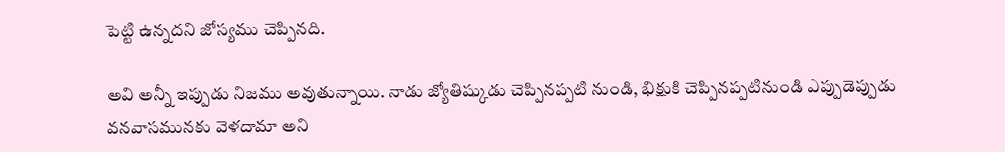పెట్టి ఉన్నదని జోస్యము చెప్పినది.

అవి అన్నీ ఇప్పుడు నిజము అవుతున్నాయి. నాడు జ్యోతిష్కుడు చెప్పినప్పటి నుండి, భిక్షుకి చెప్పినప్పటినుండి ఎప్పుడెప్పుడు వనవాసమునకు వెళదామా అని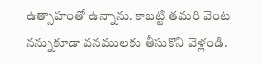ఉత్సాహంతో ఉన్నాను. కాబట్టి తమరి వెంట నన్నుకూడా వనములకు తీసుకొని వెళ్లండి.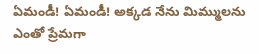ఏమండీ! ఏమండీ! అక్కడ నేను మిమ్ములను ఎంతో ప్రేమగా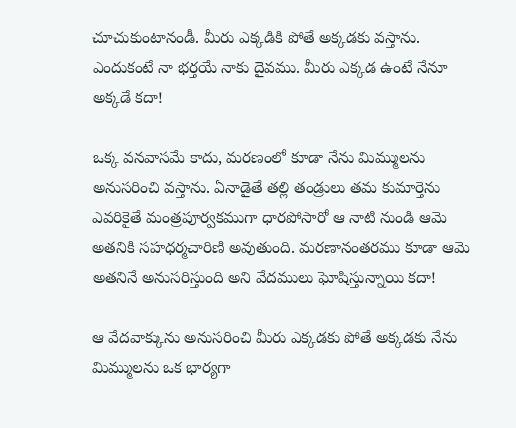చూచుకుంటానండీ. మీరు ఎక్కడికి పోతే అక్కడకు వస్తాను. ఎందుకంటే నా భర్తయే నాకు దైవము. మీరు ఎక్కడ ఉంటే నేనూ అక్కడే కదా!

ఒక్క వనవాసమే కాదు, మరణంలో కూడా నేను మిమ్ములను అనుసరించి వస్తాను. ఏనాడైతే తల్లి తండ్రులు తమ కుమార్తెను ఎవరికైతే మంత్రపూర్వకముగా ధారపోసారో ఆ నాటి నుండి ఆమె అతనికి సహధర్మచారిణి అవుతుంది. మరణానంతరము కూడా ఆమె అతనినే అనుసరిస్తుంది అని వేదములు ఘోషిస్తున్నాయి కదా!

ఆ వేదవాక్కును అనుసరించి మీరు ఎక్కడకు పోతే అక్కడకు నేను మిమ్ములను ఒక భార్యగా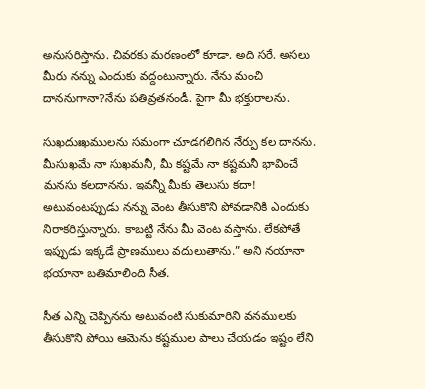అనుసరిస్తాను. చివరకు మరణంలో కూడా. అది సరే. అసలు మీరు నన్ను ఎందుకు వద్దంటున్నారు. నేను మంచి దాననుగానా?నేను పతివ్రతనండీ. పైగా మీ భక్తురాలను.

సుఖదుఃఖములను సమంగా చూడగలిగిన నేర్పు కల దానను. మీసుఖమే నా సుఖమనీ, మీ కష్టమే నా కష్టమనీ భావించే మనసు కలదానను. ఇవన్నీ మీకు తెలుసు కదా! అటువంటప్పుడు నన్ను వెంట తీసుకొని పోవడానికి ఎందుకు నిరాకరిస్తున్నారు. కాబట్టి నేను మీ వెంట వస్తాను. లేకపోతే ఇప్పుడు ఇక్కడే ప్రాణములు వదులుతాను.” అని నయానా భయానా బతిమాలింది సీత.

సీత ఎన్ని చెప్పినను అటువంటి సుకుమారిని వనములకు తీసుకొని పోయి ఆమెను కష్టముల పాలు చేయడం ఇష్టం లేని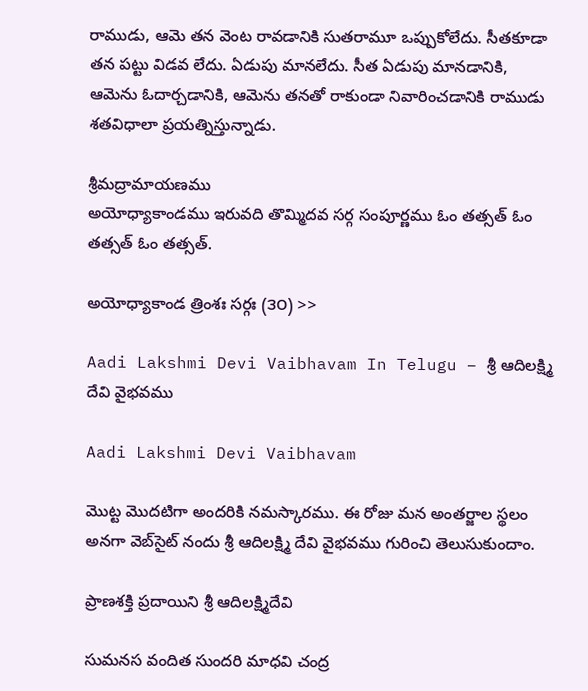రాముడు, ఆమె తన వెంట రావడానికి సుతరామూ ఒప్పుకోలేదు. సీతకూడా తన పట్టు విడవ లేదు. ఏడుపు మానలేదు. సీత ఏడుపు మానడానికి, ఆమెను ఓదార్చడానికి, ఆమెను తనతో రాకుండా నివారించడానికి రాముడు శతవిధాలా ప్రయత్నిస్తున్నాడు.

శ్రీమద్రామాయణము
అయోధ్యాకాండము ఇరువది తొమ్మిదవ సర్గ సంపూర్ణము ఓం తత్సత్ ఓం తత్సత్ ఓం తత్సత్.

అయోధ్యాకాండ త్రింశః సర్గః (౩౦) >>

Aadi Lakshmi Devi Vaibhavam In Telugu – శ్రీ ఆదిలక్ష్మి దేవి వైభవము

Aadi Lakshmi Devi Vaibhavam

మొట్ట మొదటిగా అందరికి నమస్కారము. ఈ రోజు మన అంతర్జాల స్థలం అనగా వెబ్‌సైట్ నందు శ్రీ ఆదిలక్ష్మి దేవి వైభవము గురించి తెలుసుకుందాం.

ప్రాణశక్తి ప్రదాయిని శ్రీ ఆదిలక్ష్మిదేవి

సుమనస వందిత సుందరి మాధవి చంద్ర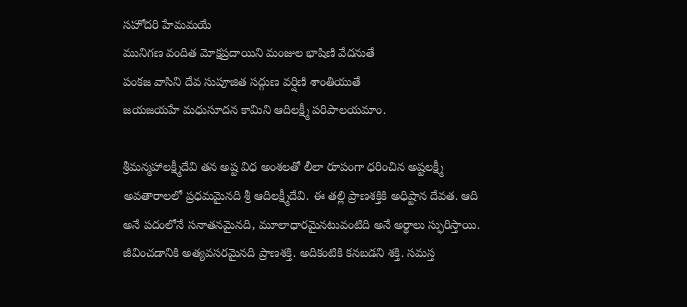సహోదరి హేమమయే
మునిగణ వందిత మోక్షప్రదాయిని మంజుల భాషిణి వేదనుతే
పంకజ వాసిని దేవ సుపూజిత సద్గుణ వర్షిణి శాంతియుతే
జయజయహే మధుసూదన కామిని ఆదిలక్ష్మీ పరిపాలయమాం.

శ్రీమన్మహాలక్ష్మీదేవి తన అష్ట విధ అంశలతో లీలా రూపంగా ధరించిన అష్టలక్ష్మీ అవతారాలలో ప్రధమమైనది శ్రీ ఆదిలక్ష్మీదేవి. ఈ తల్లి ప్రాణశక్తికి అధిష్టాన దేవత. ఆది అనే పదంలోనే సనాతనమైనది, మూలాధారమైనటువంటిది అనే అర్థాలు స్ఫురిస్తాయి. జీవించడానికి అత్యవసరమైనది ప్రాణశక్తి. అదికంటికి కనబడని శక్తి. సమస్త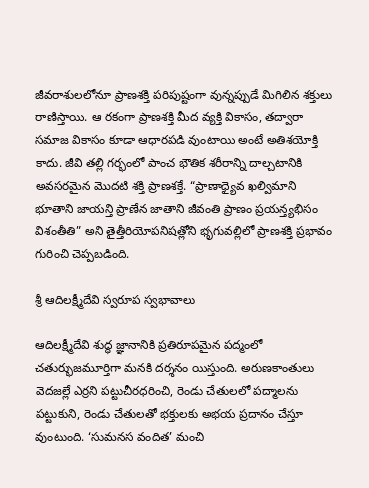జీవరాశులలోనూ ప్రాణశక్తి పరిపుష్టంగా వున్నప్పుడే మిగిలిన శక్తులు రాణిస్తాయి. ఆ రకంగా ప్రాణశక్తి మీద వ్యక్తి వికాసం, తద్వారా సమాజ వికాసం కూడా ఆధారపడి వుంటాయి అంటే అతిశయోక్తి కాదు. జీవి తల్లి గర్భంలో పాంచ భౌతిక శరీరాన్ని దాల్చటానికి అవసరమైన మొదటి శక్తి ప్రాణశక్తే. “ప్రాణాధ్యైవ ఖల్విమాని భూతాని జాయన్తి ప్రాణేన జాతాని జీవంతి ప్రాణం ప్రయన్త్యభిసం విశంతీతి” అని తైత్తీరియోపనిషత్లోని భృగువల్లిలో ప్రాణశక్తి ప్రభావం గురించి చెప్పబడింది.

శ్రీ ఆదిలక్ష్మీదేవి స్వరూప స్వభావాలు

ఆదిలక్ష్మీదేవి శుద్ధ జ్ఞానానికి ప్రతిరూపమైన పద్మంలో చతుర్భుజమూర్తిగా మనకి దర్శనం యిస్తుంది. అరుణకాంతులు వెదజల్లే ఎర్రని పట్టుచీరధరించి, రెండు చేతులలో పద్మాలను పట్టుకుని, రెండు చేతులతో భక్తులకు అభయ ప్రదానం చేస్తూ వుంటుంది. ‘సుమనస వందిత’ మంచి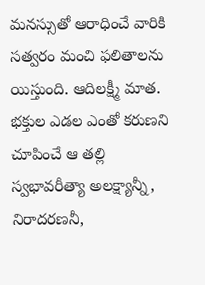మనస్సుతో ఆరాధించే వారికి సత్వరం మంచి ఫలితాలను యిస్తుంది. ఆదిలక్ష్మీ మాత. భక్తుల ఎడల ఎంతో కరుణని చూపించే ఆ తల్లి స్వభావరీత్యా అలక్ష్యాన్నీ, నిరాదరణనీ,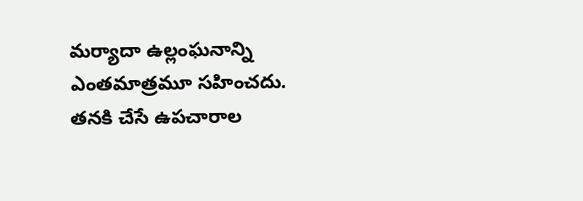మర్యాదా ఉల్లంఘనాన్ని ఎంతమాత్రమూ సహించదు. తనకి చేసే ఉపచారాల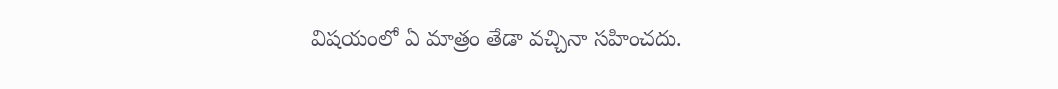విషయంలో ఏ మాత్రం తేడా వచ్చినా సహించదు.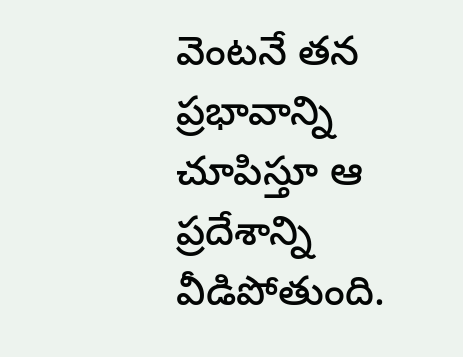వెంటనే తన ప్రభావాన్ని చూపిస్తూ ఆ ప్రదేశాన్ని వీడిపోతుంది.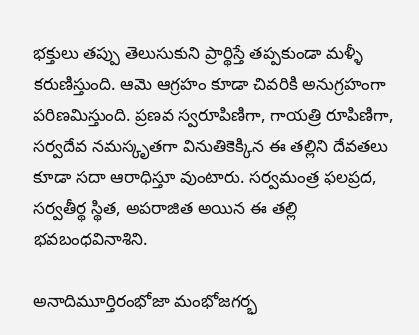భక్తులు తప్పు తెలుసుకుని ప్రార్థిస్తే తప్పకుండా మళ్ళీ కరుణిస్తుంది. ఆమె ఆగ్రహం కూడా చివరికి అనుగ్రహంగా పరిణమిస్తుంది. ప్రణవ స్వరూపిణిగా, గాయత్రి రూపిణిగా, సర్వదేవ నమస్కృతగా వినుతికెక్కిన ఈ తల్లిని దేవతలు కూడా సదా ఆరాధిస్తూ వుంటారు. సర్వమంత్ర ఫలప్రద, సర్వతీర్థ స్థిత, అపరాజిత అయిన ఈ తల్లి భవబంధవినాశిని.

అనాదిమూర్తిరంభోజా మంభోజగర్భ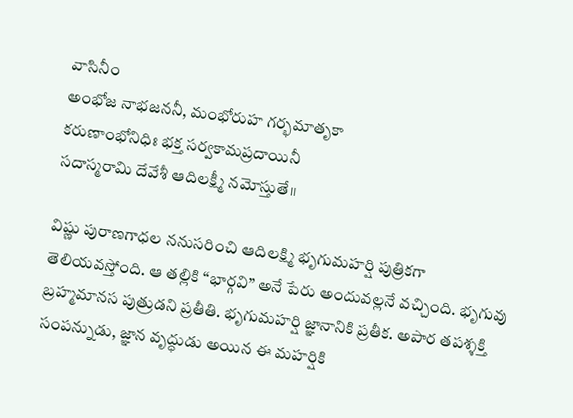వాసినీం
అంభోజ నాభజననీ, మంభోరుహ గర్భమాతృకా
కరుణాంభోనిధిః భక్త సర్వకామప్రదాయినీ
సదాస్మరామి దేవేశీ ఆదిలక్ష్మీ నమోస్తుతే॥

విష్ణు పురాణగాధల ననుసరించి ఆదిలక్ష్మి భృగుమహర్షి పుత్రికగా తెలియవస్తోంది. ఆ తల్లికి “భార్గవి” అనే పేరు అందువల్లనే వచ్చింది. భృగువు బ్రహ్మమానస పుత్రుడని ప్రతీతి. భృగుమహర్షి జ్ఞానానికి ప్రతీక. అపార తపశ్శక్తి సంపన్నుడు, జ్ఞాన వృద్ధుడు అయిన ఈ మహర్షికి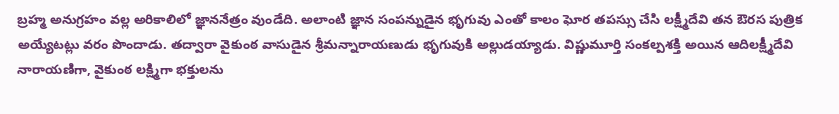బ్రహ్మ అనుగ్రహం వల్ల అరికాలిలో జ్ఞాననేత్రం వుండేది. అలాంటి జ్ఞాన సంపన్నుడైన భృగువు ఎంతో కాలం ఘోర తపస్సు చేసి లక్ష్మీదేవి తన ఔరస పుత్రిక అయ్యేటట్లు వరం పొందాడు. తద్వారా వైకుంఠ వాసుడైన శ్రీమన్నారాయణుడు భృగువుకి అల్లుడయ్యాడు. విష్ణుమూర్తి సంకల్పశక్తి అయిన ఆదిలక్ష్మీదేవి నారాయణిగా, వైకుంఠ లక్ష్మిగా భక్తులను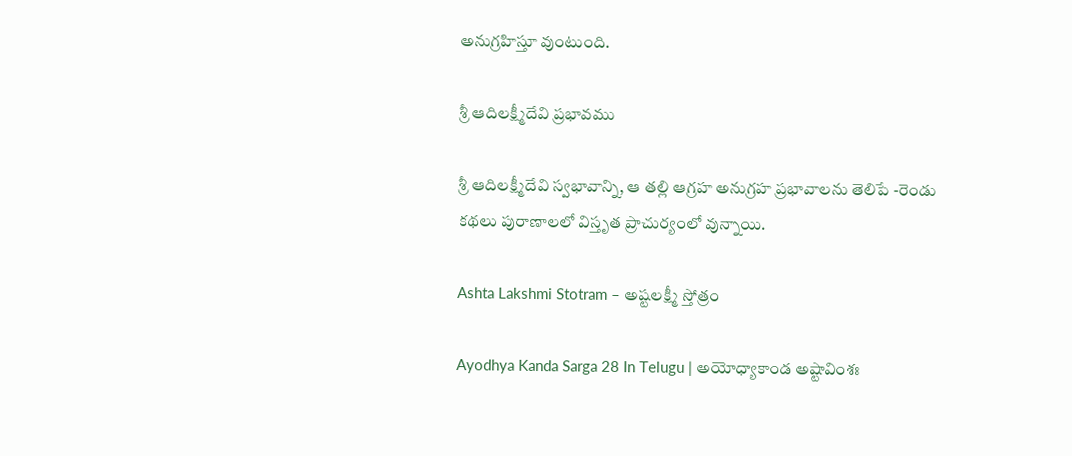అనుగ్రహిస్తూ వుంటుంది.

శ్రీ ఆదిలక్ష్మీదేవి ప్రభావము

శ్రీ ఆదిలక్ష్మీదేవి స్వభావాన్ని, ఆ తల్లి ఆగ్రహ అనుగ్రహ ప్రభావాలను తెలిపే -రెండు కథలు పురాణాలలో విస్తృత ప్రాచుర్యంలో వున్నాయి.

Ashta Lakshmi Stotram – అష్టలక్ష్మీ స్తోత్రం

Ayodhya Kanda Sarga 28 In Telugu | అయోధ్యాకాండ అష్టావింశః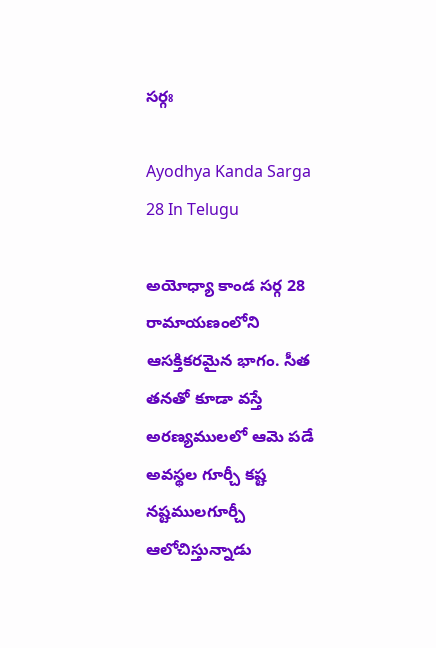సర్గః

Ayodhya Kanda Sarga 28 In Telugu

అయోధ్యా కాండ సర్గ 28 రామాయణంలోని ఆసక్తికరమైన భాగం. సీత తనతో కూడా వస్తే అరణ్యములలో ఆమె పడే అవస్థల గూర్చీ కష్ట నష్టములగూర్చీ ఆలోచిస్తున్నాడు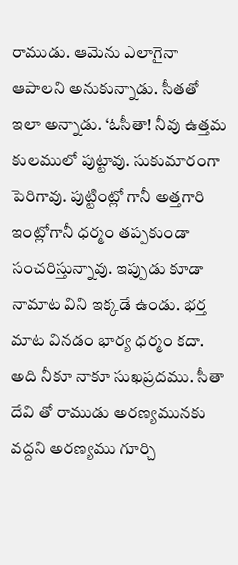రాముడు. ఆమెను ఎలాగైనా ఆపాలని అనుకున్నాడు. సీతతో ఇలా అన్నాడు. ‘ఓసీతా! నీవు ఉత్తమ కులములో పుట్టావు. సుకుమారంగా పెరిగావు. పుట్టింట్లో గానీ అత్తగారి ఇంట్లోగానీ ధర్మం తప్పకుండా సంచరిస్తున్నావు. ఇప్పుడు కూడా నామాట విని ఇక్కడే ఉండు. భర్త మాట వినడం భార్య ధర్మం కదా. అది నీకూ నాకూ సుఖప్రదము. సీతా దేవి తో రాముడు అరణ్యమునకు వద్దని అరణ్యము గూర్చి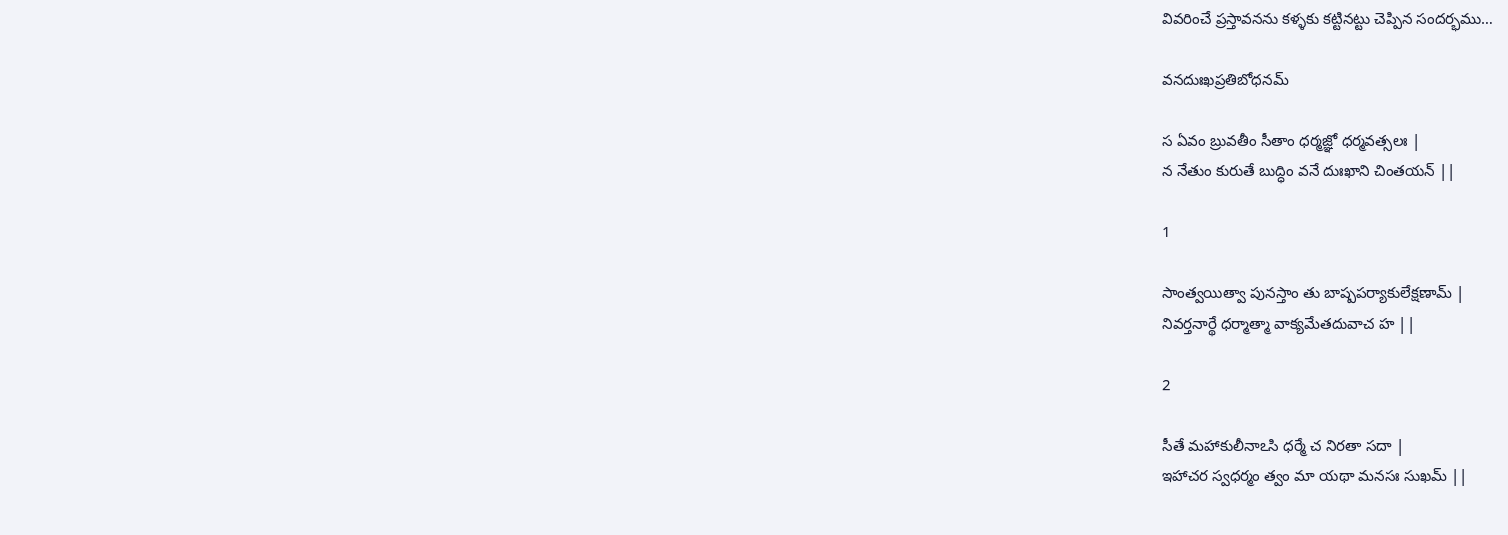వివరించే ప్రస్తావనను కళ్ళకు కట్టినట్టు చెప్పిన సందర్భము…

వనదుఃఖప్రతిబోధనమ్

స ఏవం బ్రువతీం సీతాం ధర్మజ్ఞో ధర్మవత్సలః |
న నేతుం కురుతే బుద్ధిం వనే దుఃఖాని చింతయన్ ||

1

సాంత్వయిత్వా పునస్తాం తు బాష్పపర్యాకులేక్షణామ్ |
నివర్తనార్థే ధర్మాత్మా వాక్యమేతదువాచ హ ||

2

సీతే మహాకులీనాఽసి ధర్మే చ నిరతా సదా |
ఇహాచర స్వధర్మం త్వం మా యథా మనసః సుఖమ్ ||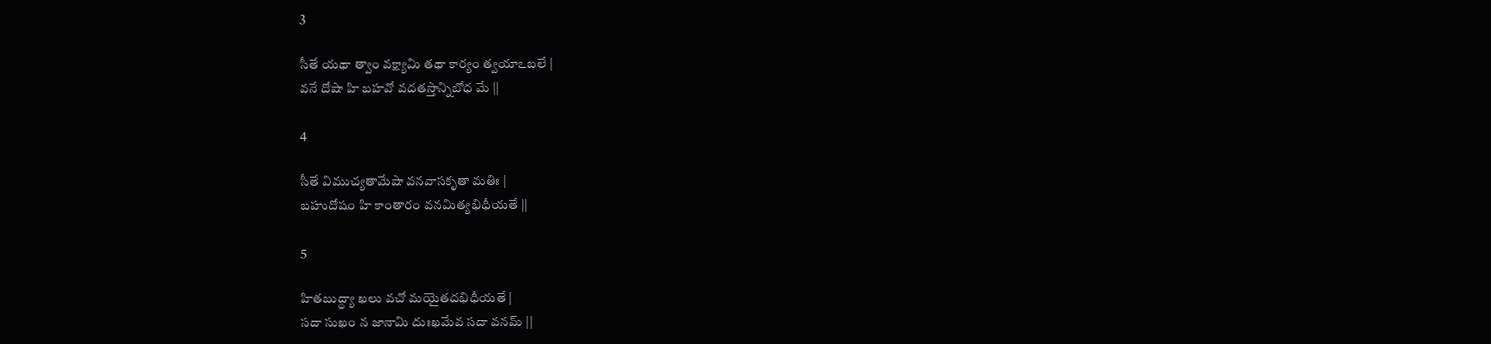3

సీతే యథా త్వాం వక్ష్యామి తథా కార్యం త్వయాఽబలే |
వనే దోషా హి బహవో వదతస్తాన్నిబోధ మే ||

4

సీతే విముచ్యతామేషా వనవాసకృతా మతిః |
బహుదోషం హి కాంతారం వనమిత్యభిధీయతే ||

5

హితబుద్ధ్యా ఖలు వచో మయైతదభిధీయతే |
సదా సుఖం న జానామి దుఃఖమేవ సదా వనమ్ ||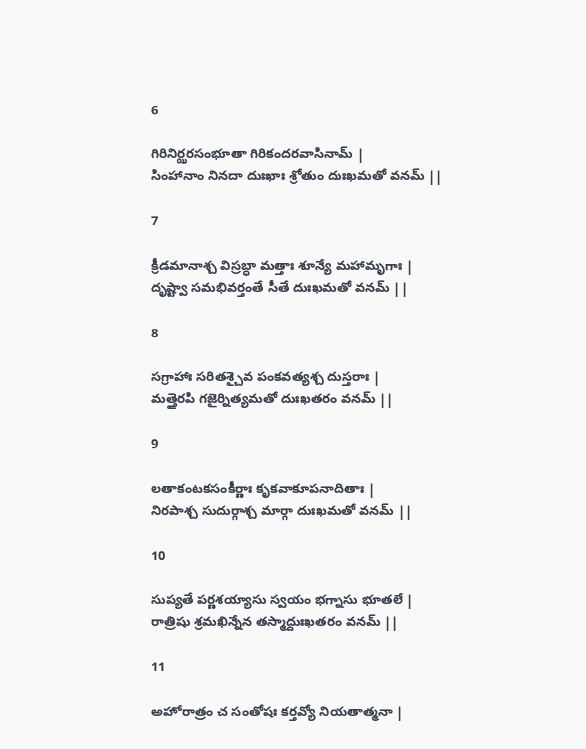6

గిరినిర్ఝరసంభూతా గిరికందరవాసినామ్ |
సింహానాం నినదా దుఃఖాః శ్రోతుం దుఃఖమతో వనమ్ ||

7

క్రీడమానాశ్చ విస్రబ్ధా మత్తాః శూన్యే మహామృగాః |
దృష్ట్వా సమభివర్తంతే సీతే దుఃఖమతో వనమ్ ||

8

సగ్రాహాః సరితశ్చైవ పంకవత్యశ్చ దుస్తరాః |
మత్తైరపి గజైర్నిత్యమతో దుఃఖతరం వనమ్ ||

9

లతాకంటకసంకీర్ణాః కృకవాకూపనాదితాః |
నిరపాశ్చ సుదుర్గాశ్చ మార్గా దుఃఖమతో వనమ్ ||

10

సుప్యతే పర్ణశయ్యాసు స్వయం భగ్నాసు భూతలే |
రాత్రిషు శ్రమఖిన్నేన తస్మాద్దుఃఖతరం వనమ్ ||

11

అహోరాత్రం చ సంతోషః కర్తవ్యో నియతాత్మనా |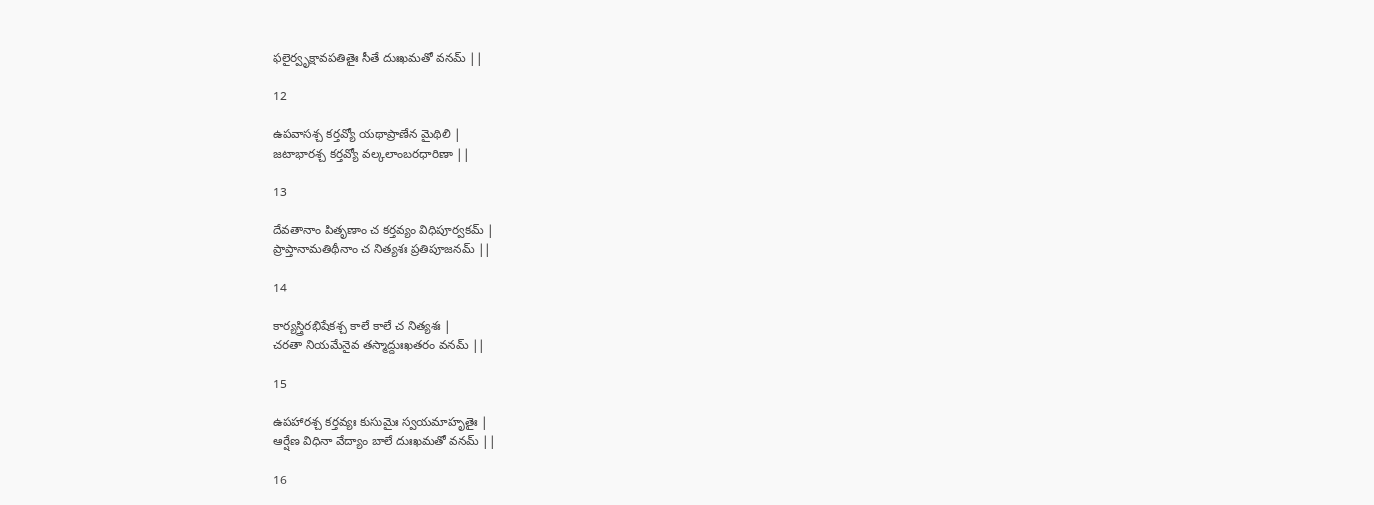ఫలైర్వృక్షావపతితైః సీతే దుఃఖమతో వనమ్ ||

12

ఉపవాసశ్చ కర్తవ్యో యథాప్రాణేన మైథిలి |
జటాభారశ్చ కర్తవ్యో వల్కలాంబరధారిణా ||

13

దేవతానాం పితృణాం చ కర్తవ్యం విధిపూర్వకమ్ |
ప్రాప్తానామతిథీనాం చ నిత్యశః ప్రతిపూజనమ్ ||

14

కార్యస్త్రిరభిషేకశ్చ కాలే కాలే చ నిత్యశః |
చరతా నియమేనైవ తస్మాద్దుఃఖతరం వనమ్ ||

15

ఉపహారశ్చ కర్తవ్యః కుసుమైః స్వయమాహృతైః |
ఆర్షేణ విధినా వేద్యాం బాలే దుఃఖమతో వనమ్ ||

16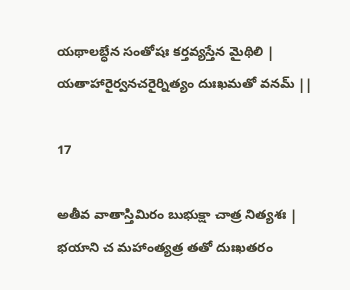యథాలబ్ధేన సంతోషః కర్తవ్యస్తేన మైథిలి |
యతాహారైర్వనచరైర్నిత్యం దుఃఖమతో వనమ్ ||

17

అతీవ వాతాస్తిమిరం బుభుక్షా చాత్ర నిత్యశః |
భయాని చ మహాంత్యత్ర తతో దుఃఖతరం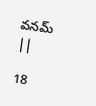వనమ్ ||

18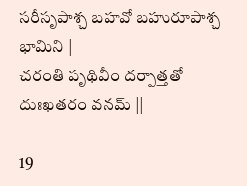సరీసృపాశ్చ బహవో బహురూపాశ్చ భామిని |
చరంతి పృథివీం దర్పాత్తతో దుఃఖతరం వనమ్ ||

19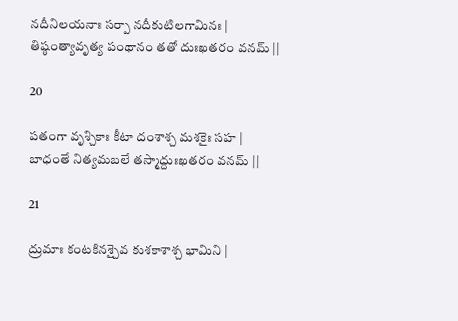నదీనిలయనాః సర్పా నదీకుటిలగామినః |
తిష్ఠంత్యావృత్య పంథానం తతో దుఃఖతరం వనమ్ ||

20

పతంగా వృశ్చికాః కీటా దంశాశ్చ మశకైః సహ |
బాధంతే నిత్యమబలే తస్మాద్దుఃఖతరం వనమ్ ||

21

ద్రుమాః కంటకినశ్చైవ కుశకాశాశ్చ భామిని |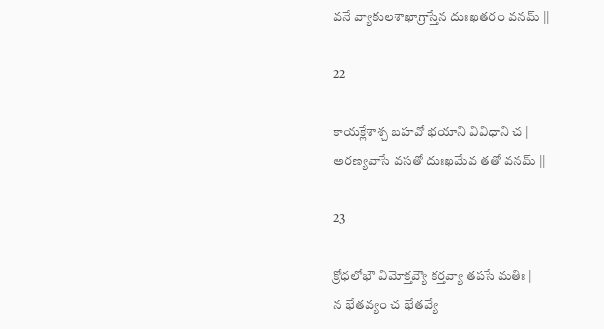వనే వ్యాకులశాఖాగ్రాస్తేన దుఃఖతరం వనమ్ ||

22

కాయక్లేశాశ్చ బహవో భయాని వివిధాని చ |
అరణ్యవాసే వసతో దుఃఖమేవ తతో వనమ్ ||

23

క్రోధలోభౌ విమోక్తవ్యౌ కర్తవ్యా తపసే మతిః |
న భేతవ్యం చ భేతవ్యే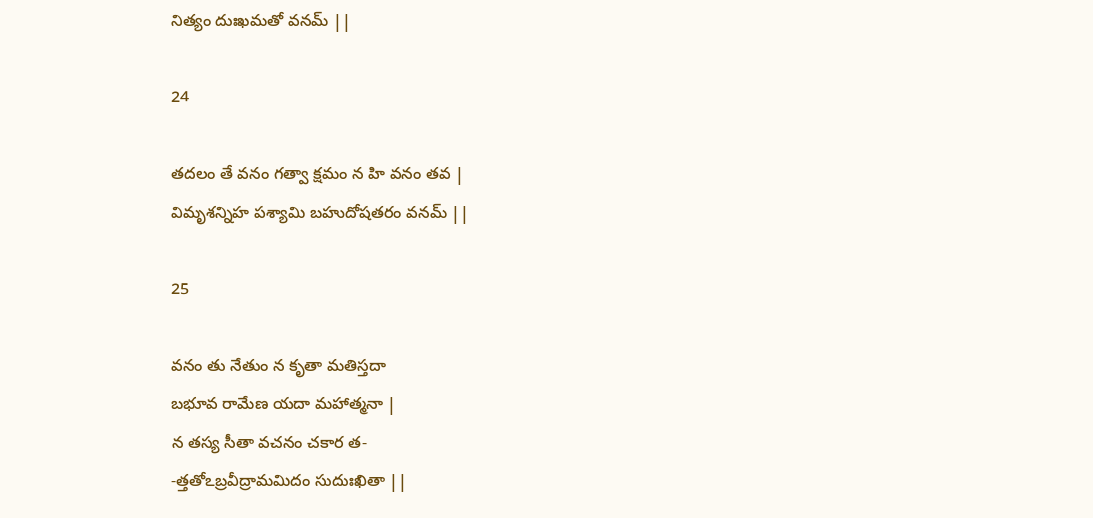నిత్యం దుఃఖమతో వనమ్ ||

24

తదలం తే వనం గత్వా క్షమం న హి వనం తవ |
విమృశన్నిహ పశ్యామి బహుదోషతరం వనమ్ ||

25

వనం తు నేతుం న కృతా మతిస్తదా
బభూవ రామేణ యదా మహాత్మనా |
న తస్య సీతా వచనం చకార త-
-త్తతోఽబ్రవీద్రామమిదం సుదుఃఖితా ||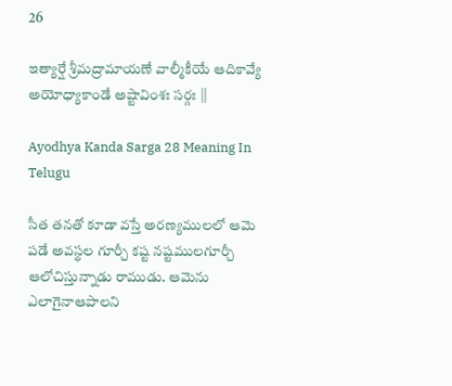26

ఇత్యార్షే శ్రీమద్రామాయణే వాల్మీకీయే ఆదికావ్యే అయోధ్యాకాండే అష్టావింశః సర్గః ||

Ayodhya Kanda Sarga 28 Meaning In Telugu

సీత తనతో కూడా వస్తే అరణ్యములలో ఆమె పడే అవస్థల గూర్చీ కష్ట నష్టములగూర్చీ ఆలోచిస్తున్నాడు రాముడు. ఆమెను ఎలాగైనాఆపాలని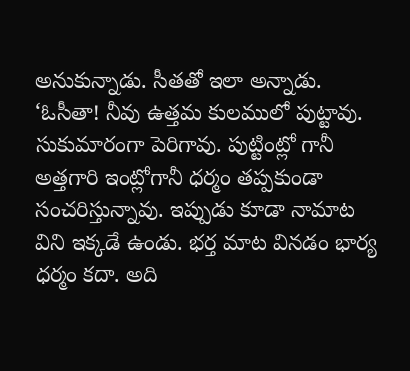అనుకున్నాడు. సీతతో ఇలా అన్నాడు. ‘ఓసీతా! నీవు ఉత్తమ కులములో పుట్టావు. సుకుమారంగా పెరిగావు. పుట్టింట్లో గానీ అత్తగారి ఇంట్లోగానీ ధర్మం తప్పకుండా సంచరిస్తున్నావు. ఇప్పుడు కూడా నామాట విని ఇక్కడే ఉండు. భర్త మాట వినడం భార్య ధర్మం కదా. అది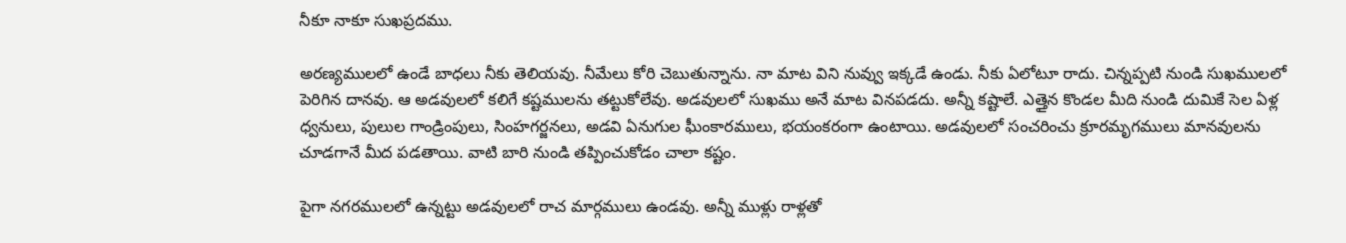నీకూ నాకూ సుఖప్రదము.

అరణ్యములలో ఉండే బాధలు నీకు తెలియవు. నీమేలు కోరి చెబుతున్నాను. నా మాట విని నువ్వు ఇక్కడే ఉండు. నీకు ఏలోటూ రాదు. చిన్నప్పటి నుండి సుఖములలో పెరిగిన దానవు. ఆ అడవులలో కలిగే కష్టములను తట్టుకోలేవు. అడవులలో సుఖము అనే మాట వినపడదు. అన్నీ కష్టాలే. ఎత్తైన కొండల మీది నుండి దుమికే సెల ఏళ్ల ధ్వనులు, పులుల గాండ్రింపులు, సింహగర్జనలు, అడవి ఏనుగుల ఘీంకారములు, భయంకరంగా ఉంటాయి. అడవులలో సంచరించు క్రూరమృగములు మానవులను చూడగానే మీద పడతాయి. వాటి బారి నుండి తప్పించుకోడం చాలా కష్టం.

పైగా నగరములలో ఉన్నట్టు అడవులలో రాచ మార్గములు ఉండవు. అన్నీ ముళ్లు రాళ్లతో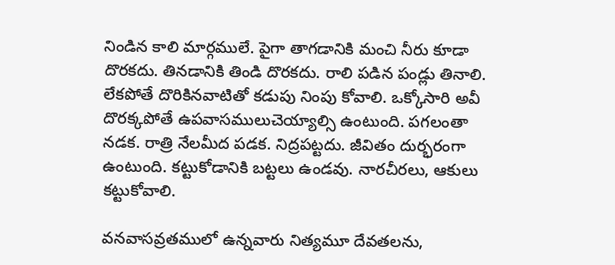నిండిన కాలి మార్గములే. పైగా తాగడానికి మంచి నీరు కూడా దొరకదు. తినడానికి తిండి దొరకదు. రాలి పడిన పండ్లు తినాలి. లేకపోతే దొరికినవాటితో కడుపు నింపు కోవాలి. ఒక్కోసారి అవీ దొరక్కపోతే ఉపవాసములుచెయ్యాల్సి ఉంటుంది. పగలంతా నడక. రాత్రి నేలమీద పడక. నిద్రపట్టదు. జీవితం దుర్భరంగా ఉంటుంది. కట్టుకోడానికి బట్టలు ఉండవు. నారచీరలు, ఆకులు కట్టుకోవాలి.

వనవాసవ్రతములో ఉన్నవారు నిత్యమూ దేవతలను,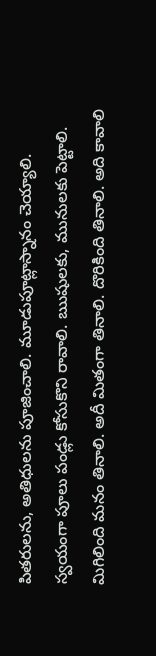పితరులను, అతిధులను పూజించాలి. మూడుపూట్లాస్నానం చెయ్యాలి. స్వయంగా పూలు పండ్లు కోసుకొని రావాలి. ఋషులకు, మునులకు పెట్టాలి. మిగిలింది మనం తినాలి. అదీ మితంగా తినాలి. దొరికింది తినాలి. అది కావాలి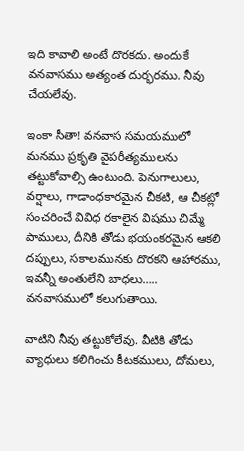ఇది కావాలి అంటే దొరకదు. అందుకే వనవాసము అత్యంత దుర్భరము. నీవు చేయలేవు.

ఇంకా సీతా! వనవాస సమయములో మనము ప్రకృతి వైపరీత్యములను తట్టుకోవాల్సి ఉంటుంది. పెనుగాలులు, వర్షాలు, గాడాంధకారమైన చీకటి, ఆ చీకట్లో సంచరించే వివిధ రకాలైన విషము చిమ్మే పాములు, దీనికి తోడు భయంకరమైన ఆకలి దప్పులు, సకాలమునకు దొరకని ఆహారము, ఇవన్నీ అంతులేని బాధలు….. వనవాసములో కలుగుతాయి.

వాటిని నీవు తట్టుకోలేవు. వీటికి తోడు వ్యాధులు కలిగించు కీటకములు, దోమలు,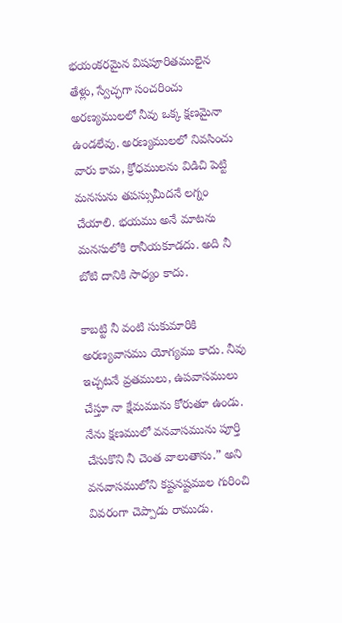భయంకరమైన విషపూరితములైన తేళ్లు, స్వేచ్ఛగా సంచరించు అరణ్యములలో నీవు ఒక్క క్షణమైనా ఉండలేవు. అరణ్యములలో నివసించు వారు కామ, క్రోధములను విడిచి పెట్టి మనసును తపస్సుమీదనే లగ్నం చేయాలి. భయము అనే మాటను మనసులోకి రానీయకూడదు. అది నీ బోటి దానికి సాధ్యం కాదు.

కాబట్టి నీ వంటి సుకుమారికి అరణ్యవాసము యోగ్యము కాదు. నీవు ఇచ్చటనే వ్రతములు, ఉపవాసములు చేస్తూ నా క్షేమమును కోరుతూ ఉండు. నేను క్షణములో వనవాసమును పూర్తి చేసుకొని నీ చెంత వాలుతాను.” అని వనవాసములోని కష్టనష్టముల గురించి వివరంగా చెప్పాడు రాముడు.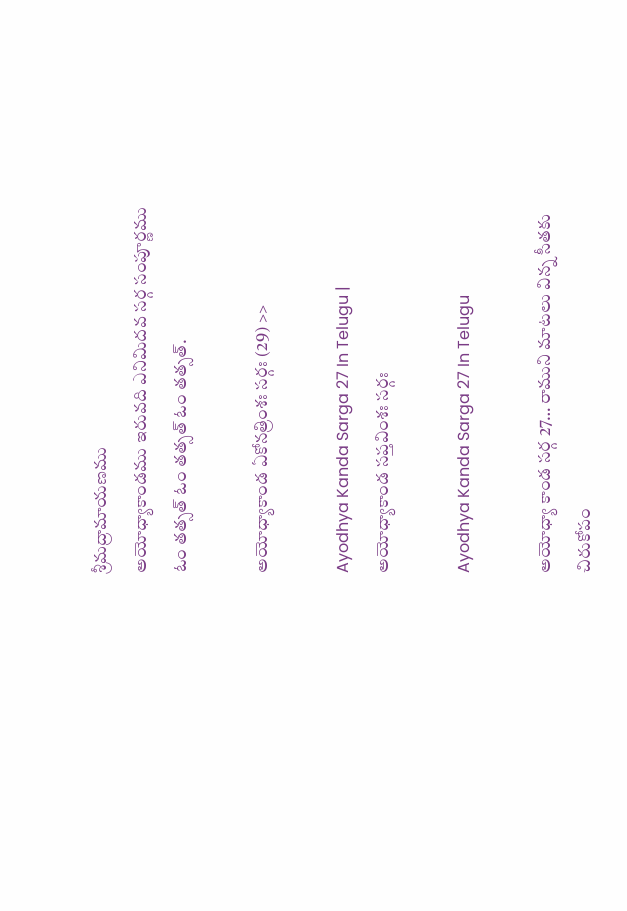శ్రీమద్రామాయణము
అయోధ్యాకాండము ఇరువది ఎనిమిదవ సర్గ సంపూర్ణము ఓం తత్సత్ ఓం తత్సత్ ఓం తత్సత్.

అయోధ్యాకాండ ఏకోనత్రింశః సర్గః (29) >>

Ayodhya Kanda Sarga 27 In Telugu | అయోధ్యాకాండ సప్తవింశః సర్గః

Ayodhya Kanda Sarga 27 In Telugu

అయోధ్యా కాండ సర్గ 27… రాముని మాటలు విన్న సీతకు చిరుకోపం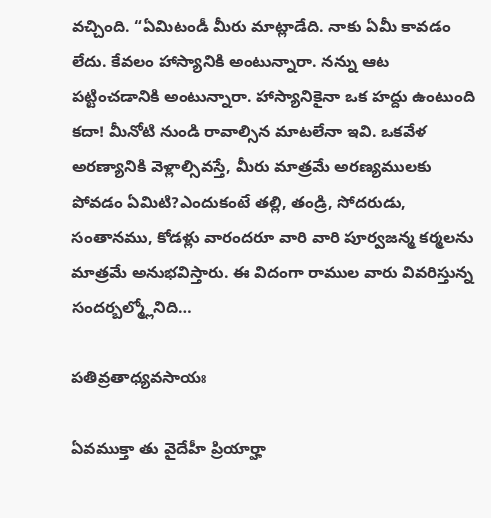వచ్చింది. “ఏమిటండీ మీరు మాట్లాడేది. నాకు ఏమీ కావడం లేదు. కేవలం హాస్యానికి అంటున్నారా. నన్ను ఆట పట్టించడానికి అంటున్నారా. హాస్యానికైనా ఒక హద్దు ఉంటుంది కదా! మీనోటి నుండి రావాల్సిన మాటలేనా ఇవి. ఒకవేళ అరణ్యానికి వెళ్లాల్సివస్తే, మీరు మాత్రమే అరణ్యములకు పోవడం ఏమిటి?ఎందుకంటే తల్లి, తండ్రి, సోదరుడు, సంతానము, కోడళ్లు వారందరూ వారి వారి పూర్వజన్మ కర్మలను మాత్రమే అనుభవిస్తారు. ఈ విదంగా రాముల వారు వివరిస్తున్న సందర్బల్మ్లోనిది…

పతివ్రతాధ్యవసాయః

ఏవముక్తా తు వైదేహీ ప్రియార్హా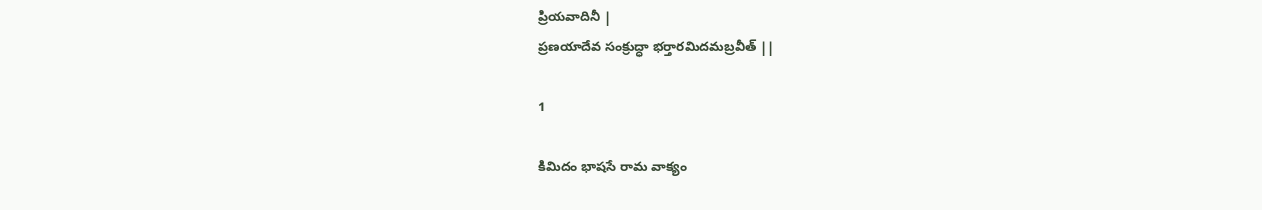ప్రియవాదినీ |
ప్రణయాదేవ సంక్రుద్ధా భర్తారమిదమబ్రవీత్ ||

1

కిమిదం భాషసే రామ వాక్యం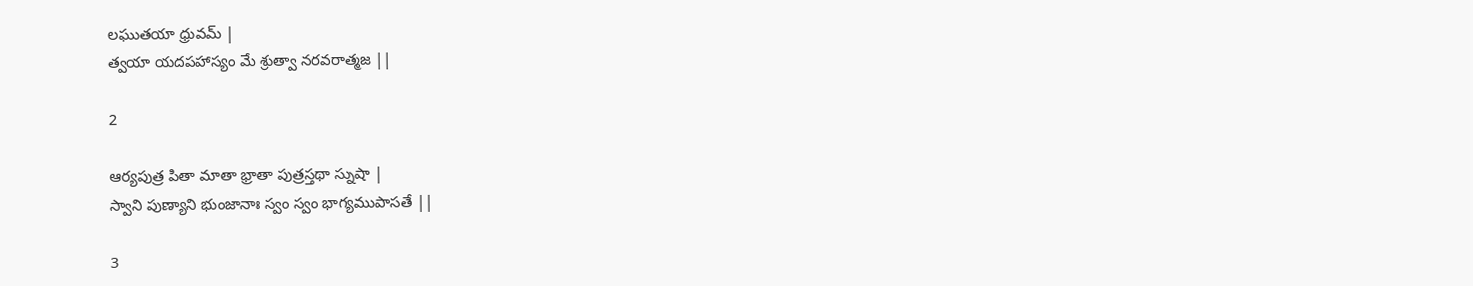లఘుతయా ధ్రువమ్ |
త్వయా యదపహాస్యం మే శ్రుత్వా నరవరాత్మజ ||

2

ఆర్యపుత్ర పితా మాతా భ్రాతా పుత్రస్తథా స్నుషా |
స్వాని పుణ్యాని భుంజానాః స్వం స్వం భాగ్యముపాసతే ||

3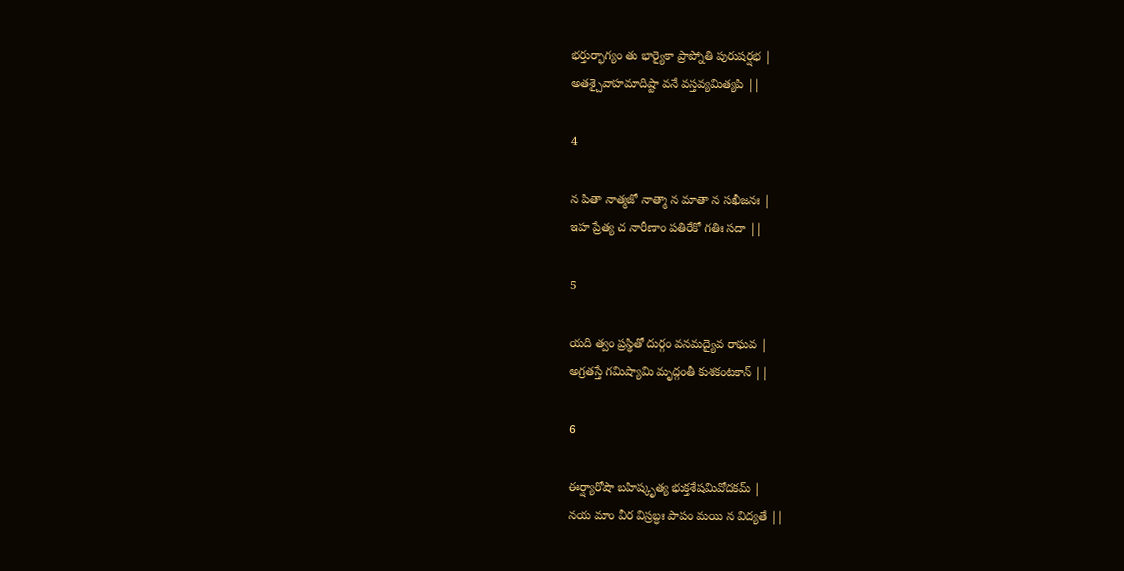భర్తుర్భాగ్యం తు భార్యైకా ప్రాప్నోతి పురుషర్షభ |
అతశ్చైవాహమాదిష్టా వనే వస్తవ్యమిత్యపి ||

4

న పితా నాత్మజో నాత్మా న మాతా న సఖీజనః |
ఇహ ప్రేత్య చ నారీణాం పతిరేకో గతిః సదా ||

5

యది త్వం ప్రస్థితో దుర్గం వనమద్యైవ రాఘవ |
అగ్రతస్తే గమిష్యామి మృద్గంతీ కుశకంటకాన్ ||

6

ఈర్ష్యారోషౌ బహిష్కృత్య భుక్తశేషమివోదకమ్ |
నయ మాం వీర విస్రబ్ధః పాపం మయి న విద్యతే ||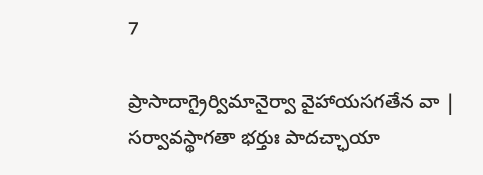7

ప్రాసాదాగ్రైర్విమానైర్వా వైహాయసగతేన వా |
సర్వావస్థాగతా భర్తుః పాదచ్ఛాయా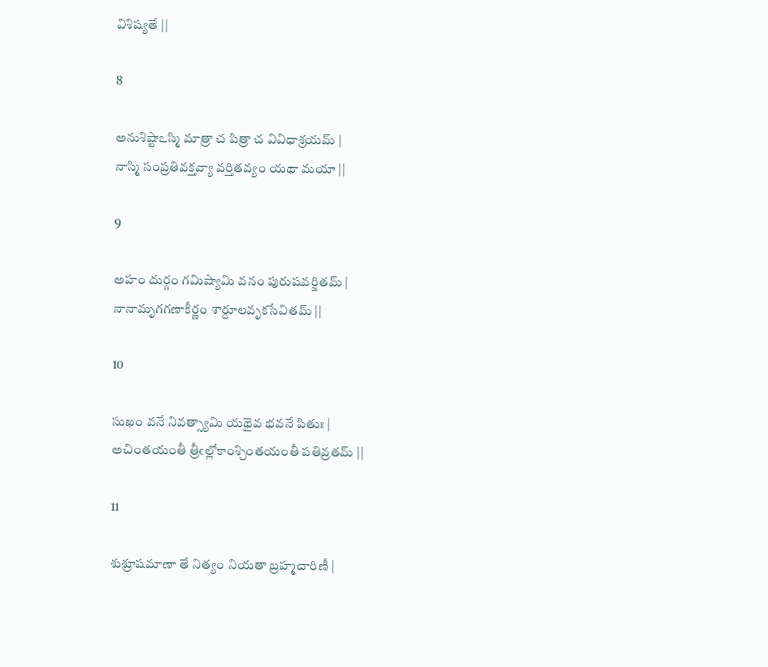విశిష్యతే ||

8

అనుశిష్టాఽస్మి మాత్రా చ పిత్రా చ వివిధాశ్రయమ్ |
నాస్మి సంప్రతివక్తవ్యా వర్తితవ్యం యథా మయా ||

9

అహం దుర్గం గమిష్యామి వనం పురుషవర్జితమ్ |
నానామృగగణాకీర్ణం శార్దూలవృకసేవితమ్ ||

10

సుఖం వనే నివత్స్యామి యథైవ భవనే పితుః |
అచింతయంతీ త్రీఁల్లోకాంశ్చింతయంతీ పతివ్రతమ్ ||

11

శుశ్రూషమాణా తే నిత్యం నియతా బ్రహ్మచారిణీ |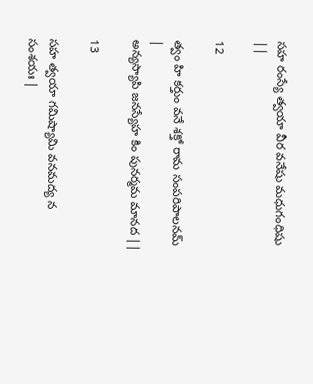సహ రంస్యే త్వయా వీర వనేషు మధుగంధిషు ||

12

త్వం హి కర్తుం వనే శక్తో రామ సంపరిపాలనమ్ |
అన్యస్యాపి జనస్యేహ కిం పునర్మమ మానద ||

13

సహ త్వయా గమిష్యామి వనమద్య న సంశయః |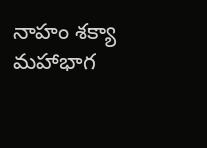నాహం శక్యా మహాభాగ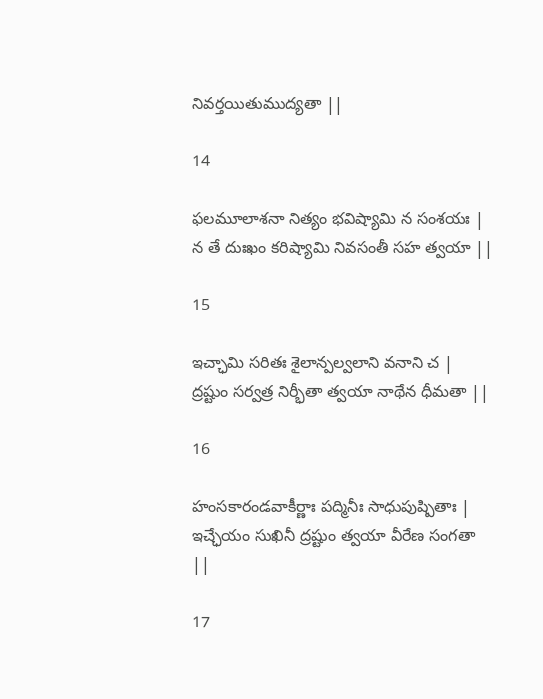నివర్తయితుముద్యతా ||

14

ఫలమూలాశనా నిత్యం భవిష్యామి న సంశయః |
న తే దుఃఖం కరిష్యామి నివసంతీ సహ త్వయా ||

15

ఇచ్ఛామి సరితః శైలాన్పల్వలాని వనాని చ |
ద్రష్టుం సర్వత్ర నిర్భీతా త్వయా నాథేన ధీమతా ||

16

హంసకారండవాకీర్ణాః పద్మినీః సాధుపుష్పితాః |
ఇచ్ఛేయం సుఖినీ ద్రష్టుం త్వయా వీరేణ సంగతా ||

17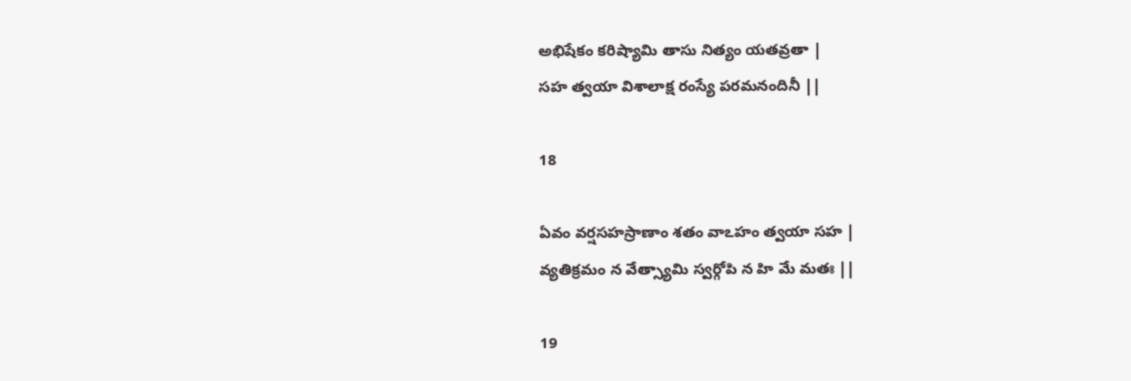అభిషేకం కరిష్యామి తాసు నిత్యం యతవ్రతా |
సహ త్వయా విశాలాక్ష రంస్యే పరమనందినీ ||

18

ఏవం వర్షసహస్రాణాం శతం వాఽహం త్వయా సహ |
వ్యతిక్రమం న వేత్స్యామి స్వర్గోపి న హి మే మతః ||

19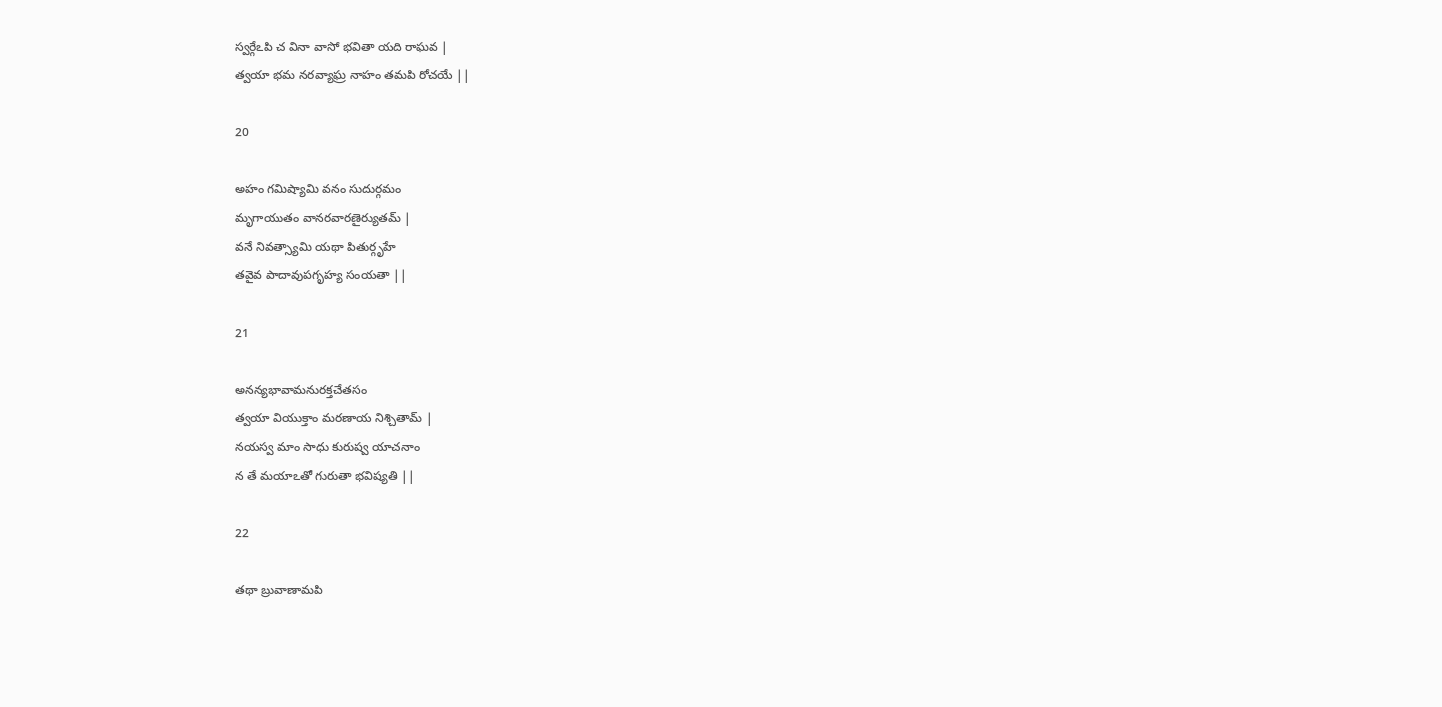స్వర్గేఽపి చ వినా వాసో భవితా యది రాఘవ |
త్వయా భమ నరవ్యాఘ్ర నాహం తమపి రోచయే ||

20

అహం గమిష్యామి వనం సుదుర్గమం
మృగాయుతం వానరవారణైర్యుతమ్ |
వనే నివత్స్యామి యథా పితుర్గృహే
తవైవ పాదావుపగృహ్య సంయతా ||

21

అనన్యభావామనురక్తచేతసం
త్వయా వియుక్తాం మరణాయ నిశ్చితామ్ |
నయస్వ మాం సాధు కురుష్వ యాచనాం
న తే మయాఽతో గురుతా భవిష్యతి ||

22

తథా బ్రువాణామపి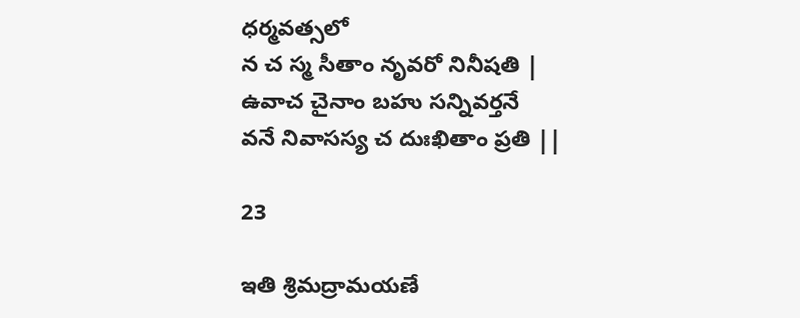ధర్మవత్సలో
న చ స్మ సీతాం నృవరో నినీషతి |
ఉవాచ చైనాం బహు సన్నివర్తనే
వనే నివాసస్య చ దుఃఖితాం ప్రతి ||

23

ఇతి శ్రిమద్రామయణే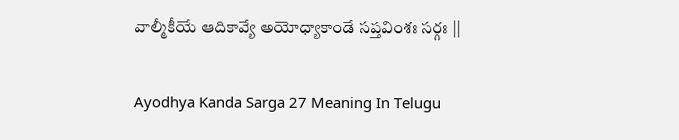వాల్మీకీయే ఆదికావ్యే అయోధ్యాకాండే సప్తవింశః సర్గః ||

Ayodhya Kanda Sarga 27 Meaning In Telugu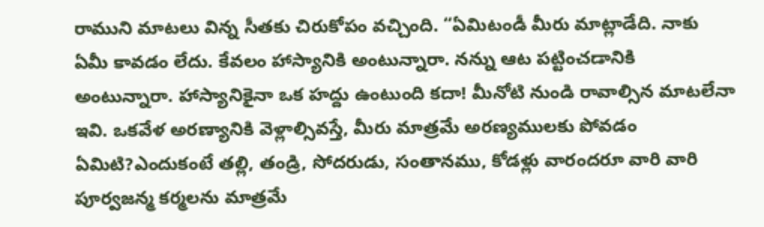రాముని మాటలు విన్న సీతకు చిరుకోపం వచ్చింది. “ఏమిటండీ మీరు మాట్లాడేది. నాకు ఏమీ కావడం లేదు. కేవలం హాస్యానికి అంటున్నారా. నన్ను ఆట పట్టించడానికి అంటున్నారా. హాస్యానికైనా ఒక హద్దు ఉంటుంది కదా! మీనోటి నుండి రావాల్సిన మాటలేనా ఇవి. ఒకవేళ అరణ్యానికి వెళ్లాల్సివస్తే, మీరు మాత్రమే అరణ్యములకు పోవడం ఏమిటి?ఎందుకంటే తల్లి, తండ్రి, సోదరుడు, సంతానము, కోడళ్లు వారందరూ వారి వారి పూర్వజన్మ కర్మలను మాత్రమే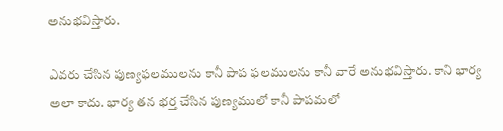అనుభవిస్తారు.

ఎవరు చేసిన పుణ్యఫలములను కానీ పాప ఫలములను కానీ వారే అనుభవిస్తారు. కాని భార్య అలా కాదు. భార్య తన భర్త చేసిన పుణ్యములో కానీ పాపమలో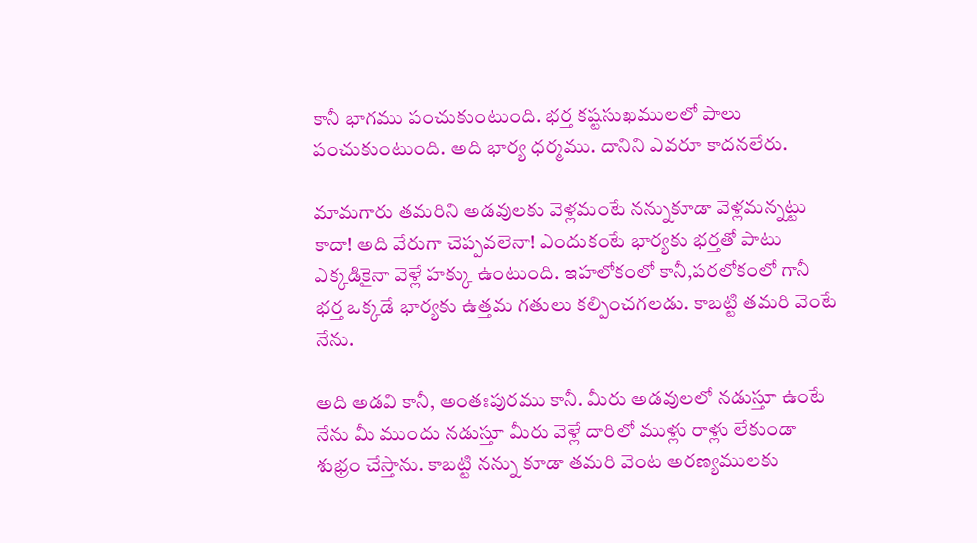కానీ భాగము పంచుకుంటుంది. భర్త కష్టసుఖములలో పాలు పంచుకుంటుంది. అది భార్య ధర్మము. దానిని ఎవరూ కాదనలేరు.

మామగారు తమరిని అడవులకు వెళ్లమంటే నన్నుకూడా వెళ్లమన్నట్టు కాదా! అది వేరుగా చెప్పవలెనా! ఎందుకంటే భార్యకు భర్తతో పాటు ఎక్కడికైనా వెళ్లే హక్కు ఉంటుంది. ఇహలోకంలో కానీ,పరలోకంలో గానీ భర్త ఒక్కడే భార్యకు ఉత్తమ గతులు కల్పించగలడు. కాబట్టి తమరి వెంటే నేను.

అది అడవి కానీ, అంతఃపురము కానీ. మీరు అడవులలో నడుస్తూ ఉంటే నేను మీ ముందు నడుస్తూ మీరు వెళ్లే దారిలో ముళ్లు రాళ్లు లేకుండా శుభ్రం చేస్తాను. కాబట్టి నన్ను కూడా తమరి వెంట అరణ్యములకు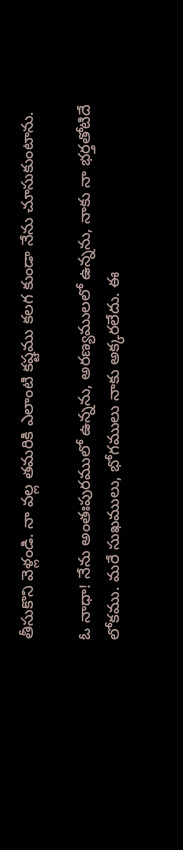తీసుకొని వెళ్లండి. నా వల్ల తమరికి ఎలాంటి కష్టము కలగ కుండా నేను చూసుకుంటాను.

ఓ నాధా! నేను అంతఃపురములో ఉన్నను, అరణ్యములలో ఉన్నను, నాకు నా భర్తతోటిదే లోకము. మరే సుఖములు, భోగములు నాకు అక్కరలేదు. ఈ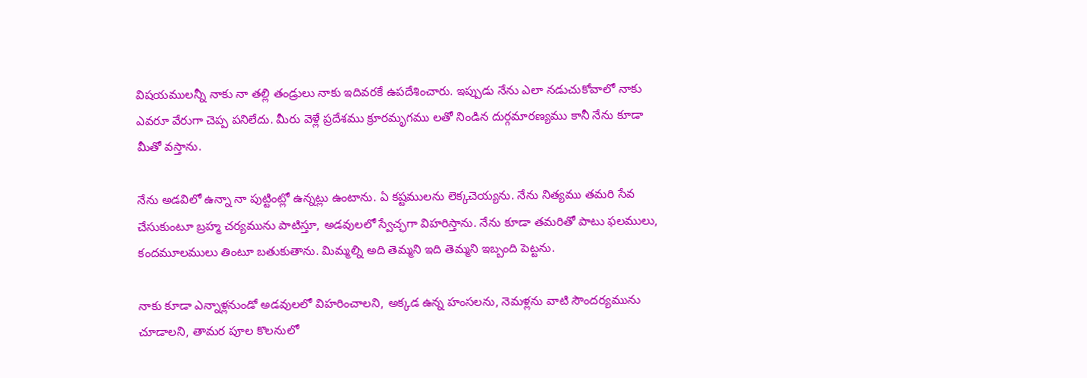విషయములన్నీ నాకు నా తల్లి తండ్రులు నాకు ఇదివరకే ఉపదేశించారు. ఇప్పుడు నేను ఎలా నడుచుకోవాలో నాకు ఎవరూ వేరుగా చెప్ప పనిలేదు. మీరు వెళ్లే ప్రదేశము క్రూరమృగము లతో నిండిన దుర్గమారణ్యము కానీ నేను కూడా మీతో వస్తాను.

నేను అడవిలో ఉన్నా నా పుట్టింట్లో ఉన్నట్లు ఉంటాను. ఏ కష్టములను లెక్కచెయ్యను. నేను నిత్యము తమరి సేవ చేసుకుంటూ బ్రహ్మ చర్యమును పాటిస్తూ, అడవులలో స్వేచ్ఛగా విహరిస్తాను. నేను కూడా తమరితో పాటు ఫలములు, కందమూలములు తింటూ బతుకుతాను. మిమ్మల్ని అది తెమ్మని ఇది తెమ్మని ఇబ్బంది పెట్టను.

నాకు కూడా ఎన్నాళ్లనుండో అడవులలో విహరించాలని, అక్కడ ఉన్న హంసలను, నెమళ్లను వాటి సౌందర్యమును చూడాలని, తామర పూల కొలనులో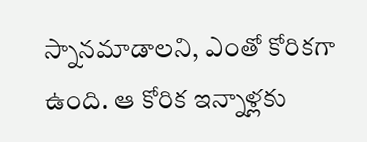స్నానమాడాలని, ఎంతో కోరికగా ఉంది. ఆ కోరిక ఇన్నాళ్లకు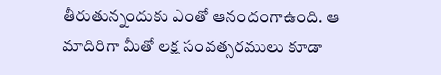తీరుతున్నందుకు ఎంతో ఆనందంగాఉంది. ఆ మాదిరిగా మీతో లక్ష సంవత్సరములు కూడా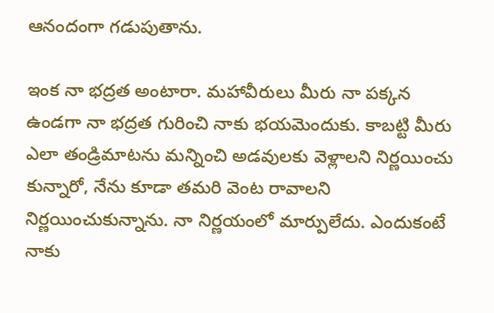ఆనందంగా గడుపుతాను.

ఇంక నా భద్రత అంటారా. మహావీరులు మీరు నా పక్కన ఉండగా నా భద్రత గురించి నాకు భయమెందుకు. కాబట్టి మీరు ఎలా తండ్రిమాటను మన్నించి అడవులకు వెళ్లాలని నిర్ణయించు కున్నారో, నేను కూడా తమరి వెంట రావాలని నిర్ణయించుకున్నాను. నా నిర్ణయంలో మార్పులేదు. ఎందుకంటే నాకు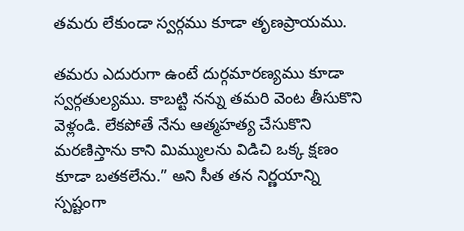తమరు లేకుండా స్వర్గము కూడా తృణప్రాయము.

తమరు ఎదురుగా ఉంటే దుర్గమారణ్యము కూడా స్వర్గతుల్యము. కాబట్టి నన్ను తమరి వెంట తీసుకొని వెళ్లండి. లేకపోతే నేను ఆత్మహత్య చేసుకొని మరణిస్తాను కాని మిమ్ములను విడిచి ఒక్క క్షణం కూడా బతకలేను.” అని సీత తన నిర్ణయాన్ని స్పష్టంగా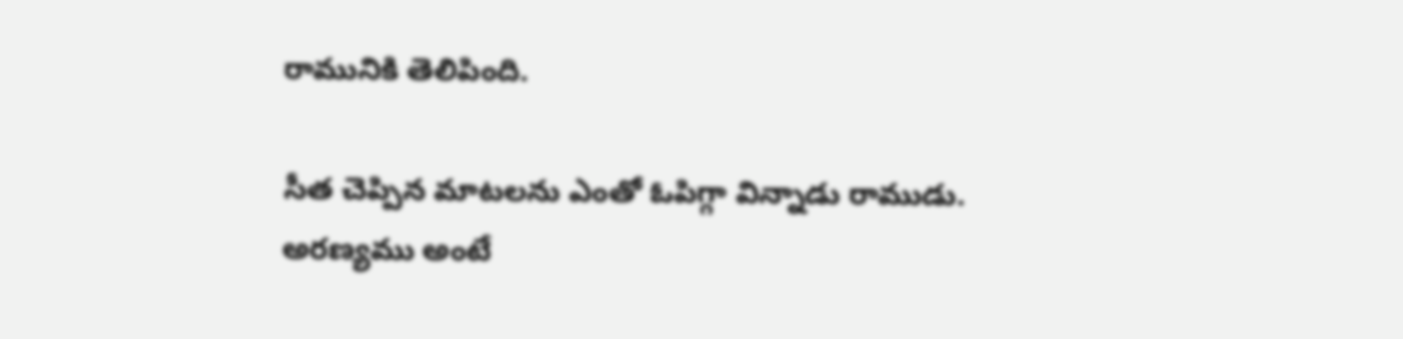రామునికి తెలిపింది.

సీత చెప్పిన మాటలను ఎంతో ఓపిగ్గా విన్నాడు రాముడు. అరణ్యము అంటే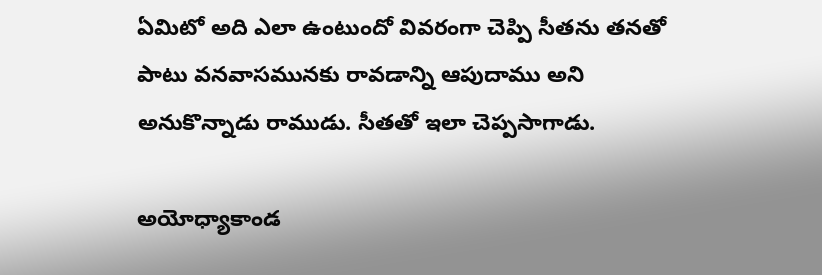ఏమిటో అది ఎలా ఉంటుందో వివరంగా చెప్పి సీతను తనతో పాటు వనవాసమునకు రావడాన్ని ఆపుదాము అని అనుకొన్నాడు రాముడు. సీతతో ఇలా చెప్పసాగాడు.

అయోధ్యాకాండ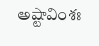అష్టావింశః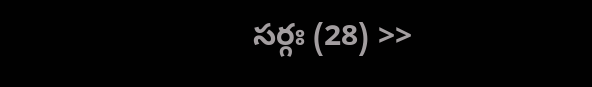సర్గః (28) >>